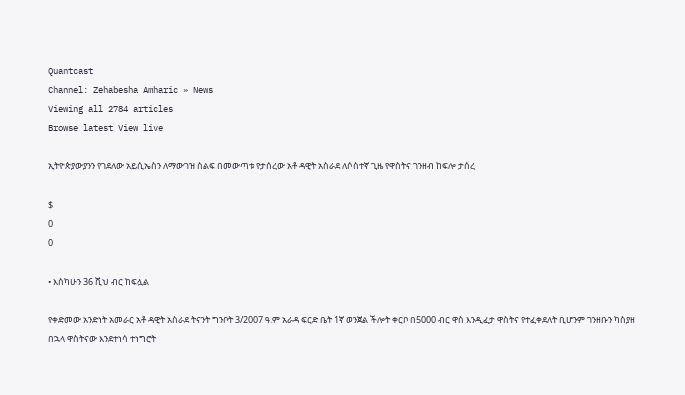Quantcast
Channel: Zehabesha Amharic » News
Viewing all 2784 articles
Browse latest View live

ኢትዮጵያውያንን የገደለው አይሲኤስን ለማውገዝ ስልፍ በመውጣቱ የታሰረው አቶ ዳዊት አስራደ ለሶስተኛ ጊዜ የዋስትና ገንዘብ ከፍሎ ታሰረ

$
0
0

• እስካሁን 36 ሺህ ብር ከፍሏል

የቀድመው አንድነት አመራር አቶ ዳዊት አስራደ ትናንት ግንቦት 3/2007 ዓ.ም አራዳ ፍርድ ቤት 1ኛ ወንጀል ችሎት ቀርቦ በ5000 ብር ዋስ እንዲፈታ ዋስትና የተፈቀደለት ቢሆንም ገንዘቡን ካስያዘ በኋላ ዋስትናው እንደተነሳ ተነግሮት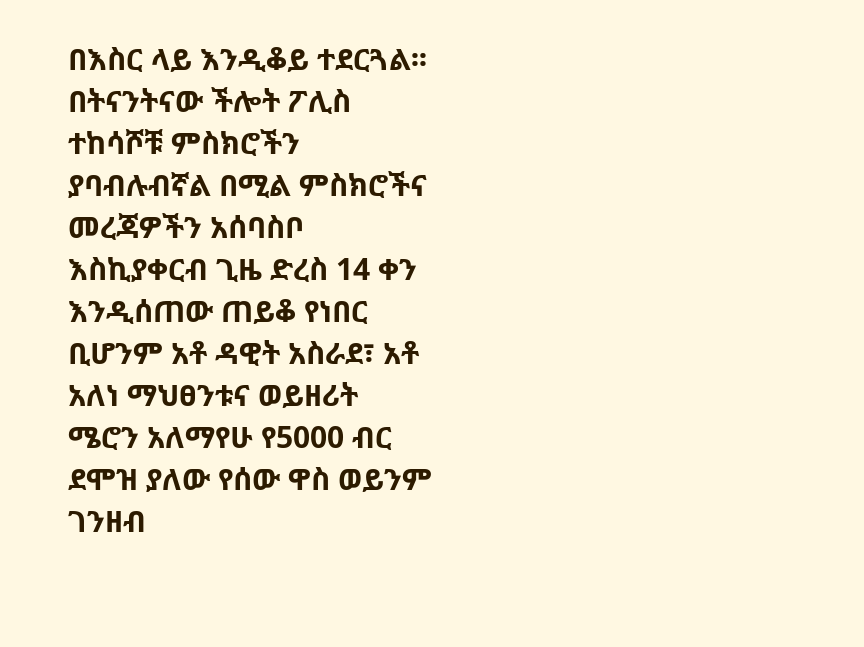በእስር ላይ እንዲቆይ ተደርጓል፡፡ በትናንትናው ችሎት ፖሊስ ተከሳሾቹ ምስክሮችን ያባብሉብኛል በሚል ምስክሮችና መረጃዎችን አሰባስቦ እስኪያቀርብ ጊዜ ድረስ 14 ቀን እንዲሰጠው ጠይቆ የነበር ቢሆንም አቶ ዳዊት አስራደ፣ አቶ አለነ ማህፀንቱና ወይዘሪት ሜሮን አለማየሁ የ5000 ብር ደሞዝ ያለው የሰው ዋስ ወይንም ገንዘብ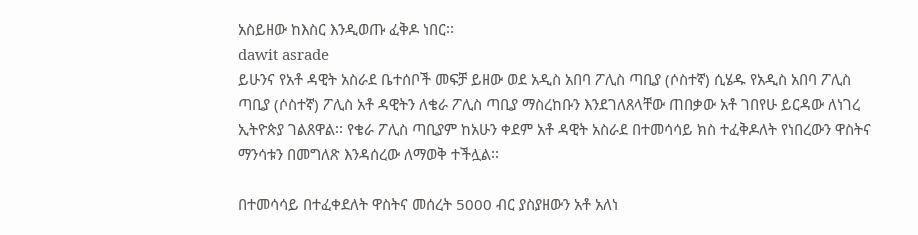አስይዘው ከእስር እንዲወጡ ፈቅዶ ነበር፡፡
dawit asrade
ይሁንና የአቶ ዳዊት አስራደ ቤተሰቦች መፍቻ ይዘው ወደ አዲስ አበባ ፖሊስ ጣቢያ (ሶስተኛ) ሲሄዱ የአዲስ አበባ ፖሊስ ጣቢያ (ሶስተኛ) ፖሊስ አቶ ዳዊትን ለቄራ ፖሊስ ጣቢያ ማስረከቡን እንደገለጸላቸው ጠበቃው አቶ ገበየሁ ይርዳው ለነገረ ኢትዮጵያ ገልጸዋል፡፡ የቄራ ፖሊስ ጣቢያም ከአሁን ቀደም አቶ ዳዊት አስራደ በተመሳሳይ ክስ ተፈቅዶለት የነበረውን ዋስትና ማንሳቱን በመግለጽ እንዳሰረው ለማወቅ ተችሏል፡፡

በተመሳሳይ በተፈቀደለት ዋስትና መሰረት 5000 ብር ያስያዘውን አቶ አለነ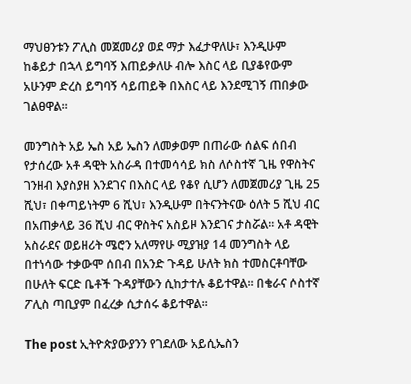ማህፀንቱን ፖሊስ መጀመሪያ ወደ ማታ እፈታዋለሁ፣ እንዲሁም ከቆይታ በኋላ ይግባኝ እጠይቃለሁ ብሎ እስር ላይ ቢያቆየውም አሁንም ድረስ ይግባኝ ሳይጠይቅ በእስር ላይ እንደሚገኝ ጠበቃው ገልፀዋል፡፡

መንግስት አይ ኤስ አይ ኤስን ለመቃወም በጠራው ሰልፍ ሰበብ የታሰረው አቶ ዳዊት አስራዳ በተመሳሳይ ክስ ለሶስተኛ ጊዜ የዋስትና ገንዘብ እያስያዘ እንደገና በእስር ላይ የቆየ ሲሆን ለመጀመሪያ ጊዜ 25 ሺህ፣ በቀጣይነትም 6 ሺህ፣ እንዲሁም በትናንትናው ዕለት 5 ሺህ ብር በአጠቃላይ 36 ሺህ ብር ዋስትና አስይዞ እንደገና ታስሯል፡፡ አቶ ዳዊት አስራደና ወይዘሪት ሜሮን አለማየሁ ሚያዝያ 14 መንግስት ላይ በተነሳው ተቃውሞ ሰበብ በአንድ ጉዳይ ሁለት ክስ ተመስርቶባቸው በሁለት ፍርድ ቤቶች ጉዳያቸውን ሲከታተሉ ቆይተዋል፡፡ በቄራና ሶስተኛ ፖሊስ ጣቢያም በፈረቃ ሲታሰሩ ቆይተዋል፡፡

The post ኢትዮጵያውያንን የገደለው አይሲኤስን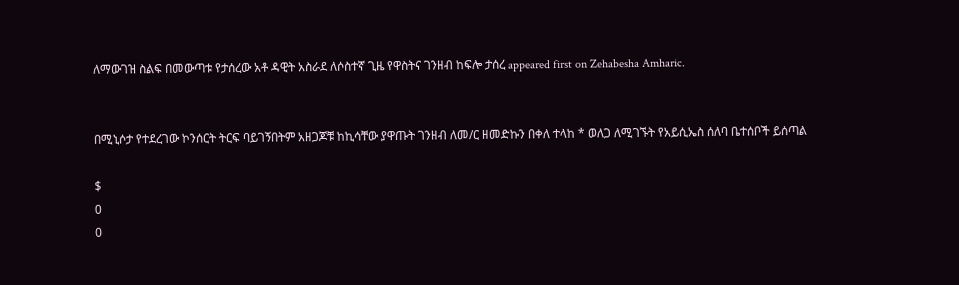ለማውገዝ ስልፍ በመውጣቱ የታሰረው አቶ ዳዊት አስራደ ለሶስተኛ ጊዜ የዋስትና ገንዘብ ከፍሎ ታሰረ appeared first on Zehabesha Amharic.


በሚኒሶታ የተደረገው ኮንሰርት ትርፍ ባይገኝበትም አዘጋጆቹ ከኪሳቸው ያዋጡት ገንዘብ ለመ/ር ዘመድኩን በቀለ ተላከ * ወለጋ ለሚገኙት የአይሲኤስ ሰለባ ቤተሰቦች ይሰጣል

$
0
0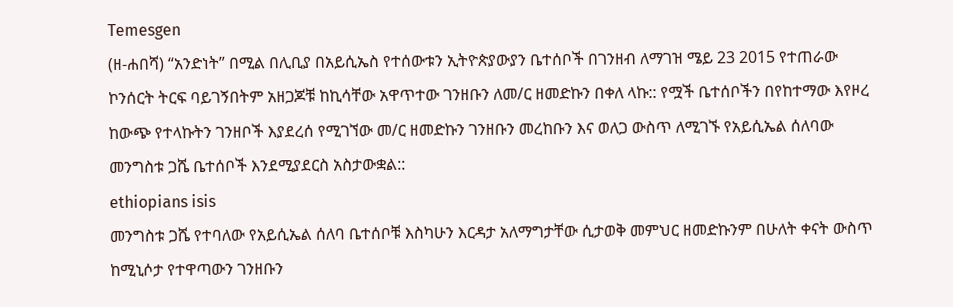Temesgen
(ዘ-ሐበሻ) “አንድነት” በሚል በሊቢያ በአይሲኤስ የተሰውቱን ኢትዮጵያውያን ቤተሰቦች በገንዘብ ለማገዝ ሜይ 23 2015 የተጠራው ኮንሰርት ትርፍ ባይገኝበትም አዘጋጆቹ ከኪሳቸው አዋጥተው ገንዘቡን ለመ/ር ዘመድኩን በቀለ ላኩ:: የሟች ቤተሰቦችን በየከተማው እየዞረ ከውጭ የተላኩትን ገንዘቦች እያደረሰ የሚገኘው መ/ር ዘመድኩን ገንዘቡን መረከቡን እና ወለጋ ውስጥ ለሚገኙ የአይሲኤል ሰለባው መንግስቱ ጋሼ ቤተሰቦች እንደሚያደርስ አስታውቋል::
ethiopians isis
መንግስቱ ጋሼ የተባለው የአይሲኤል ሰለባ ቤተሰቦቹ እስካሁን እርዳታ አለማግታቸው ሲታወቅ መምህር ዘመድኩንም በሁለት ቀናት ውስጥ ከሚኒሶታ የተዋጣውን ገንዘቡን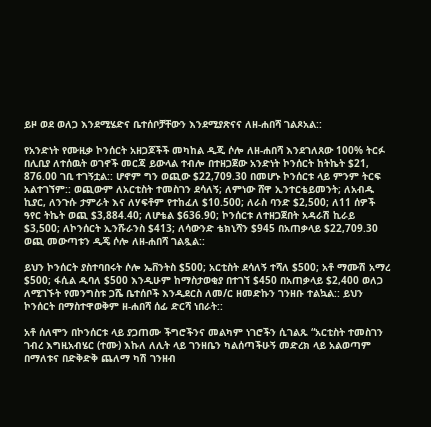ይዞ ወደ ወለጋ እንደሚሄድና ቤተሰቦቻቸውን እንደሚያጽናና ለዘ-ሐበሻ ገልጾአል::

የአንድነት የሙዚቃ ኮንሰርት አዘጋጆችች መካከል ዲጂ ሶሎ ለዘ-ሐበሻ እንደገለጸው 100% ትርፉ በሊቢያ ለተሰዉት ወገኖች መርጃ ይውላል ተብሎ በተዘጋጀው አንድነት ኮንሰርት ከትኬት $21, 876.00 ገቢ ተገኝቷል:: ሆኖም ግን ወጪው $22,709.30 በመሆኑ ኮንሰርቱ ላይ ምንም ትርፍ አልተገኘም:: ወጪውም ለአርቲስት ተመስገን ደሳለኝ; ለምነው ሸዋ ኢንተርቴይመንት; ለአብዱ ኪያር, ለንጉሱ ታምራት እና ለሃፍቶም የተከፈለ $10.500; ለራስ ባንድ $2,500; ለ11 ሰዎች ዓየር ትኬት ወጪ $3,884.40; ለሆቴል $636.90; ኮንሰርቱ ለተዘጋጀበት አዳራሽ ኪራይ $3,500; ለኮንሰርት ኢንሹራንስ $413; ለሳውንድ ቴክኒሻን $945 በአጠቃላይ $22,709.30 ወጪ መውጣቱን ዲጄ ሶሎ ለዘ-ሐበሻ ገልጿል::

ይህን ኮንሰርት ያስተባበሩት ሶሎ ኤቨንትስ $500; አርቲስት ደሳለኝ ተሻለ $500; አቶ ማሙሽ አማረ $500; ፋሲል ዱባለ $500 እንዲሁም ከማስታወቂያ በተገኘ $450 በአጠቃላይ $2,400 ወለጋ ለሚገኙት የመንግስቱ ጋሼ ቤተሰቦች እንዲደርስ ለመ/ር ዘመድኩን ገንዘቡ ተልኳል:: ይህን ኮንሰርት በማስተዋወቅም ዘ-ሐበሻ ሰፊ ድርሻ ነበራት::

አቶ ሰለሞን በኮንሰርቱ ላይ ያጋጠሙ ችግሮችንና መልካም ነገሮችን ሲገልጹ “አርቲስት ተመስገን ገብረ እግዚአብሄር (ተሙ) እኩለ ለሊት ላይ ገንዘቤን ካልሰጣችሁኝ መድረክ ላይ አልወጣም በማለቱና በድቅድቅ ጨለማ ካሽ ገንዘብ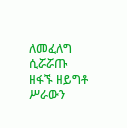ለመፈለግ ሲሯሯጡ ዘፋኙ ዘይግቶ ሥራውን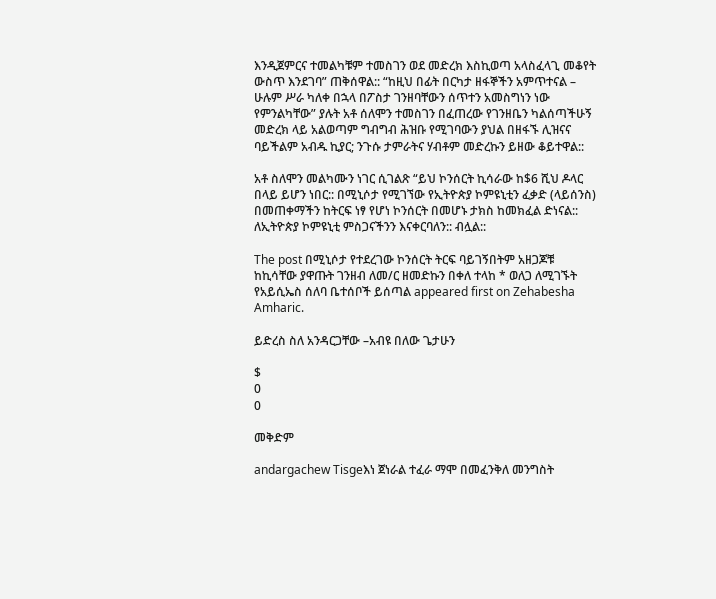እንዲጀምርና ተመልካቹም ተመስገን ወደ መድረክ እስኪወጣ አላስፈላጊ መቆየት ውስጥ እንደገባ” ጠቅሰዋል:: “ከዚህ በፊት በርካታ ዘፋኞችን አምጥተናል – ሁሉም ሥራ ካለቀ በኋላ በፖስታ ገንዘባቸውን ሰጥተን አመስግነን ነው የምንልካቸው” ያሉት አቶ ሰለሞን ተመስገን በፈጠረው የገንዘቤን ካልሰጣችሁኝ መድረክ ላይ አልወጣም ግብግብ ሕዝቡ የሚገባውን ያህል በዘፋኙ ሊዝናና ባይችልም አብዱ ኪያር; ንጉሱ ታምራትና ሃብቶም መድረኩን ይዘው ቆይተዋል::

አቶ ስለሞን መልካሙን ነገር ሲገልጽ “ይህ ኮንሰርት ኪሳራው ከ$6 ሺህ ዶላር በላይ ይሆን ነበር:: በሚኒሶታ የሚገኘው የኢትዮጵያ ኮምዩኒቲን ፈቃድ (ላይሰንስ) በመጠቀማችን ከትርፍ ነፃ የሆነ ኮንሰርት በመሆኑ ታክስ ከመክፈል ድነናል:: ለኢትዮጵያ ኮምዩኒቲ ምስጋናችንን እናቀርባለን:: ብሏል::

The post በሚኒሶታ የተደረገው ኮንሰርት ትርፍ ባይገኝበትም አዘጋጆቹ ከኪሳቸው ያዋጡት ገንዘብ ለመ/ር ዘመድኩን በቀለ ተላከ * ወለጋ ለሚገኙት የአይሲኤስ ሰለባ ቤተሰቦች ይሰጣል appeared first on Zehabesha Amharic.

ይድረስ ስለ አንዳርጋቸው –አብዩ በለው ጌታሁን

$
0
0

መቅድም

andargachew Tisgeእነ ጀነራል ተፈራ ማሞ በመፈንቅለ መንግስት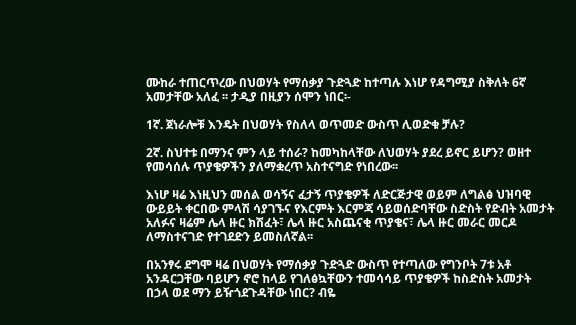ሙከራ ተጠርጥረው በህወሃት የማሰቃያ ጉድጓድ ከተጣሉ እነሆ የዳግሚያ ስቅለት 6ኛ አመታቸው አለፈ ፡፡ ታዲያ በዚያን ሰሞን ነበር፡-

1ኛ. ጀነራሎቹ እንዴት በህወሃት የስለላ ወጥመድ ውስጥ ሊወድቁ ቻሉ?

2ኛ. ስህተቱ በማንና ምን ላይ ተሰራ? ከመካከላቸው ለህወሃት ያደረ ይኖር ይሆን? ወዘተ የመሳሰሉ ጥያቄዎችን ያለማቋረጥ አስተናግድ የነበረው፡፡

እነሆ ዛሬ እነዚህን መሰል ወሳኝና ፈታኝ ጥያቄዎች ለድርጅታዊ ወይም ለግልፅ ህዝባዊ ውይይት ቀርበው ምላሽ ሳያገኙና የእርምት እርምጃ ሳይወሰድባቸው ስድስት የድብት አመታት አለፉና ዛሬም ሌላ ዙር ክሽፈት፣ ሌላ ዙር አስጨናቂ ጥያቄና፣ ሌላ ዙር መራር መርዶ ለማስተናገድ የተገደድን ይመስለኛል፡፡

በአንፃሩ ደግሞ ዛሬ በህወሃት የማሰቃያ ጉድጓድ ውስጥ የተጣለው የግንቦት 7ቱ አቶ አንዳርጋቸው ባይሆን ኖሮ ከላይ የገለፅኳቸውን ተመሳሳይ ጥያቄዎች ከስድስት አመታት በኃላ ወደ ማን ይዥጎደጉዳቸው ነበር? ብዬ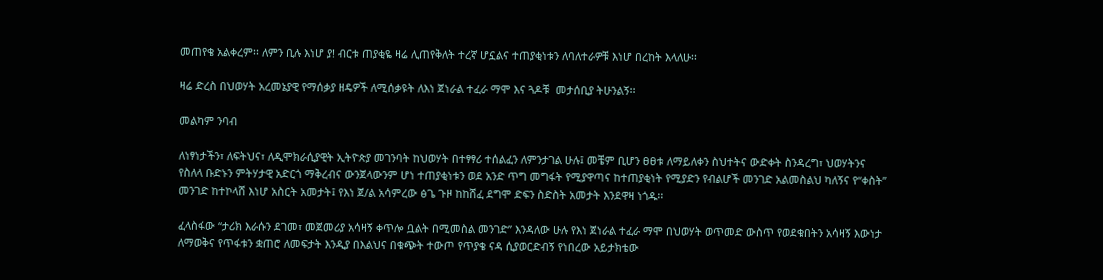መጠየቄ አልቀረም፡፡ ለምን ቢሉ እነሆ ያ! ብርቱ ጠያቂዬ ዛሬ ሊጠየቅለት ተረኛ ሆኗልና ተጠያቂነቱን ለባለተራዎቹ እነሆ በረከት እላለሁ፡፡

ዛሬ ድረስ በህወሃት አረመኔያዊ የማሰቃያ ዘዴዎች ለሚሰቃዩት ለእነ ጀነራል ተፈራ ማሞ እና ጓዶቹ  መታሰቢያ ትሁንልኝ፡፡

መልካም ንባብ

ለነፃነታችን፣ ለፍትህና፣ ለዲሞክራሲያዊት ኢትዮጵያ መገንባት ከህወሃት በተፃፃሪ ተሰልፈን ለምንታገል ሁሉ፤ መቼም ቢሆን ፀፀቱ ለማይለቀን ስህተትና ውድቀት ስንዳረግ፣ ህወሃትንና የስለላ ቡድኑን ምትሃታዊ አድርጎ ማቅረብና ውንጀላውንም ሆነ ተጠያቂነቱን ወደ አንድ ጥግ መግፋት የሚያዋጣና ከተጠያቂነት የሚያድን የብልሆች መንገድ አልመስልህ ካለኝና የ“ቀስት” መንገድ ከተኮላሸ እነሆ አስርት አመታት፤ የእነ ጀ/ል አሳምረው ፅጌ ጉዞ ከከሸፈ ደግሞ ድፍን ስድስት አመታት እንደዋዛ ነጎዱ፡፡

ፈላስፋው “ታሪክ እራሱን ደገመ፣ መጀመሪያ አሳዛኝ ቀጥሎ ቧልት በሚመስል መንገድ” እንዳለው ሁሉ የእነ ጀነራል ተፈራ ማሞ በህወሃት ወጥመድ ውስጥ የወደቁበትን አሳዛኝ እውነታ ለማወቅና የጥፋቱን ቋጠሮ ለመፍታት እንዲያ በእልህና በቁጭት ተውጦ የጥያቄ ናዳ ሲያወርድብኝ የነበረው አይታክቴው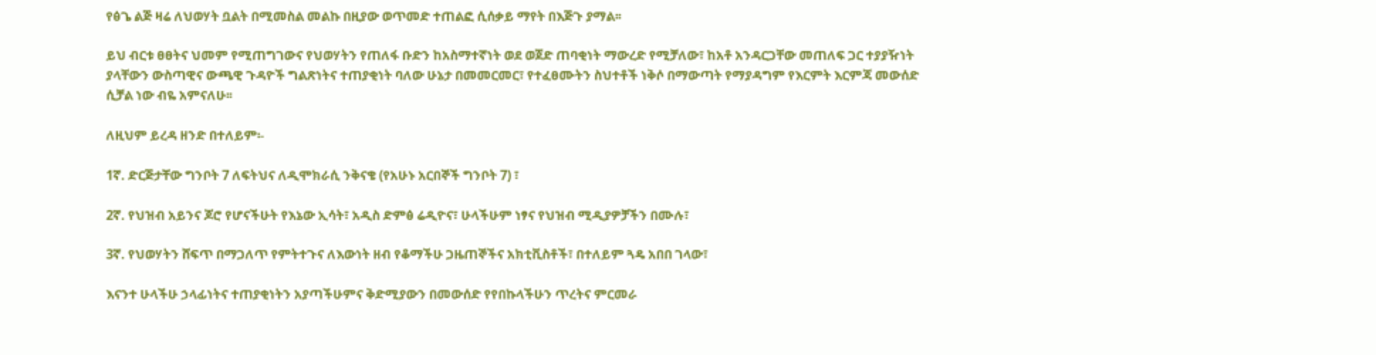የፅጌ ልጅ ዛሬ ለህወሃት ቧልት በሚመስል መልኩ በዚያው ወጥመድ ተጠልፎ ሲሰቃይ ማየት በእጅጉ ያማል፡፡

ይህ ብርቱ ፀፀትና ህመም የሚጠግገውና የህወሃትን የጠለፋ ቡድን ከአስማተኛነት ወደ ወጀድ ጠባቂነት ማውረድ የሚቻለው፣ ከአቶ አንዳርጋቸው መጠለፍ ጋር ተያያዥነት ያላቸውን ውስጣዊና ውጫዊ ጉዳዮች ግልጽነትና ተጠያቂነት ባለው ሁኔታ በመመርመር፣ የተፈፀሙትን ስህተቶች ነቅሶ በማውጣት የማያዳግም የእርምት እርምጃ መውሰድ ሲቻል ነው ብዬ አምናለሁ፡፡

ለዚህም ይረዳ ዘንድ በተለይም፡-

1ኛ. ድርጅታቸው ግንቦት 7 ለፍትህና ለዲሞክራሲ ንቅናቄ (የአሁኑ አርበኞች ግንቦት 7) ፣

2ኛ. የህዝብ አይንና ጆሮ የሆናችሁት የእኔው ኢሳት፣ አዲስ ድምፅ ሬዲዮና፣ ሁላችሁም ነፃና የህዝብ ሚዲያዎቻችን በሙሉ፣

3ኛ. የህወሃትን ሸፍጥ በማጋለጥ የምትተጉና ለእውነት ዘብ የቆማችሁ ጋዜጠኞችና አክቲቪስቶች፣ በተለይም ጓዴ አበበ ገላው፣

እናንተ ሁላችሁ ኃላፊነትና ተጠያቂነትን አያጣችሁምና ቅድሚያውን በመውሰድ የየበኩላችሁን ጥረትና ምርመራ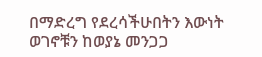በማድረግ የደረሳችሁበትን እውነት ወገኖቹን ከወያኔ መንጋጋ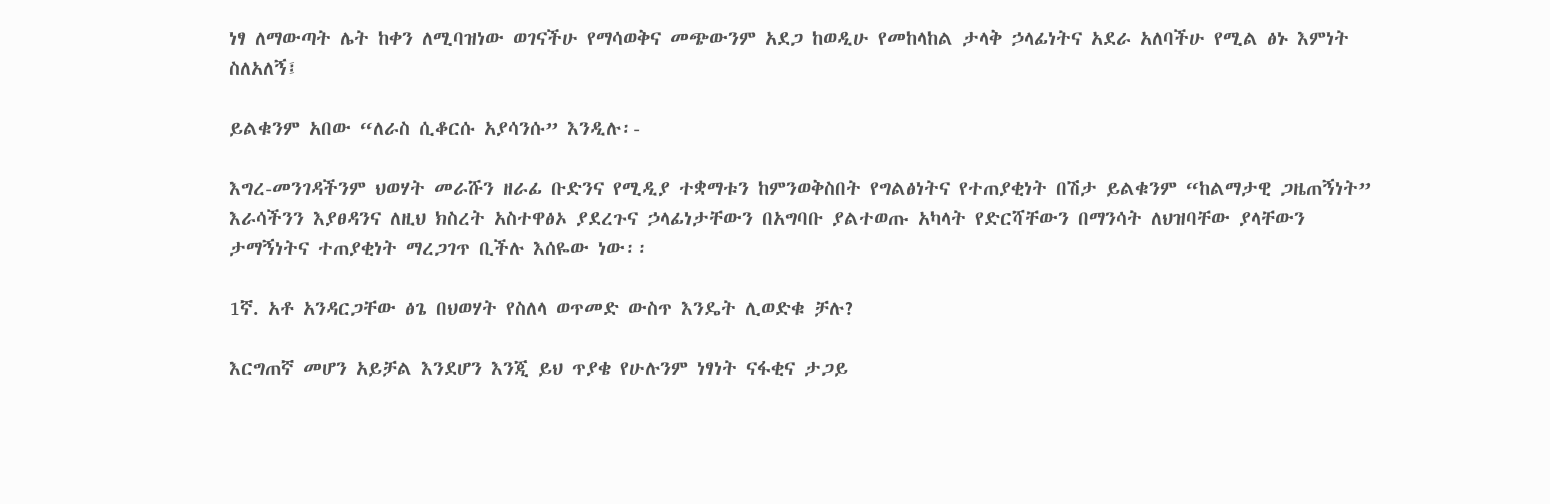ነፃ ለማውጣት ሌት ከቀን ለሚባዝነው ወገናችሁ የማሳወቅና መጭውንም አደጋ ከወዲሁ የመከላከል ታላቅ ኃላፊነትና አደራ አለባችሁ የሚል ፅኑ እምነት ስለአለኝ፤

ይልቁንም አበው “ለራስ ሲቆርሱ አያሳንሱ” እንዲሉ፡-

እግረ-መንገዳችንም ህወሃት መራሹን ዘራፊ ቡድንና የሚዲያ ተቋማቱን ከምንወቅስበት የግልፅነትና የተጠያቂነት በሽታ ይልቁንም “ከልማታዊ ጋዜጠኝነት” እራሳችንን እያፀዳንና ለዚህ ክስረት አስተዋፅኦ ያደረጉና ኃላፊነታቸውን በአግባቡ ያልተወጡ አካላት የድርሻቸውን በማንሳት ለህዝባቸው ያላቸውን ታማኝነትና ተጠያቂነት ማረጋገጥ ቢችሉ እሰዬው ነው፡፡

1ኛ. አቶ አንዳርጋቸው ፅጌ በህወሃት የስለላ ወጥመድ ውስጥ እንዴት ሊወድቁ ቻሉ?

እርግጠኛ መሆን አይቻል እንደሆን እንጂ ይህ ጥያቄ የሁሉንም ነፃነት ናፋቂና ታጋይ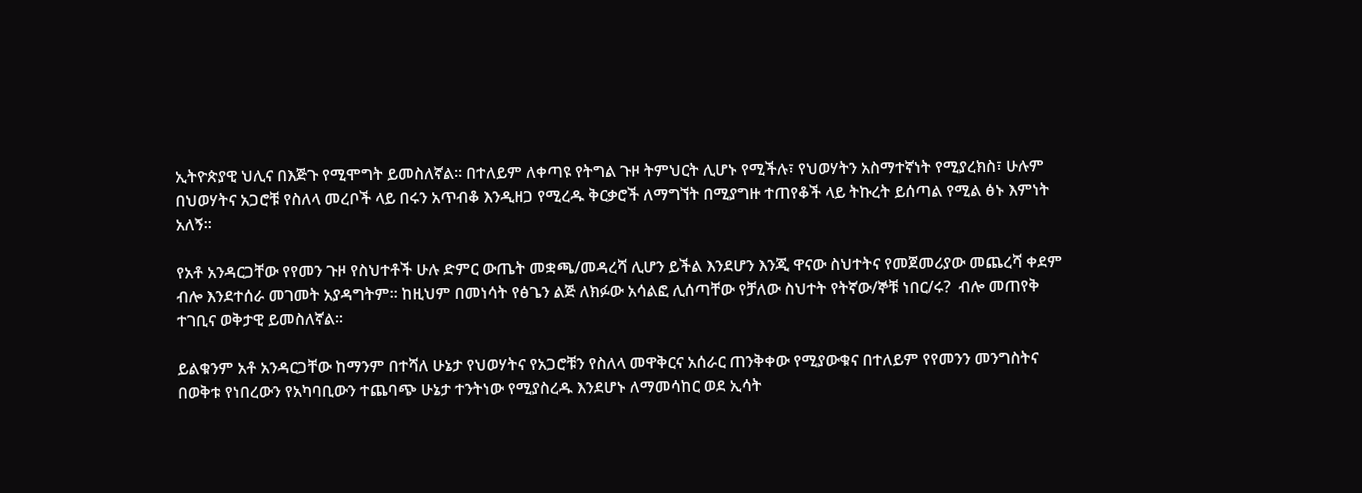ኢትዮጵያዊ ህሊና በእጅጉ የሚሞግት ይመስለኛል፡፡ በተለይም ለቀጣዩ የትግል ጉዞ ትምህርት ሊሆኑ የሚችሉ፣ የህወሃትን አስማተኛነት የሚያረክስ፣ ሁሉም በህወሃትና አጋሮቹ የስለላ መረቦች ላይ በሩን አጥብቆ እንዲዘጋ የሚረዱ ቅርቃሮች ለማግኘት በሚያግዙ ተጠየቆች ላይ ትኩረት ይሰጣል የሚል ፅኑ እምነት አለኝ፡፡

የአቶ አንዳርጋቸው የየመን ጉዞ የስህተቶች ሁሉ ድምር ውጤት መቋጫ/መዳረሻ ሊሆን ይችል እንደሆን እንጂ ዋናው ስህተትና የመጀመሪያው መጨረሻ ቀደም ብሎ እንደተሰራ መገመት አያዳግትም፡፡ ከዚህም በመነሳት የፅጌን ልጅ ለክፉው አሳልፎ ሊሰጣቸው የቻለው ስህተት የትኛው/ኞቹ ነበር/ሩ?  ብሎ መጠየቅ ተገቢና ወቅታዊ ይመስለኛል፡፡

ይልቁንም አቶ አንዳርጋቸው ከማንም በተሻለ ሁኔታ የህወሃትና የአጋሮቹን የስለላ መዋቅርና አሰራር ጠንቅቀው የሚያውቁና በተለይም የየመንን መንግስትና በወቅቱ የነበረውን የአካባቢውን ተጨባጭ ሁኔታ ተንትነው የሚያስረዱ እንደሆኑ ለማመሳከር ወደ ኢሳት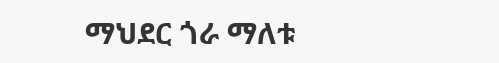ማህደር ጎራ ማለቱ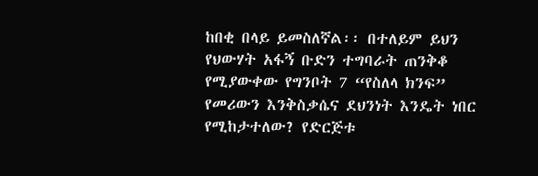ከበቂ በላይ ይመስለኛል፡፡ በተለይም ይህን የህውሃት አፋኝ ቡድን ተግባራት ጠንቅቆ የሚያውቀው የግንቦት 7 “የስለላ ክንፍ” የመሪውን እንቅስቃሴና ደህንነት እንዴት ነበር የሚከታተለው? የድርጅቱ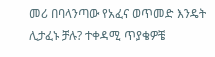መሪ በባላንጣው የአፈና ወጥመድ እንዴት ሊታፈኑ ቻሉ? ተቀዳሚ ጥያቄዎቼ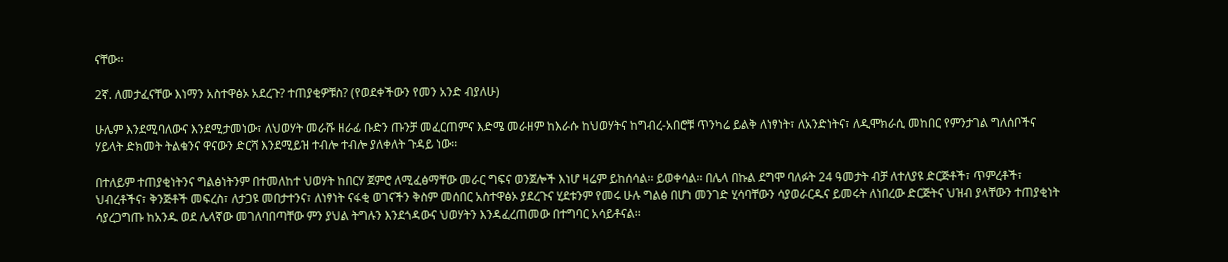ናቸው፡፡

2ኛ. ለመታፈናቸው እነማን አስተዋፅኦ አደረጉ? ተጠያቂዎቹስ? (የወደቀችውን የመን አንድ ብያለሁ)

ሁሌም እንደሚባለውና እንደሚታመነው፣ ለህወሃት መራሹ ዘራፊ ቡድን ጡንቻ መፈርጠምና እድሜ መራዘም ከእራሱ ከህወሃትና ከግብረ-አበሮቹ ጥንካሬ ይልቅ ለነፃነት፣ ለአንድነትና፣ ለዲሞክራሲ መከበር የምንታገል ግለሰቦችና ሃይላት ድክመት ትልቁንና ዋናውን ድርሻ እንደሚይዝ ተብሎ ተብሎ ያለቀለት ጉዳይ ነው፡፡

በተለይም ተጠያቂነትንና ግልፅነትንም በተመለከተ ህወሃት ከበርሃ ጀምሮ ለሚፈፅማቸው መራር ግፍና ወንጀሎች እነሆ ዛሬም ይከሰሳል፡፡ ይወቀሳል፡፡ በሌላ በኩል ደግሞ ባለፉት 24 ዓመታት ብቻ ለተለያዩ ድርጅቶች፣ ጥምረቶች፣ ህብረቶችና፣ ቅንጅቶች መፍረስ፣ ለታጋዩ መበታተንና፣ ለነፃነት ናፋቂ ወገናችን ቅስም መሰበር አስተዋፅኦ ያደረጉና ሂደቱንም የመሩ ሁሉ ግልፅ በሆነ መንገድ ሂሳባቸውን ሳያወራርዱና ይመሩት ለነበረው ድርጅትና ህዝብ ያላቸውን ተጠያቂነት ሳያረጋግጡ ከአንዱ ወደ ሌላኛው መገለባበጣቸው ምን ያህል ትግሉን እንደጎዳውና ህወሃትን እንዳፈረጠመው በተግባር አሳይቶናል፡፡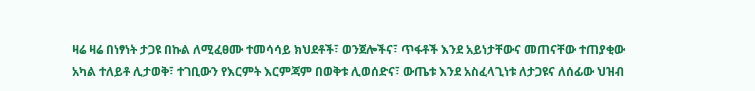ዛሬ ዛሬ በነፃነት ታጋዩ በኩል ለሚፈፀሙ ተመሳሳይ ክህደቶች፣ ወንጀሎችና፣ ጥፋቶች እንደ አይነታቸውና መጠናቸው ተጠያቂው አካል ተለይቶ ሊታወቅ፣ ተገቢውን የእርምት እርምጃም በወቅቱ ሊወሰድና፣ ውጤቱ እንደ አስፈላጊነቱ ለታጋዩና ለሰፊው ህዝብ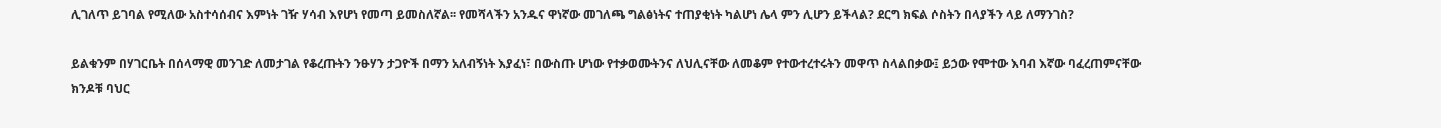ሊገለጥ ይገባል የሚለው አስተሳሰብና እምነት ገዥ ሃሳብ እየሆነ የመጣ ይመስለኛል፡፡ የመሻላችን አንዱና ዋነኛው መገለጫ ግልፅነትና ተጠያቂነት ካልሆነ ሌላ ምን ሊሆን ይችላል? ደርግ ክፍል ሶስትን በላያችን ላይ ለማንገስ?

ይልቁንም በሃገርቤት በሰላማዊ መንገድ ለመታገል የቆረጡትን ንፁሃን ታጋዮች በማን አለብኝነት እያፈነ፣ በውስጡ ሆነው የተቃወሙትንና ለህሊናቸው ለመቆም የተውተረተሩትን መዋጥ ስላልበቃው፤ ይኃው የሞተው እባብ እኛው ባፈረጠምናቸው ክንዶቹ ባህር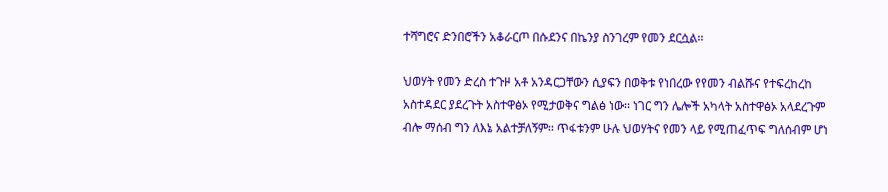ተሻግሮና ድንበሮችን አቆራርጦ በሱደንና በኬንያ ስንገረም የመን ደርሷል፡፡

ህወሃት የመን ድረስ ተጉዞ አቶ አንዳርጋቸውን ሲያፍን በወቅቱ የነበረው የየመን ብልሹና የተፍረከረከ አስተዳደር ያደረጉት አስተዋፅኦ የሚታወቅና ግልፅ ነው፡፡ ነገር ግን ሌሎች አካላት አስተዋፅኦ አላደረጉም ብሎ ማሰብ ግን ለእኔ አልተቻለኝም፡፡ ጥፋቱንም ሁሉ ህወሃትና የመን ላይ የሚጠፈጥፍ ግለሰብም ሆነ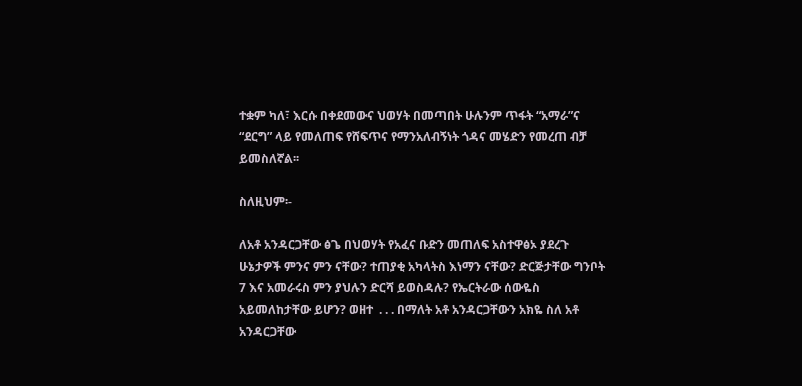ተቋም ካለ፣ እርሱ በቀደመውና ህወሃት በመጣበት ሁሉንም ጥፋት “አማራ”ና “ደርግ” ላይ የመለጠፍ የሸፍጥና የማንአለብኝነት ጎዳና መሄድን የመረጠ ብቻ ይመስለኛል፡፡

ስለዚህም፡-

ለአቶ አንዳርጋቸው ፅጌ በህወሃት የአፈና ቡድን መጠለፍ አስተዋፅኦ ያደረጉ ሁኔታዎች ምንና ምን ናቸው? ተጠያቂ አካላትስ እነማን ናቸው? ድርጅታቸው ግንቦት 7 እና አመራሩስ ምን ያህሉን ድርሻ ይወስዳሉ? የኤርትራው ሰውዬስ አይመለከታቸው ይሆን? ወዘተ  . . . በማለት አቶ አንዳርጋቸውን አክዬ ስለ አቶ አንዳርጋቸው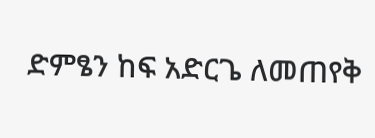ድምፄን ከፍ አድርጌ ለመጠየቅ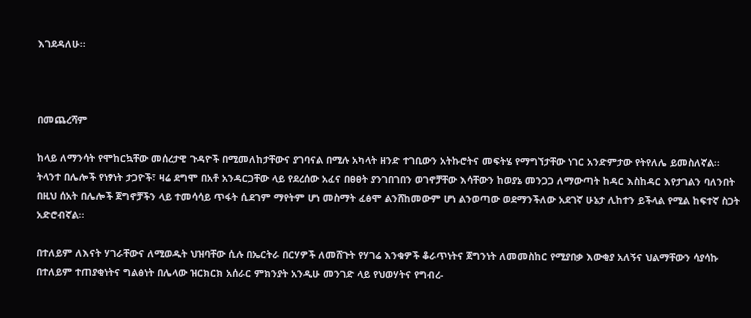እገደዳለሁ፡፡



በመጨረሻም

ከላይ ለማንሳት የሞከርኳቸው መሰረታዊ ጉዳዮች በሚመለከታቸውና ያገባናል በሚሉ አካላት ዘንድ ተገቢውን አትኩሮትና መፍትሄ የማግኘታቸው ነገር አንድምታው የትየለሌ ይመስለኛል፡፡ ትላንተ በሌሎች የነፃነት ታጋዮች፣ ዛሬ ደግሞ በአቶ አንዳርጋቸው ላይ የደረሰው አፈና በፀፀት ያንገበገበን ወገኖቻቸው እሳቸውን ከወያኔ መንጋጋ ለማውጣት ከዳር እስከዳር እየታገልን ባለንበት በዚህ ሰአት በሌሎች ጀግኖቻችን ላይ ተመሳሳይ ጥፋት ሲደገም ማየትም ሆነ መስማት ፈፅሞ ልንሸከመውም ሆነ ልንወጣው ወደማንችለው አደገኛ ሁኔታ ሊከተን ይችላል የሚል ከፍተኛ ስጋት አድሮብኛል፡፡

በተለይም ለእናት ሃገራቸውና ለሚወዱት ህዝባቸው ሲሉ በኤርትራ በርሃዎች ለመሸጉት የሃገሬ እንቁዎች ቆራጥነትና ጀግንነት ለመመስከር የሚያበቃ እውቂያ አለኝና ህልማቸውን ሳያሳኩ በተለይም ተጠያቂነትና ግልፅነት በሌላው ዝርክርክ አሰራር ምክንያት አንዲሁ መንገድ ላይ የህወሃትና የግብረ-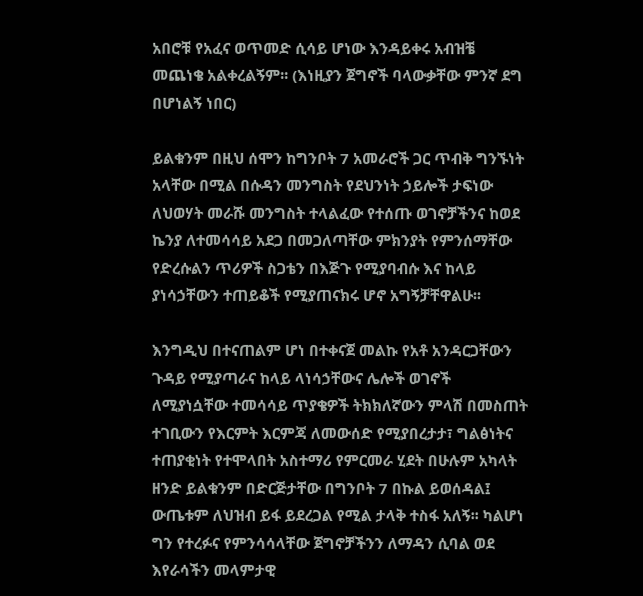አበሮቹ የአፈና ወጥመድ ሲሳይ ሆነው እንዳይቀሩ አብዝቼ መጨነቄ አልቀረልኝም፡፡ (እነዚያን ጀግኖች ባላውቃቸው ምንኛ ደግ በሆነልኝ ነበር)

ይልቁንም በዚህ ሰሞን ከግንቦት 7 አመራሮች ጋር ጥብቅ ግንኙነት አላቸው በሚል በሱዳን መንግስት የደህንነት ኃይሎች ታፍነው ለህወሃት መራሹ መንግስት ተላልፈው የተሰጡ ወገኖቻችንና ከወደ ኬንያ ለተመሳሳይ አደጋ በመጋለጣቸው ምክንያት የምንሰማቸው የድረሱልን ጥሪዎች ስጋቴን በእጅጉ የሚያባብሱ እና ከላይ ያነሳኃቸውን ተጠይቆች የሚያጠናክሩ ሆኖ አግኝቻቸዋልሁ፡፡

እንግዲህ በተናጠልም ሆነ በተቀናጀ መልኩ የአቶ አንዳርጋቸውን ጉዳይ የሚያጣራና ከላይ ላነሳኃቸውና ሌሎች ወገኖች ለሚያነሷቸው ተመሳሳይ ጥያቄዎች ትክክለኛውን ምላሽ በመስጠት ተገቢውን የእርምት እርምጃ ለመውሰድ የሚያበረታታ፣ ግልፅነትና ተጠያቂነት የተሞላበት አስተማሪ የምርመራ ሂደት በሁሉም አካላት ዘንድ ይልቁንም በድርጅታቸው በግንቦት 7 በኩል ይወሰዳል፤ ውጤቱም ለህዝብ ይፋ ይደረጋል የሚል ታላቅ ተስፋ አለኝ፡፡ ካልሆነ ግን የተረፉና የምንሳሳላቸው ጀግኖቻችንን ለማዳን ሲባል ወደ እየራሳችን መላምታዊ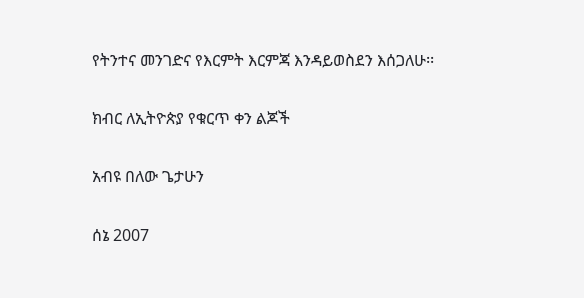የትንተና መንገድና የእርምት እርምጃ እንዳይወስደን እሰጋለሁ፡፡

ክብር ለኢትዮጵያ የቁርጥ ቀን ልጆች

አብዩ በለው ጌታሁን

ሰኔ 2007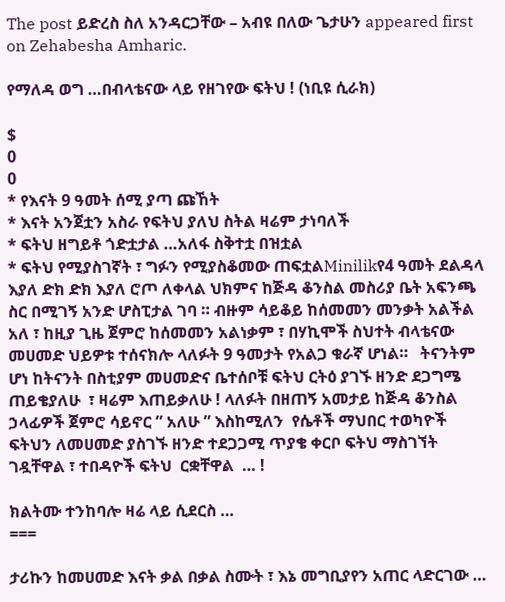The post ይድረስ ስለ አንዳርጋቸው – አብዩ በለው ጌታሁን appeared first on Zehabesha Amharic.

የማለዳ ወግ …በብላቴናው ላይ የዘገየው ፍትህ ! (ነቢዩ ሲራክ)

$
0
0
* የእናት 9 ዓመት ሰሚ ያጣ ጩኸት
* እናት አንጀቷን አስራ የፍትህ ያለህ ስትል ዛሬም ታነባለች
* ፍትህ ዘግይቶ ጎድቷታል …አለፋ ስቅተቷ በዝቷል
* ፍትህ የሚያስገኛት ፣ ግፉን የሚያስቆመው ጠፍቷልMinilikየ4 ዓመት ደልዳላ እያለ ድክ ድክ እያለ ሮጦ ለቀላል ህክምና ከጅዳ ቆንስል መስሪያ ቤት አፍንጫ ስር በሚገኝ አንድ ሆስፒታል ገባ ። ብዙም ሳይቆይ ከሰመመን መንቃት አልችል አለ ፣ ከዚያ ጊዜ ጀምሮ ከሰመመን አልነቃም ፣ በሃኪሞች ስህተት ብላቴናው መሀመድ ህይዎቱ ተሰናክሎ ላለፉት 9 ዓመታት የአልጋ ቁራኛ ሆነል።   ትናንትም ሆነ ከትናንት በስቲያም መሀመድና ቤተሰቦቹ ፍትህ ርትዕ ያገኙ ዘንድ ደጋግሜ ጠይቄያለሁ  ፣ ዛሬም እጠይቃለሁ ! ላለፉት በዘጠኝ አመታይ ከጅዳ ቆንስል ኃላፊዎች ጀምሮ ሳይኖር ” አለሁ ” እስከሚለን  የሴቶች ማህበር ተወካዮች ፍትህን ለመሀመድ ያስገኙ ዘንድ ተደጋጋሚ ጥያቄ ቀርቦ ፍትህ ማስገኘት ገዷቸዋል ፣ ተበዳዮች ፍትህ  ርቋቸዋል  … !

ክልትሙ ተንከባሎ ዛሬ ላይ ሲደርስ …
===

ታሪኩን ከመሀመድ እናት ቃል በቃል ስሙት ፣ እኔ መግቢያየን አጠር ላድርገው …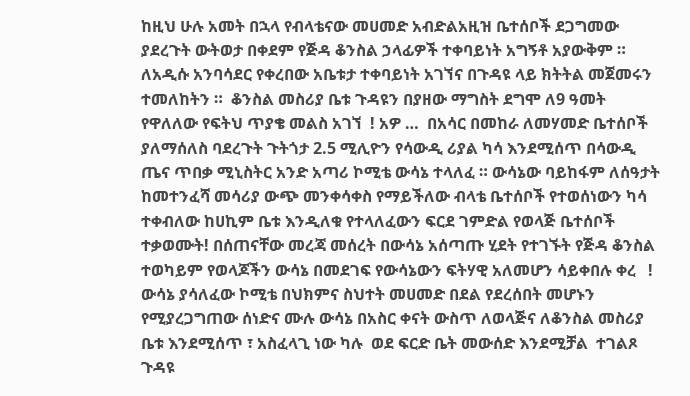ከዚህ ሁሉ አመት በኋላ የብላቴናው መሀመድ አብድልአዚዝ ቤተሰቦች ደጋግመው ያደረጉት ውትወታ በቀደም የጅዳ ቆንስል ኃላፊዎች ተቀባይነት አግኝቶ አያውቅም ።  ለአዲሱ አንባሳደር የቀረበው አቤቱታ ተቀባይነት አገኘና በጉዳዩ ላይ ክትትል መጀመሩን ተመለከትን ።  ቆንስል መስሪያ ቤቱ ጉዳዩን በያዘው ማግስት ደግሞ ለ9 ዓመት የዋለለው የፍትህ ጥያቄ መልስ አገኘ  ! አዎ …  በአሳር በመከራ ለመሃመድ ቤተሰቦች ያለማሰለስ ባደረጉት ጉትጎታ 2.5 ሚሊዮን የሳውዲ ሪያል ካሳ እንደሚሰጥ በሳውዲ ጤና ጥበቃ ሚኒስትር አንድ አጣሪ ኮሚቴ ውሳኔ ተላለፈ ። ውሳኔው ባይከፋም ለሰዓታት ከመተንፈሻ መሳሪያ ውጭ መንቀሳቀስ የማይችለው ብላቴ ቤተሰቦች የተወሰነውን ካሳ ተቀብለው ከሀኪም ቤቱ እንዲለቁ የተላለፈውን ፍርደ ገምድል የወላጅ ቤተሰቦች ተቃወሙት! በሰጠናቸው መረጃ መሰረት በውሳኔ አሰጣጡ ሂደት የተገኙት የጅዳ ቆንስል ተወካይም የወላጆችን ውሳኔ በመደገፍ የውሳኔውን ፍትሃዊ አለመሆን ሳይቀበሉ ቀረ   ! ውሳኔ ያሳለፈው ኮሚቴ በህክምና ስህተት መሀመድ በደል የደረሰበት መሆኑን የሚያረጋግጠው ሰነድና ሙሉ ውሳኔ በአስር ቀናት ውስጥ ለወላጅና ለቆንስል መስሪያ ቤቱ እንደሚሰጥ ፣ አስፈላጊ ነው ካሉ  ወደ ፍርድ ቤት መውሰድ እንደሚቻል  ተገልጾ ጉዳዩ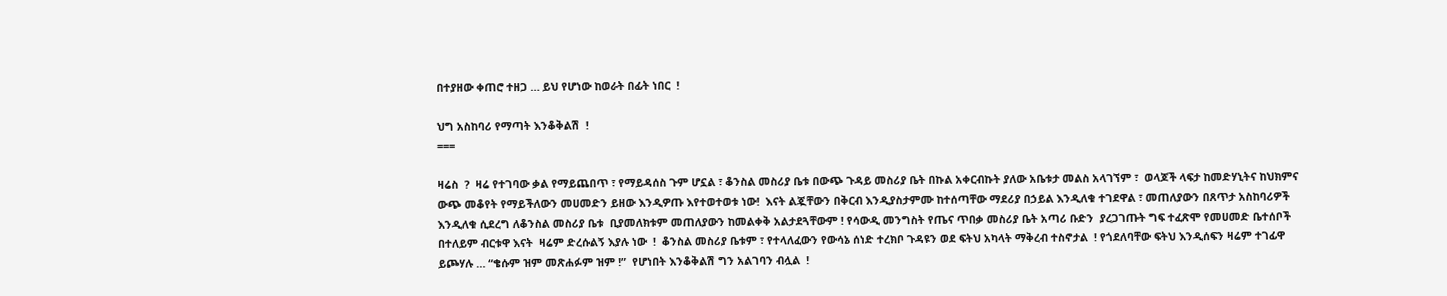በተያዘው ቀጠሮ ተዘጋ … ይህ የሆነው ከወራት በፊት ነበር  !

ህግ አስከባሪ የማጣት እንቆቅልሽ  !
===

ዛሬስ  ?  ዛሬ የተገባው ቃል የማይጨበጥ ፣ የማይዳሰስ ጉም ሆኗል ፣ ቆንስል መስሪያ ቤቱ በውጭ ጉዳይ መስሪያ ቤት በኩል አቀርብኩት ያለው አቤቱታ መልስ አላገኘም ፣  ወላጆች ላፍታ ከመድሃኒትና ከህክምና ውጭ መቆየት የማይችለውን መሀመድን ይዘው እንዲዎጡ እየተወተወቱ ነው!  እናት ልጇቸውን በቅርብ እንዲያስታምሙ ከተሰጣቸው ማደሪያ በኃይል እንዲለቁ ተገደዋል ፣ መጠለያውን በጸጥታ አስከባሪዎች እንዲለቁ ሲደረግ ለቆንስል መስሪያ ቤቱ  ቢያመለክቱም መጠለያውን ከመልቀቅ አልታደጓቸውም ! የሳውዲ መንግስት የጤና ጥበቃ መስሪያ ቤት አጣሪ ቡድን  ያረጋገጡት ግፍ ተፈጽሞ የመሀመድ ቤተሰቦች በተለይም ብርቱዋ እናት  ዛሬም ድረሱልኝ እያሉ ነው  !  ቆንስል መስሪያ ቤቱም ፣ የተላለፈውን የውሳኔ ሰነድ ተረክቦ ጉዳዩን ወደ ፍትህ አካላት ማቅረብ ተስኖታል  ! የጎደለባቸው ፍትህ እንዲሰፍን ዛሬም ተገፊዋ ይጮሃሉ … “ቄሱም ዝም መጽሐፉም ዝም !”  የሆነበት እንቆቅልሽ ግን አልገባን ብሏል  !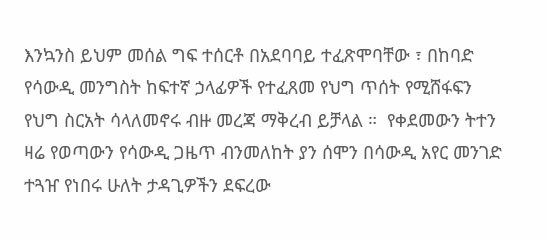እንኳንስ ይህም መሰል ግፍ ተሰርቶ በአደባባይ ተፈጽሞባቸው ፣ በከባድ የሳውዲ መንግስት ከፍተኛ ኃላፊዎች የተፈጸመ የህግ ጥሰት የሚሸፋፍን የህግ ስርአት ሳላለመኖሩ ብዙ መረጃ ማቅረብ ይቻላል ።  የቀደመውን ትተን ዛሬ የወጣውን የሳውዲ ጋዜጥ ብንመለከት ያን ሰሞን በሳውዲ አየር መንገድ ተጓዠ የነበሩ ሁለት ታዳጊዎችን ደፍረው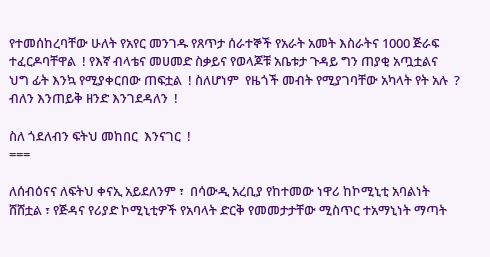የተመሰከረባቸው ሁለት የአየር መንገዱ የጸጥታ ሰራተኞች የአራት አመት እስራትና 1000 ጅራፍ ተፈርዶባቸዋል  ! የእኛ ብላቴና መሀመድ ስቃይና የወላጆቹ አቤቱታ ጉዳይ ግን ጠያቂ አጧቷልና  ህግ ፊት እንኳ የሚያቀርበው ጠፍቷል  ! ስለሆነም  የዜጎች መብት የሚያገባቸው አካላት የት አሉ  ?  ብለን እንጠይቅ ዘንድ እንገደዳለን  !

ስለ ጎደለብን ፍትህ መከበር  እንናገር  !
===

ለሰብዕናና ለፍትህ ቀናኢ አይደለንም ፣  በሳውዲ አረቢያ የከተመው ነዋሪ ከኮሚኒቲ አባልነት ሸሸቷል ፣ የጅዳና የሪያድ ኮሚኒቲዎች የአባላት ድርቅ የመመታታቸው ሚስጥር ተአማኒነት ማጣት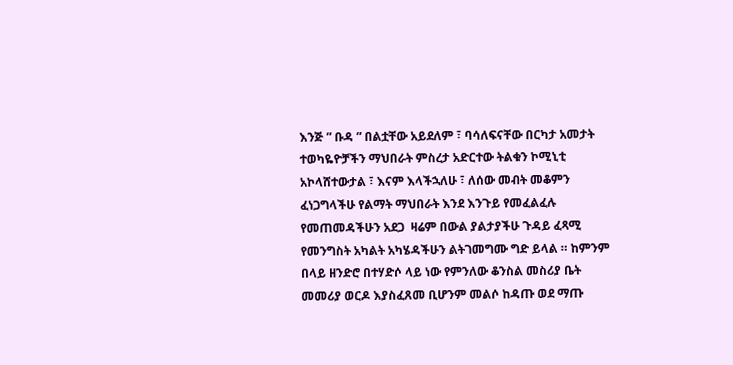እንጅ ” ቡዳ ” በልቷቸው አይደለም ፣ ባሳለፍናቸው በርካታ አመታት ተወካዬዮቻችን ማህበራት ምስረታ አድርተው ትልቁን ኮሚኒቲ  አኮላሸተውታል ፣ እናም እላችኋለሁ ፣ ለሰው መብት መቆምን ፈነጋግላችሁ የልማት ማህበራት እንደ እንጉይ የመፈልፈሉ የመጠመዳችሁን አደጋ  ዛሬም በውል ያልታያችሁ ጉዳይ ፈጻሚ የመንግስት አካልት አካሄዳችሁን ልትገመግሙ ግድ ይላል ። ከምንም በላይ ዘንድሮ በተሃድሶ ላይ ነው የምንለው ቆንስል መስሪያ ቤት መመሪያ ወርዶ እያስፈጸመ ቢሆንም መልሶ ከዳጡ ወደ ማጡ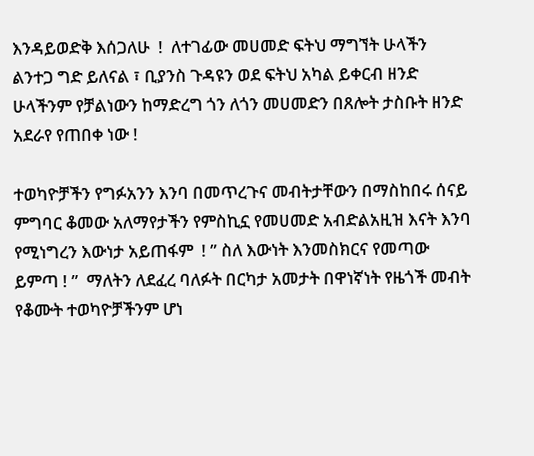እንዳይወድቅ እሰጋለሁ  !  ለተገፊው መሀመድ ፍትህ ማግኘት ሁላችን ልንተጋ ግድ ይለናል ፣ ቢያንስ ጉዳዩን ወደ ፍትህ አካል ይቀርብ ዘንድ ሁላችንም የቻልነውን ከማድረግ ጎን ለጎን መሀመድን በጸሎት ታስቡት ዘንድ አደራየ የጠበቀ ነው !

ተወካዮቻችን የግፉአንን እንባ በመጥረጉና መብትታቸውን በማስከበሩ ሰናይ ምግባር ቆመው አለማየታችን የምስኪኗ የመሀመድ አብድልአዚዝ እናት እንባ የሚነግረን እውነታ አይጠፋም  ! ” ስለ እውነት እንመስክርና የመጣው ይምጣ ! ”  ማለትን ለደፈረ ባለፉት በርካታ አመታት በዋነኛነት የዜጎች መብት የቆሙት ተወካዮቻችንም ሆነ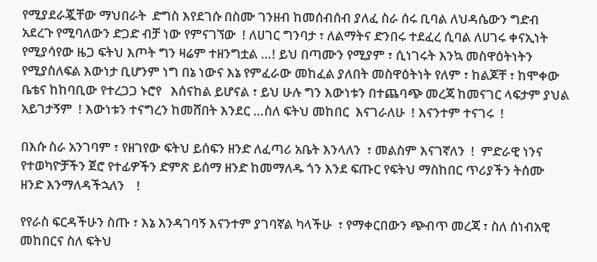የሚያደራጇቸው ማህበራት  ድግስ እየደገሱ በስሙ ገንዘብ ከመሰብሰብ ያለፈ ስራ ሰሩ ቢባል ለህዳሴውን ግድብ አደረጉ የሚባለውን ድጋድ ብቻ ነው የምናገኘው  ! ለሀገር ግንባታ ፣ ለልማትና ድንበሩ ተደፈረ ሲባል ለሀገሩ ቀናኢነት የሚያሳየው ዜጋ ፍትህ እጦት ግን ዛሬም ተዘንግቷል …! ይህ በጣሙን የሚያም ፣ ሲነገሩት እንኳ መስዋዕትነትን የሚያስለፍል እውነታ ቢሆንም ነግ በኔ ነውና እኔ የምፈራው መከፈል ያለበት መስዋዕትነት የለም ፣ ከልጆቸ ፣ ከሞቀው ቤቴና ከከባቢው የተረጋጋ ኑሮየ   እሰናከል ይሆናል ፣ ይህ ሁሉ ግን እውነቱን በተጨባጭ መረጃ ከመናገር ላፍታም ያህል አይገታኝም  ! እውነቱን ተናግረን ከመሸበት እንደር …ስለ ፍትህ መከበር  እናገራለሁ  ! እናንተም ተናገሩ  !

በእሱ ስራ አንገባም ፣ የዘገየው ፍትህ ይሰፍን ዘንድ ለፈጣሪ አቤት እንላለን  ፣ መልስም እናገኛለን  !  ምድራዊ ነንና የተወካዮቻችን ጀሮ የተፊዎችን ድምጽ ይሰማ ዘንድ ከመማለዱ ጎን እንደ ፍጡር የፍትህ ማስከበር ጥሪያችን ትሰሙ ዘንድ እንማለዳችኋለን    !

የየራስ ፍርዳችሁን ስጡ ፣ እኔ እንዳገባኝ እናንተም ያገባኛል ካላችሁ  ፣ የማቀርበውን ጭብጥ መረጃ ፣ ስለ ሰነብአዊ መከበርና ስለ ፍትህ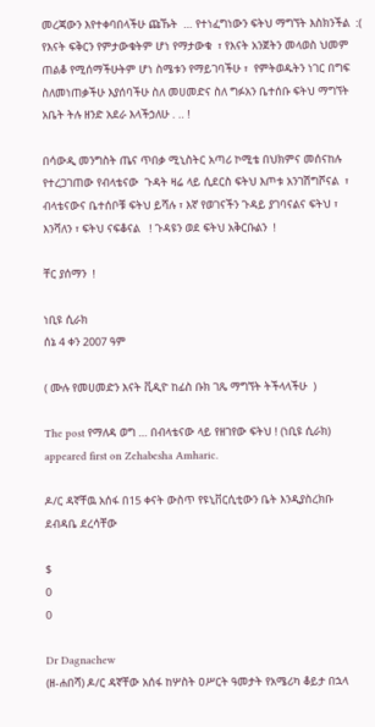መረጃውን እየተቀባበላችሁ ጩኹት  … የተነፈግነውን ፍትህ ማግኘት እስክንችል  :(  የእናት ፍቅርን የምታውቁትም ሆነ የማታውቁ  ፣ የእናት አንጀትን መላወስ ህመም ጠልቆ የሚሰማችሁትም ሆነ ስሜቱን የማይገባችሁ ፣  የምትወዱትን ነገር በግፍ ስለመነጠቃችሁ እያሰባችሁ ስለ መሀመድና ስለ ግፉአን ቤተሰቡ ፍትህ ማግኘት አቤት ትሉ ዘንድ አደራ እላችኃለሁ . .. !

በሳውዲ መንግስት ጤና ጥበቃ ሚኒስትር አጣሪ ኮሚቴ በህክምና መሰናከሉ የተረጋገጠው የብላቴናው  ጉዳት ዛሬ ላይ ሲደርስ ፍትህ እጦቱ አንገሽግሾናል  ፣ ብላቴናውና ቤተሰቦቹ ፍትህ ይሻሉ ፣ እኛ የወገናችን ጉዳይ ያገባናልና ፍትህ ፣ እንሻለን ፣ ፍትህ ናፍቆናል   ! ጉዳዩን ወደ ፍትህ አቅርቡልን  !

ቸር ያሰማን  !

ነቢዩ ሲራክ
ሰኔ 4 ቀን 2007 ዓም

( ሙሉ የመሀመድን እናት ቪዲዮ ከፊስ ቡክ ገጼ ማግኘት ትችላላችሁ  )

The post የማለዳ ወግ … በብላቴናው ላይ የዘገየው ፍትህ ! (ነቢዩ ሲራክ) appeared first on Zehabesha Amharic.

ዶ/ር ዳኛቸዉ አሰፋ በ15 ቀናት ውስጥ የዩኒቨርሲቲውን ቤት እንዲያስረክቡ ደብዳቤ ደረሳቸው

$
0
0

Dr Dagnachew
(ዘ-ሐበሻ) ዶ/ር ዳኛቸው አሰፋ ከሦስት ዐሥርት ዓመታት የአሜሪካ ቆይታ በኋላ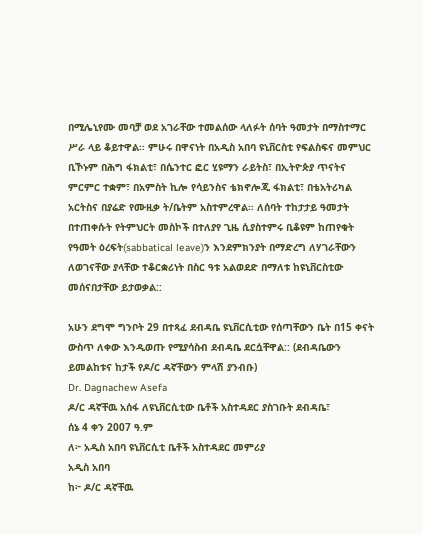በሚሌኒየሙ መባቻ ወደ አገራቸው ተመልሰው ላለፉት ሰባት ዓመታት በማስተማር ሥራ ላይ ቆይተዋል፡፡ ምሁሩ በዋናነት በአዲስ አበባ ዩኒቨርስቲ የፍልስፍና መምህር ቢኾኑም በሕግ ፋክልቲ፣ በሴንተር ፎር ሂዩማን ራይትስ፣ በኢትዮጵያ ጥናትና ምርምር ተቋም፣ በአምስት ኪሎ የሳይንስና ቴክኖሎጂ ፋክልቲ፣ በቴአትሪካል አርትስና በያሬድ የሙዚቃ ት/ቤትም አስተምረዋል፡፡ ለሰባት ተከታታይ ዓመታት በተጠቀሱት የትምህርት መስኮች በተለያየ ጊዜ ሲያስተምሩ ቢቆዩም ከጠየቁት የዓመት ዕረፍት(sabbatical leave)ን እንደምክንያት በማድረግ ለሃገራቸውን ለወገናቸው ያላቸው ተቆርቋሪነት በስር ዓቱ አልወደድ በማለቱ ከዩኒቨርስቲው መሰናበታቸው ይታወቃል::

አሁን ደግሞ ግንቦት 29 በተጻፈ ደብዳቤ ዩኒቨርሲቲው የሰጣቸውን ቤት በ15 ቀናት ውስጥ ለቀው እንዲወጡ የሚያሳስብ ደብዳቤ ደርሷቸዋል:: (ደብዳቤውን ይመልከቱና ከታች የዶ/ር ዳኛቸውን ምላሽ ያንብቡ)
Dr. Dagnachew Asefa
ዶ/ር ዳኛቸዉ አሰፋ ለዩኒቨርሲቲው ቤቶች አስተዳደር ያስገቡት ደብዳቤ፣
ሰኔ 4 ቀን 2007 ዓ.ም
ለ፦ አዲስ አበባ ዩኒቨርሲቲ ቤቶች አስተዳደር መምሪያ
አዲስ አበባ
ከ፦ ዶ/ር ዳኛቸዉ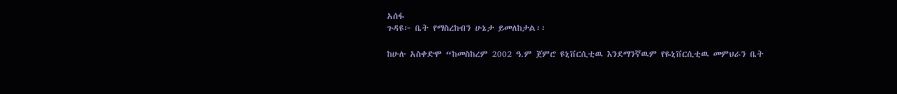አሰፋ
ጉዳዩ፦ ቤት የማስረከብን ሁኔታ ይመለከታል፡፡

ከሁሉ አስቀድሞ “ከመስከረም 2002 ዓ.ም ጀምሮ ዩኒቨርሲቲዉ እንደማንኛዉም የዬኒቨርሲቲዉ መምህራን ቤት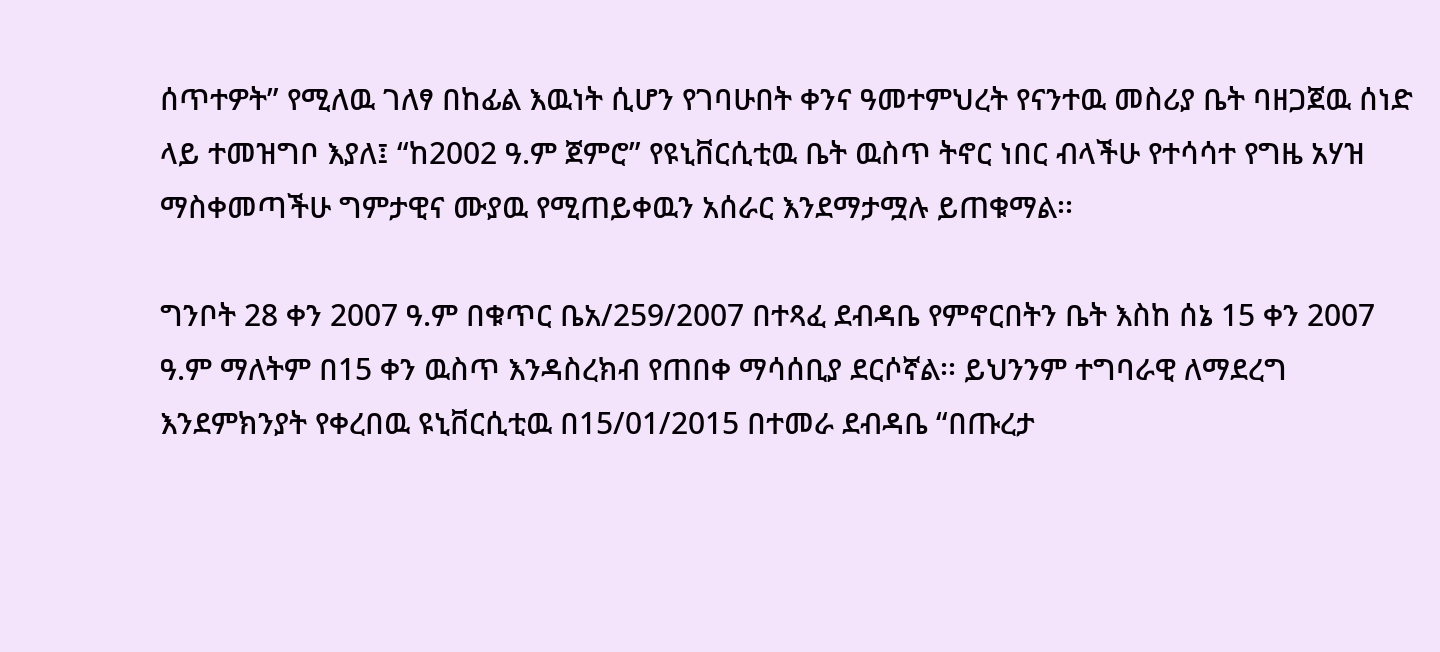ሰጥተዎት” የሚለዉ ገለፃ በከፊል እዉነት ሲሆን የገባሁበት ቀንና ዓመተምህረት የናንተዉ መስሪያ ቤት ባዘጋጀዉ ሰነድ ላይ ተመዝግቦ እያለ፤ “ከ2002 ዓ.ም ጀምሮ” የዩኒቨርሲቲዉ ቤት ዉስጥ ትኖር ነበር ብላችሁ የተሳሳተ የግዜ አሃዝ ማስቀመጣችሁ ግምታዊና ሙያዉ የሚጠይቀዉን አሰራር እንደማታሟሉ ይጠቁማል፡፡

ግንቦት 28 ቀን 2007 ዓ.ም በቁጥር ቤአ/259/2007 በተጻፈ ደብዳቤ የምኖርበትን ቤት እስከ ሰኔ 15 ቀን 2007 ዓ.ም ማለትም በ15 ቀን ዉስጥ እንዳስረክብ የጠበቀ ማሳሰቢያ ደርሶኛል፡፡ ይህንንም ተግባራዊ ለማደረግ እንደምክንያት የቀረበዉ ዩኒቨርሲቲዉ በ15/01/2015 በተመራ ደብዳቤ “በጡረታ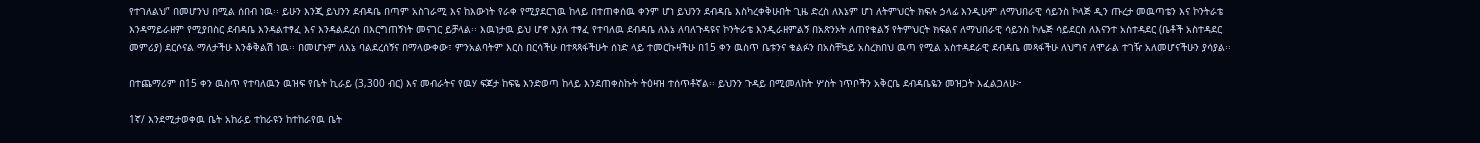የተገለልህ” በመሆንህ በሚል ሰበብ ነዉ፡፡ ይሁን እንጂ ይህንን ደብዳቤ በጣም አስገራሚ እና ከእውነት የራቀ የሚያደርገዉ ከላይ በተጠቀሰዉ ቀንም ሆነ ይህንን ደብዳቤ እስካረቀቅሁበት ጊዜ ድረስ ለእኔም ሆነ ለትምህርት ክፍሉ ኃላፊ እንዲሁም ለማህበራዊ ሳይንስ ኮላጅ ዲን ጡረታ መዉጣቴን እና ኮንትራቴ እንዳማይራዘም የሚያበስር ደብዳቤ እንዳልተፃፈ እና እንዳልደረሰ በእርግጠኝነት መናገር ይቻላል፡፡ እዉነታዉ ይህ ሆኖ እያለ ተፃፈ የተባለዉ ደብዳቤ ለእኔ ለባለጉዳዩና ኮንትራቴ እንዲራዘምልኝ በአጽንኦት ለጠየቁልኝ የትምህርት ክፍልና ለማህበራዊ ሳይንስ ኮሌጅ ሳይደርስ ለእናንተ አስተዳደር (ቤቶች አስተዳደር መምሪያ) ደርሶናል ማለታችሁ እንቆቅልሽ ነዉ፡፡ በመሆኑም ለእኔ ባልደረሰኝና በማላውቀው፣ ምንአልባትም እርስ በርሳችሁ በተጻጻፋችሁት ሰነድ ላይ ተመርኩዛችሁ በ15 ቀን ዉስጥ ቤቱንና ቁልፉን በአስቸኳይ አስረክበህ ዉጣ የሚል አስተዳደራዊ ደብዳቤ መጻፋችሁ ለህግና ለሞራል ተገዥ አለመሆናችሁን ያሳያል፡፡

በተጨማሪም በ15 ቀን ዉስጥ የተባለዉን ዉዝፍ የቤት ኪራይ (3‚300 ብር) እና መብራትና የዉሃ ፍጆታ ከፍዬ እንድወጣ ከላይ እንደጠቀስኩት ትዕዛዝ ተሰጥቶኛል፡፡ ይህንን ጉዳይ በሚመለከት ሦስት ነጥቦችን አቅርቤ ደብዳቤዬን መዝጋት እፈልጋለሁ፦

1ኛ/ እንደሚታወቀዉ ቤት አከራይ ተከራዩን ከተከራየዉ ቤት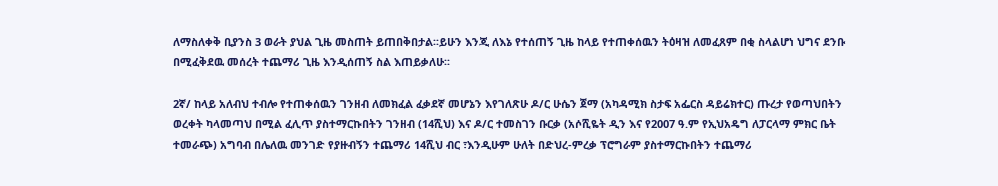ለማስለቀቅ ቢያንስ 3 ወራት ያህል ጊዜ መስጠት ይጠበቅበታል፡፡ይሁን እንጂ ለእኔ የተሰጠኝ ጊዜ ከላይ የተጠቀሰዉን ትዕዛዝ ለመፈጸም በቂ ስላልሆነ ህግና ደንቡ በሚፈቅደዉ መሰረት ተጨማሪ ጊዜ እንዲሰጠኝ ስል እጠይቃለሁ፡፡

2ኛ/ ከላይ አለብህ ተብሎ የተጠቀሰዉን ገንዘብ ለመክፈል ፈቃደኛ መሆኔን እየገለጽሁ ዶ/ር ሁሴን ጀማ (አካዳሚክ ስታፍ አፌርስ ዳይሬክተር) ጡረታ የወጣህበትን ወረቀት ካላመጣህ በሚል ፈሊጥ ያስተማርኩበትን ገንዘብ (14ሺህ) እና ዶ/ር ተመስገን ቡርቃ (አሶሺዬት ዲን እና የ2007 ዓ.ም የኢህአዴግ ለፓርላማ ምክር ቤት ተመራጭ) አግባብ በሌለዉ መንገድ የያዙብኝን ተጨማሪ 14ሺህ ብር ፣እንዲሁም ሁለት በድህረ-ምረቃ ፕሮግራም ያስተማርኩበትን ተጨማሪ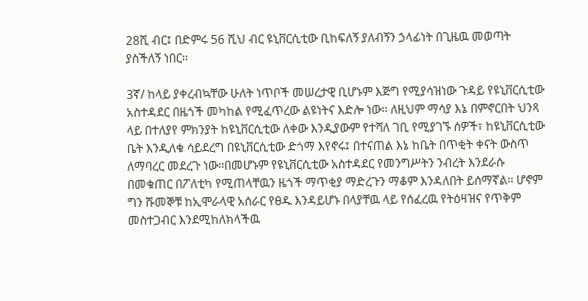28ሺ ብር፤ በድምሩ 56 ሺህ ብር ዩኒቨርሲቲው ቢከፍለኝ ያለብኝን ኃላፊነት በጊዜዉ መወጣት ያስችለኝ ነበር፡፡

3ኛ/ ከላይ ያቀረብኳቸው ሁለት ነጥቦች መሠረታዊ ቢሆኑም እጅግ የሚያሳዝነው ጉዳይ የዩኒቨርሲቲው አስተዳደር በዜጎች መካከል የሚፈጥረው ልዩነትና እድሎ ነው፡፡ ለዚህም ማሳያ እኔ በምኖርበት ህንጻ ላይ በተለያየ ምክንያት ከዩኒቨርሲቲው ለቀው እንዲያውም የተሻለ ገቢ የሚያገኙ ሰዎች፣ ከዩኒቨርሲቲው ቤት እንዲለቁ ሳይደረግ በዩኒቨርሲቲው ድጎማ እየኖሩ፤ በተናጠል እኔ ከቤት በጥቂት ቀናት ውስጥ ለማባረር መደረጉ ነው፡፡በመሆኑም የዩኒቨርሲቲው አስተዳደር የመንግሥትን ንብረት እንደራሱ በመቁጠር በፖለቲካ የሚጠላቸዉን ዜጎች ማጥቂያ ማድረጉን ማቆም እንዳለበት ይሰማኛል፡፡ ሆኖም ግን ሹመኞቹ ከኢሞራላዊ አሰራር የፀዱ እንዳይሆኑ በላያቸዉ ላይ የሰፈረዉ የትዕዛዝና የጥቅም መስተጋብር እንደሚከለክላችዉ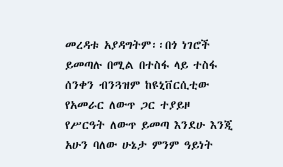መረዳቱ አያዳግትም፡፡በጎ ነገሮች ይመጣሉ በሚል በተስፋ ላይ ተስፋ ሰንቀን ብንጓዝም ከዩኒቨርሲቲው የአመራር ለውጥ ጋር ተያይዞ የሥርዓት ለውጥ ይመጣ እንደሁ እንጂ አሁን ባለው ሁኔታ ምንም ዓይነት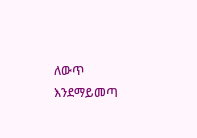ለውጥ እንደማይመጣ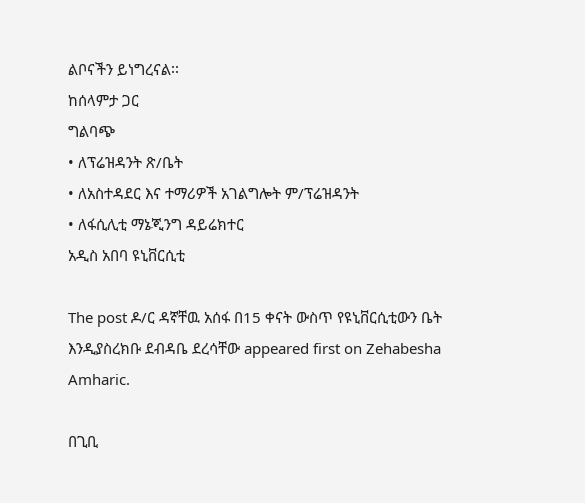ልቦናችን ይነግረናል፡፡
ከሰላምታ ጋር
ግልባጭ
• ለፕሬዝዳንት ጽ/ቤት
• ለአስተዳደር እና ተማሪዎች አገልግሎት ም/ፕሬዝዳንት
• ለፋሲሊቲ ማኔጂንግ ዳይሬክተር
አዲስ አበባ ዩኒቨርሲቲ

The post ዶ/ር ዳኛቸዉ አሰፋ በ15 ቀናት ውስጥ የዩኒቨርሲቲውን ቤት እንዲያስረክቡ ደብዳቤ ደረሳቸው appeared first on Zehabesha Amharic.

በጊቢ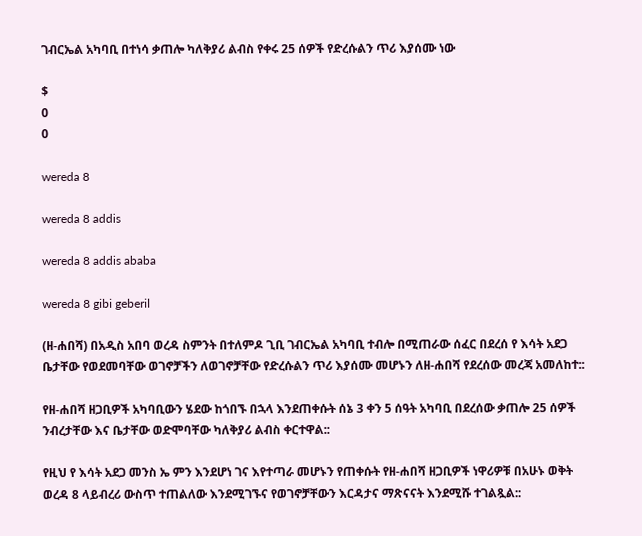ገብርኤል አካባቢ በተነሳ ቃጠሎ ካለቅያሪ ልብስ የቀሩ 25 ሰዎች የድረሱልን ጥሪ እያሰሙ ነው

$
0
0

wereda 8

wereda 8 addis

wereda 8 addis ababa

wereda 8 gibi geberil

(ዘ-ሐበሻ) በአዲስ አበባ ወረዳ ስምንት በተለምዶ ጊቢ ገብርኤል አካባቢ ተብሎ በሚጠራው ሰፈር በደረሰ የ እሳት አደጋ ቤታቸው የወደመባቸው ወገኖቻችን ለወገኖቻቸው የድረሱልን ጥሪ እያሰሙ መሆኑን ለዘ-ሐበሻ የደረሰው መረጃ አመለከተ::

የዘ-ሐበሻ ዘጋቢዎች አካባቢውን ሄደው ከጎበኙ በኋላ እንደጠቀሱት ሰኔ 3 ቀን 5 ሰዓት አካባቢ በደረሰው ቃጠሎ 25 ሰዎች ንብረታቸው እና ቤታቸው ወድሞባቸው ካለቅያሪ ልብስ ቀርተዋል::

የዚህ የ እሳት አደጋ መንስ ኤ ምን እንደሆነ ገና እየተጣራ መሆኑን የጠቀሱት የዘ-ሐበሻ ዘጋቢዎች ነዋሪዎቹ በአሁኑ ወቅት ወረዳ 8 ላይብረሪ ውስጥ ተጠልለው እንደሚገኙና የወገኖቻቸውን እርዳታና ማጽናናት እንደሚሹ ተገልጿል::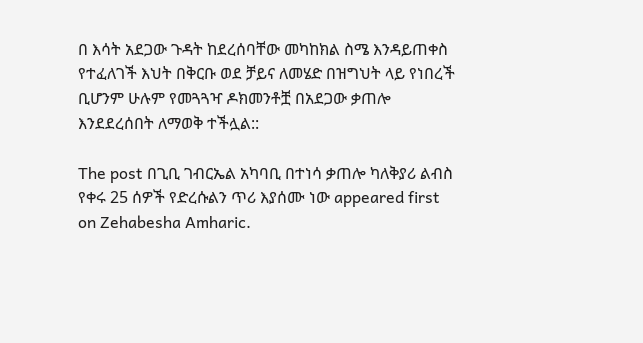በ እሳት አደጋው ጉዳት ከደረሰባቸው መካከክል ስሜ እንዳይጠቀስ የተፈለገች እህት በቅርቡ ወደ ቻይና ለመሄድ በዝግህት ላይ የነበረች ቢሆንም ሁሉም የመጓጓዣ ዶክመንቶቿ በአደጋው ቃጠሎ እንደደረሰበት ለማወቅ ተችሏል::

The post በጊቢ ገብርኤል አካባቢ በተነሳ ቃጠሎ ካለቅያሪ ልብስ የቀሩ 25 ሰዎች የድረሱልን ጥሪ እያሰሙ ነው appeared first on Zehabesha Amharic.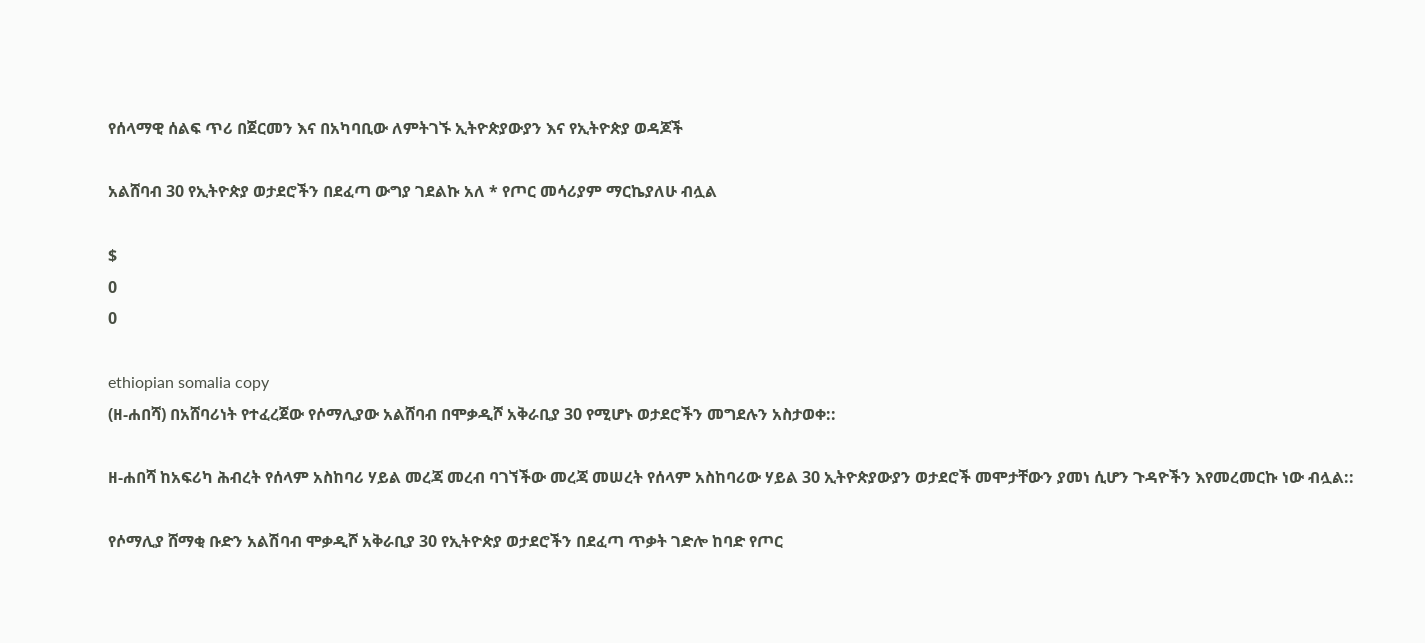የሰላማዊ ሰልፍ ጥሪ በጀርመን እና በአካባቢው ለምትገኙ ኢትዮጵያውያን እና የኢትዮጵያ ወዳጆች

አልሸባብ 30 የኢትዮጵያ ወታደሮችን በደፈጣ ውግያ ገደልኩ አለ * የጦር መሳሪያም ማርኬያለሁ ብሏል

$
0
0

ethiopian somalia copy
(ዘ-ሐበሻ) በአሸባሪነት የተፈረጀው የሶማሊያው አልሸባብ በሞቃዲሾ አቅራቢያ 30 የሚሆኑ ወታደሮችን መግደሉን አስታወቀ::

ዘ-ሐበሻ ከአፍሪካ ሕብረት የሰላም አስከባሪ ሃይል መረጃ መረብ ባገኘችው መረጃ መሠረት የሰላም አስከባሪው ሃይል 30 ኢትዮጵያውያን ወታደሮች መሞታቸውን ያመነ ሲሆን ጉዳዮችን እየመረመርኩ ነው ብሏል::

የሶማሊያ ሸማቂ ቡድን አልሽባብ ሞቃዲሾ አቅራቢያ 30 የኢትዮጵያ ወታደሮችን በደፈጣ ጥቃት ገድሎ ከባድ የጦር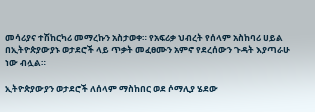መሳሪያና ተሽከርካሪ መማረኩን አስታወቀ። የአፍሪቃ ህብረት የሰላም አስከባሪ ሀይል በኢትዮጵያውያኑ ወታደሮች ላይ ጥቃት መፈፀሙን አምኖ የደረሰውን ጉዳት እያጣራሁ ነው ብሏል።

ኢትዮጵያውያን ወታደሮች ለሰላም ማስከበር ወደ ሶማሊያ ሄደው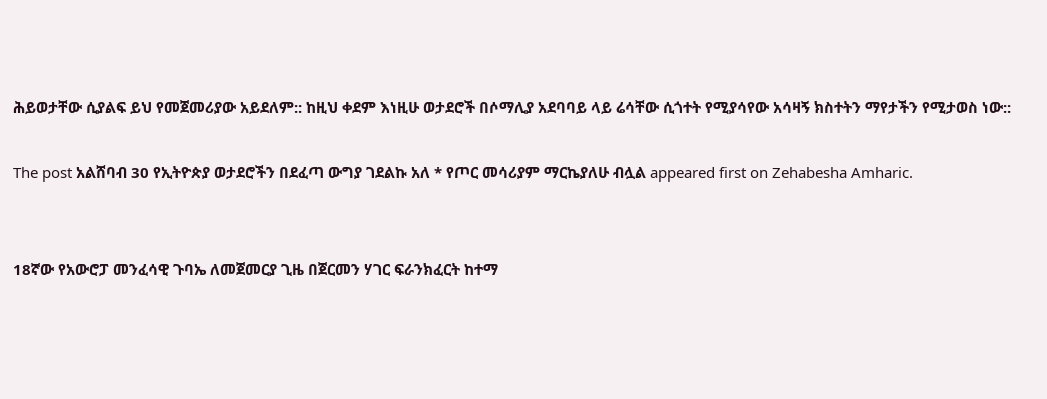ሕይወታቸው ሲያልፍ ይህ የመጀመሪያው አይደለም:: ከዚህ ቀደም እነዚሁ ወታደሮች በሶማሊያ አደባባይ ላይ ሬሳቸው ሲጎተት የሚያሳየው አሳዛኝ ክስተትን ማየታችን የሚታወስ ነው::

The post አልሸባብ 30 የኢትዮጵያ ወታደሮችን በደፈጣ ውግያ ገደልኩ አለ * የጦር መሳሪያም ማርኬያለሁ ብሏል appeared first on Zehabesha Amharic.


18ኛው የአውሮፓ መንፈሳዊ ጉባኤ ለመጀመርያ ጊዜ በጀርመን ሃገር ፍራንክፈርት ከተማ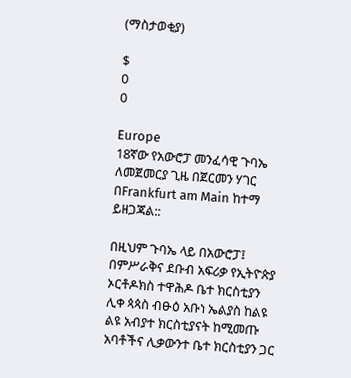(ማስታወቂያ)

$
0
0

Europe
18ኛው የአውሮፓ መንፈሳዊ ጉባኤ ለመጀመርያ ጊዜ በጀርመን ሃገር በFrankfurt am Main ከተማ ይዘጋጃል::

በዚህም ጉባኤ ላይ በአውሮፓ፤ በምሥራቅና ደቡብ አፍሪቃ የኢትዮጵያ ኦርቶዶክስ ተዋሕዶ ቤተ ክርስቲያን ሊቀ ጳጳስ ብፁዕ አቡነ ኤልያስ ከልዩ ልዩ አብያተ ክርስቲያናት ከሚመጡ አባቶችና ሊቃውንተ ቤተ ክርስቲያን ጋር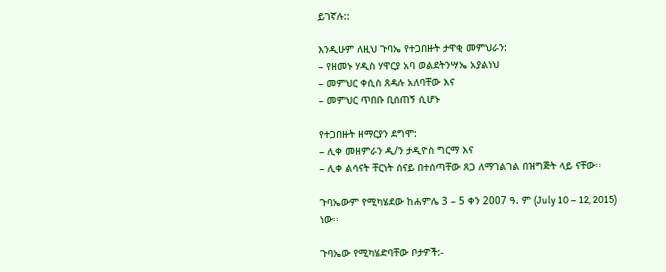ይገኛሉ::

እንዲሁም ለዚህ ጉባኤ የተጋበዙት ታዋቂ መምህራን:
– የዘመኑ ሃዲስ ሃዋርያ አባ ወልደትንሣኤ አያልነህ
– መምህር ቀሲስ ጸዳሉ አለባቸው እና
– መምህር ጥበቡ ቢሰጠኝ ሲሆኑ

የተጋበዙት ዘማርያን ደግሞ:
– ሊቀ መዘምራን ዲ/ን ታዲዮስ ግርማ እና
– ሊቀ ልሳናት ቸርነት ሰናይ በተሰጣቸው ጸጋ ለማገልገል በዝግጅት ላይ ናቸው፡፡

ጉባኤውም የሚካሄደው ከሐምሌ 3 – 5 ቀን 2007 ዓ. ም (July 10 – 12, 2015) ነው፡፡

ጉባኤው የሚካሄድባቸው ቦታዎች:-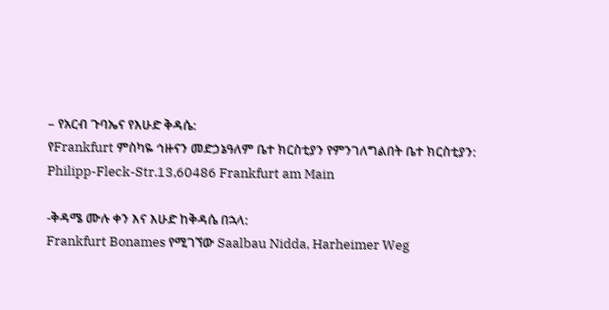– የአርብ ጉባኤና የእሁድ ቅዳሴ:
የFrankfurt ምስካዬ ኅዙናን መድኃኔዓለም ቤተ ክርስቲያን የምንገለግልበት ቤተ ክርስቲያን:
Philipp-Fleck-Str.13,60486 Frankfurt am Main

-ቅዳሜ ሙሉ ቀን እና እሁድ ከቅዳሴ በኋላ:
Frankfurt Bonames የሚገኘው Saalbau Nidda, Harheimer Weg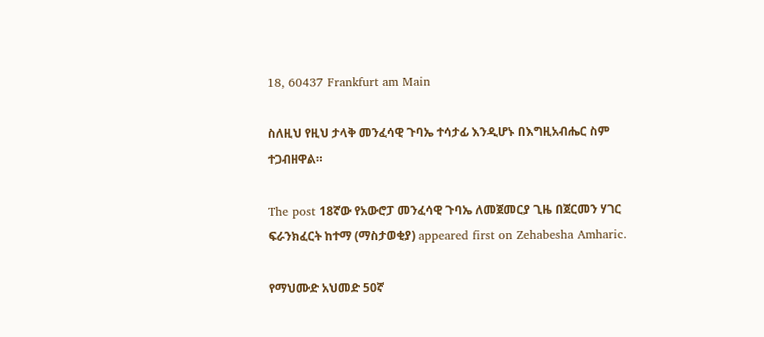18, 60437 Frankfurt am Main

ስለዚህ የዚህ ታላቅ መንፈሳዊ ጉባኤ ተሳታፊ እንዲሆኑ በእግዚአብሔር ስም ተጋብዘዋል።

The post 18ኛው የአውሮፓ መንፈሳዊ ጉባኤ ለመጀመርያ ጊዜ በጀርመን ሃገር ፍራንክፈርት ከተማ (ማስታወቂያ) appeared first on Zehabesha Amharic.

የማህሙድ አህመድ 50ኛ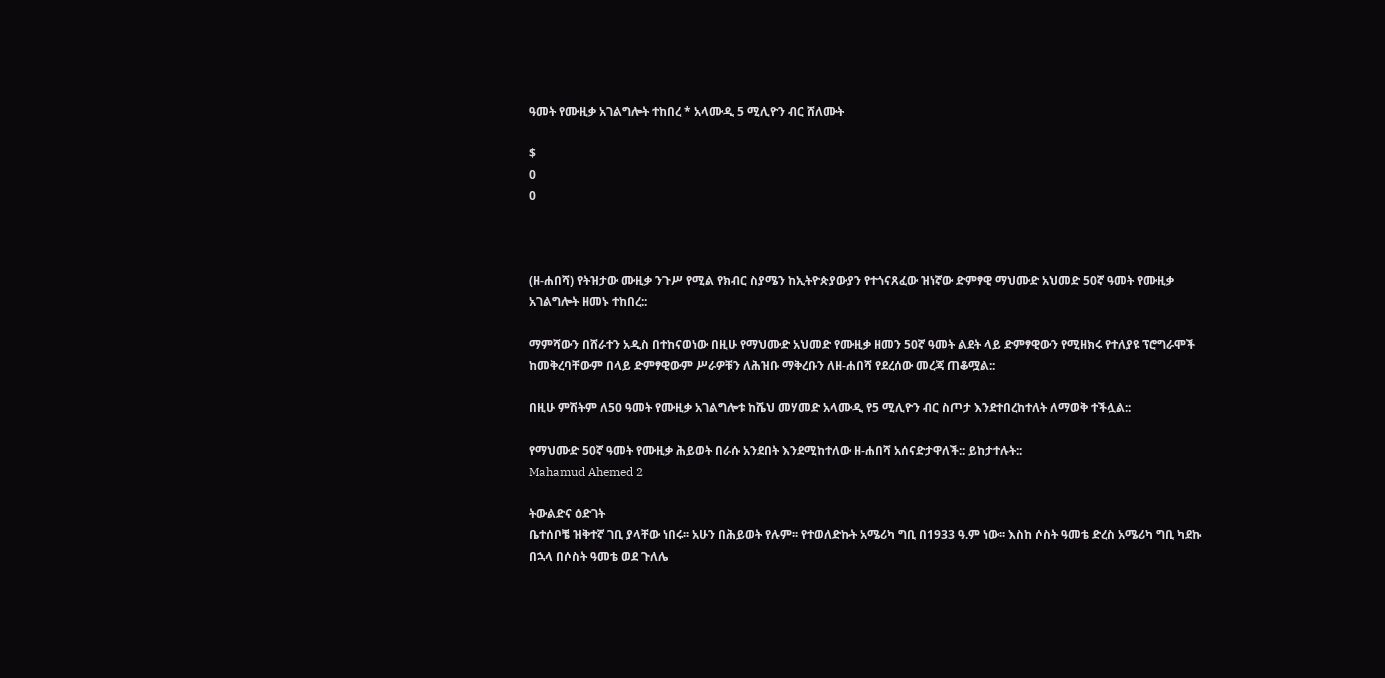ዓመት የሙዚቃ አገልግሎት ተከበረ * አላሙዲ 5 ሚሊዮን ብር ሸለሙት

$
0
0



(ዘ-ሐበሻ) የትዝታው ሙዚቃ ንጉሥ የሚል የክብር ስያሜን ከኢትዮጵያውያን የተጎናጸፈው ዝነኛው ድምፃዊ ማህሙድ አህመድ 50ኛ ዓመት የሙዚቃ አገልግሎት ዘመኑ ተከበረ::

ማምሻውን በሸራተን አዲስ በተከናወነው በዚሁ የማህሙድ አህመድ የሙዚቃ ዘመን 50ኛ ዓመት ልደት ላይ ድምፃዊውን የሚዘክሩ የተለያዩ ፕሮግራሞች ከመቅረባቸውም በላይ ድምፃዊውም ሥራዎቹን ለሕዝቡ ማቅረቡን ለዘ-ሐበሻ የደረሰው መረጃ ጠቆሟል::

በዚሁ ምሽትም ለ50 ዓመት የሙዚቃ አገልግሎቱ ከሼህ መሃመድ አላሙዲ የ5 ሚሊዮን ብር ስጦታ እንደተበረከተለት ለማወቅ ተችሏል::

የማህሙድ 50ኛ ዓመት የሙዚቃ ሕይወት በራሱ አንደበት እንደሚከተለው ዘ-ሐበሻ አሰናድታዋለች:: ይከታተሉት::
Mahamud Ahemed 2

ትውልድና ዕድገት
ቤተሰቦቼ ዝቅተኛ ገቢ ያላቸው ነበሩ፡፡ አሁን በሕይወት የሉም፡፡ የተወለድኩት አሜሪካ ግቢ በ1933 ዓ.ም ነው፡፡ እስከ ሶስት ዓመቴ ድረስ አሜሪካ ግቢ ካደኩ በኋላ በሶስት ዓመቴ ወደ ጉለሌ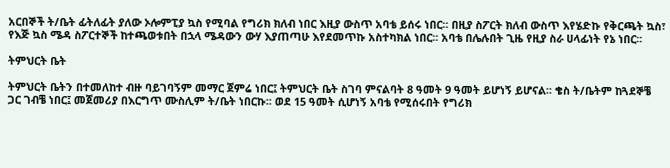አርበኞች ት/ቤት ፊትለፊት ያለው ኦሎምፒያ ኳስ የሚባል የግሪክ ክለብ ነበር እዚያ ውስጥ አባቴ ይሰሩ ነበር፡፡ በዚያ ስፖርት ክለብ ውስጥ እየሄድኩ የቅርጫት ኳስ፣ የእጅ ኳስ ሜዳ ስፖርተኞች ከተጫወቱበት በኋላ ሜዳውን ውሃ እያጠጣሁ እየደመጥኩ አስተካክል ነበር፡፡ አባቴ በሌሉበት ጊዜ የዚያ ስራ ሀላፊነት የኔ ነበር፡፡

ትምህርት ቤት

ትምህርት ቤትን በተመለከተ ብዙ ባይገባኝም መማር ጀምሬ ነበር፤ ትምህርት ቤት ስገባ ምናልባት 8 ዓመት 9 ዓመት ይሆነኝ ይሆናል፡፡ ቄስ ት/ቤትም ከጓደኞቼ ጋር ገብቼ ነበር፤ መጀመሪያ በእርግጥ ሙስሊም ት/ቤት ነበርኩ፡፡ ወደ 15 ዓመት ሲሆነኝ አባቴ የሚሰሩበት የግሪክ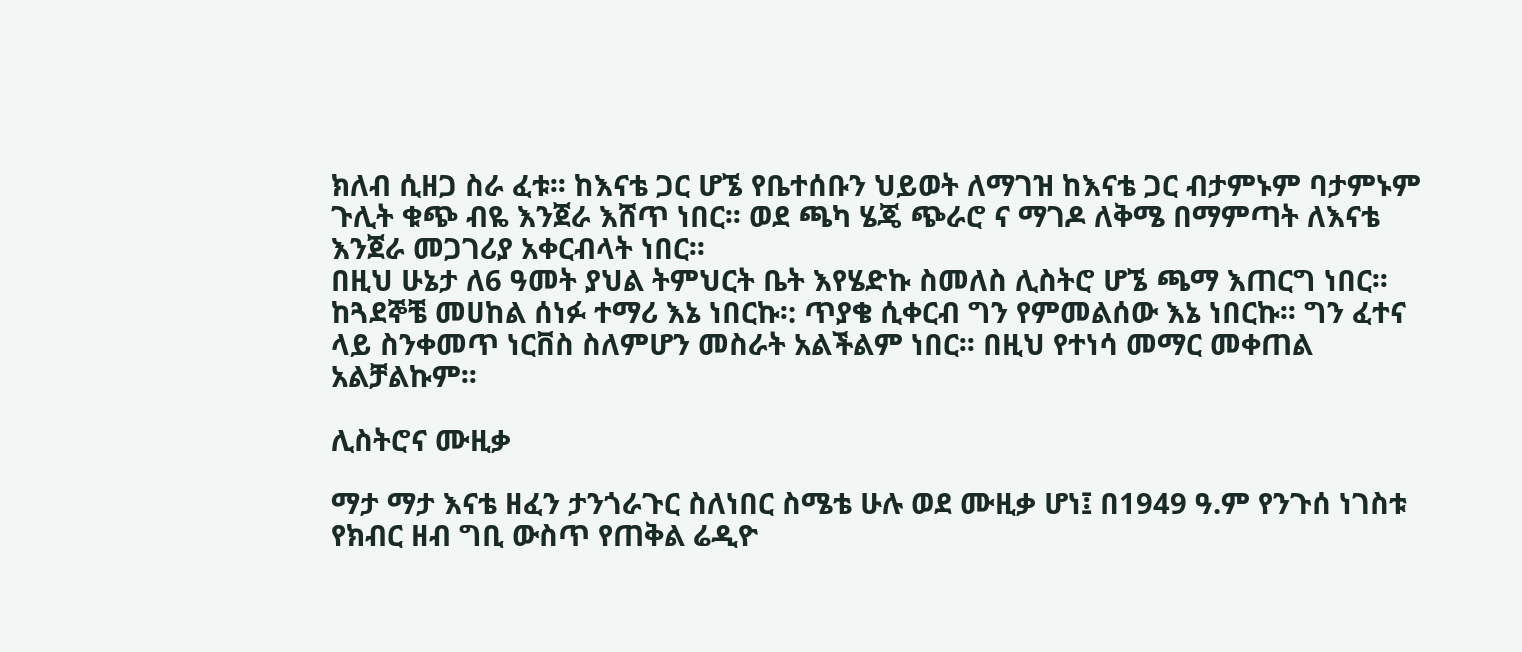ክለብ ሲዘጋ ስራ ፈቱ፡፡ ከእናቴ ጋር ሆኜ የቤተሰቡን ህይወት ለማገዝ ከእናቴ ጋር ብታምኑም ባታምኑም ጉሊት ቁጭ ብዬ እንጀራ እሸጥ ነበር፡፡ ወደ ጫካ ሄጄ ጭራሮ ና ማገዶ ለቅሜ በማምጣት ለእናቴ እንጀራ መጋገሪያ አቀርብላት ነበር፡፡
በዚህ ሁኔታ ለ6 ዓመት ያህል ትምህርት ቤት እየሄድኩ ስመለስ ሊስትሮ ሆኜ ጫማ እጠርግ ነበር፡፡ ከጓደኞቼ መሀከል ሰነፉ ተማሪ እኔ ነበርኩ፡: ጥያቄ ሲቀርብ ግን የምመልሰው እኔ ነበርኩ፡፡ ግን ፈተና ላይ ስንቀመጥ ነርቨስ ስለምሆን መስራት አልችልም ነበር፡፡ በዚህ የተነሳ መማር መቀጠል አልቻልኩም፡፡

ሊስትሮና ሙዚቃ

ማታ ማታ እናቴ ዘፈን ታንጎራጉር ስለነበር ስሜቴ ሁሉ ወደ ሙዚቃ ሆነ፤ በ1949 ዓ.ም የንጉሰ ነገስቱ የክብር ዘብ ግቢ ውስጥ የጠቅል ሬዲዮ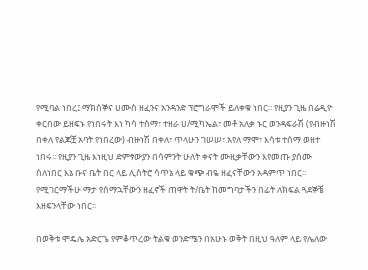የሚባል ነበረ፤ ማክሰኞና ሀሙስ ዘፈንና አንዳንድ ፕሮግራሞች ይለቀቁ ነበር፡፡ የዚያን ጊዜ በሬዲዮ ቀርበው ይዘፍኑ የነበሩት እነ ካሳ ተሰማ፣ ተዘራ ሀ/ሚካኤል፣ መቶ አለቃ ኑር ወንዳፍራሽ (የብዙነሽ በቀለ የልጆቿ አባት የነበረው) ብዙነሽ በቀለ፣ ጥላሁን ገሠሠ፣ አየለ ማሞ፣ እሳቱ ተሰማ ወዘተ ነበሩ፡፡ የዚያን ጊዜ እነዚህ ድምፃውያን በሳምንት ሁለት ቀናት ሙዚቃቸውን እየመጡ ያሰሙ ስለነበር እኔ ቡና ቤት በር ላይ ሊስትሮ ሳጥኔ ላይ ቁጭ ብዬ ዘፈናቸውን አዳምጥ ነበር፡፡ የሚገርማችሁ ማታ የሰማኋቸውን ዘፈኖች ጠዋት ት/ቤት ከመግባታችን በፊት ለክፍል ጓደኞቼ እዘፍንላቸው ነበር፡፡

በወቅቱ ሞዴሌ አድርጌ የምቆጥረው ትልቁ ወንድሜን በአሁኑ ወቅት በዚህ ዓለም ላይ የሌለው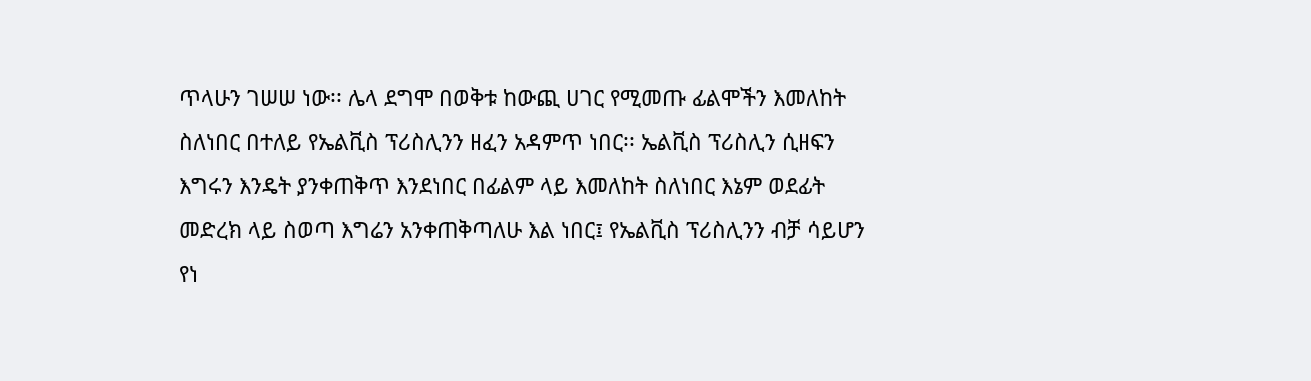ጥላሁን ገሠሠ ነው፡፡ ሌላ ደግሞ በወቅቱ ከውጪ ሀገር የሚመጡ ፊልሞችን እመለከት ስለነበር በተለይ የኤልቪስ ፕሪስሊንን ዘፈን አዳምጥ ነበር፡፡ ኤልቪስ ፕሪስሊን ሲዘፍን እግሩን እንዴት ያንቀጠቅጥ እንደነበር በፊልም ላይ እመለከት ስለነበር እኔም ወደፊት መድረክ ላይ ስወጣ እግሬን አንቀጠቅጣለሁ እል ነበር፤ የኤልቪስ ፕሪስሊንን ብቻ ሳይሆን የነ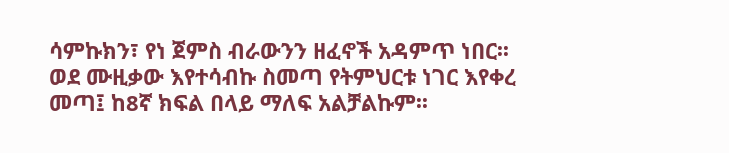ሳምኩክን፣ የነ ጀምስ ብራውንን ዘፈኖች አዳምጥ ነበር፡፡
ወደ ሙዚቃው እየተሳብኩ ስመጣ የትምህርቱ ነገር እየቀረ መጣ፤ ከ8ኛ ክፍል በላይ ማለፍ አልቻልኩም፡፡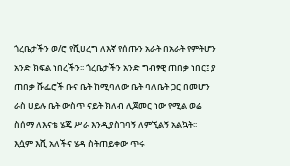ጎረቤታችን ወ/ሮ የሺሀረግ ለእኛ የሰጡን አራት በአራት የምትሆን አንድ ክፍል ነበረችን፡፡ ጎረቤታችን አንድ ግብፃዊ ጠበቃ ነበር፤ ያ ጠበቃ ሹፌሮች ቡና ቤት ከሚባለው ቤት ባለቤት ጋር በመሆን ራስ ሀይሉ ቤት ውስጥ ናይት ክለብ ሊጀመር ነው የሚል ወሬ ስሰማ ለእናቴ ሄጄ ሥራ እንዲያስገባኝ ለምኚልኝ አልኳት፡፡ እሷም እሺ አለችና ሄዳ ስትጠይቀው ጥሩ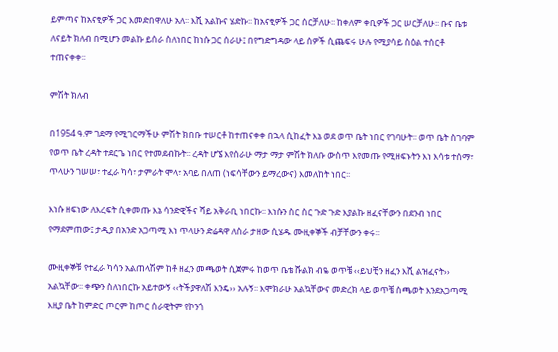ይምጣና ከአናፂዎች ጋር እመድበዋለሁ አለ፡፡ እሺ አልኩና ሄድኩ፡፡ ከአናፂዎች ጋር ሰርቻለሁ፡፡ ከቀለም ቀቢዎች ጋር ሠርቻለሁ፡፡ ቡና ቤቱ ለናይት ክለብ በሚሆን መልኩ ይሰራ ስለነበር ከነሱ ጋር ሰራሁ፤ በየግድግዳው ላይ ሰዎች ሲጨፍሩ ሁሉ የሚያሳይ ስዕል ተሰርቶ ተጠናቀቀ፡፡

ምሽት ክለብ

በ1954 ዓ.ም ገደማ የሚገርማችሁ ምሽት ክበቡ ተሠርቶ ከተጠናቀቀ በኋላ ሲከፈት እኔ ወደ ወጥ ቤት ነበር የገባሁት፡፡ ወጥ ቤት ስገባም የወጥ ቤት ረዳት ተደርጌ ነበር የተመደብኩት፡፡ ረዳት ሆኜ እየሰራሁ ማታ ማታ ምሽት ክለቡ ውስጥ እየመጡ የሚዘፍኑትን እነ እሳቱ ተሰማ፣ ጥላሁን ገሠሠ፣ ተፈራ ካሳ፣ ታምራት ሞላ፣ አባይ በለጠ (ነፍሳቸውን ይማረውና) እመለከት ነበር፡፡

እነሱ ዘፍነው ለእረፍት ሲቀመጡ እኔ ሳንድዊችና ሻይ አቅራቢ ነበርኩ፡፡ እነሱን ስር ስር ጉድ ጉድ እያልኩ ዘፈናቸውን በደንብ ነበር የማደምጠው፤ ታዲያ በአንድ አጋጣሚ እነ ጥላሁን ድሬዳዋ ለስራ ታዘው ሲሄዱ ሙዚቀኞች ብቻቸውን ቀሩ፡፡

ሙዚቀኞቹ የተፈራ ካሳን አልጠላሽም ከቶ ዘፈን መጫወት ሲጀምሩ ከወጥ ቤቴ ሹልክ ብዬ ወጥቼ ‹‹ይህቺን ዘፈን እሺ ልዝፈናት›› አልኳቸው፡፡ ቀጭን ስለነበርኩ አይተውኝ ‹‹ትችያዋለሽ እንዴ›› አሉኝ፡፡ እሞክራሁ አልኳቸውና መድረክ ላይ ወጥቼ ስጫወት እንደአጋጣሚ እዚያ ቤት ከምድር ጦርም ከጦር ሰራዊትም የኮንጎ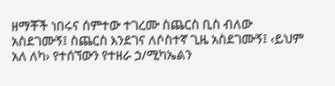ዘማቾች ነበሩና ሰምተው ተገረሙ ስጨርስ ቢስ ብለው አስደገሙኝ፤ ስጨርስ እንደገና ለሶስተኛ ጊዜ አስደገሙኝ፤ ‹ይህም አለ ለካ› የተሰኘውን የተዘራ ኃ/ሚካኤልን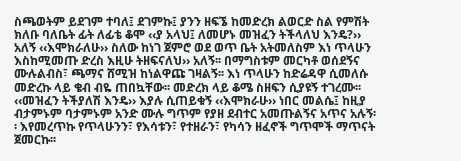ስጫወትም ይደገም ተባለ፤ ደገምኩ፤ ያንን ዘፍኜ ከመድረክ ልወርድ ስል የምሽት ክለቡ ባለቤት ፊት ለፊቴ ቆሞ ‹‹ያ አላህ፤ ለመሆኑ መዝፈን ትችላለህ እንዴ?›› አለኝ ‹‹እሞክራለሁ›› ስለው ከነገ ጀምሮ ወደ ወጥ ቤት አትመለስም እነ ጥላሁን እስከሚመጡ ድረስ እዚሁ ትዘፍናለህ›› አለኝ፡፡ በማግስቱም መርካቶ ወሰደኝና ሙሉልብስ፣ ጫማና ሸሚዝ ከነልዋጩ ገዛልኝ፡፡ እነ ጥላሁን ከድሬዳዋ ሲመለሱ መድረኩ ላይ ቄብ ብዬ ጠበኳቸው፡፡ መድረክ ላይ ቆሜ ስዘፍን ሲያዩኝ ተገረሙ፡፡ ‹‹መዝፈን ትችያለሽ እንዴ›› እያሉ ሲጠይቁኝ ‹‹እሞክራሁ›› ነበር መልሴ፤ ከዚያ ብታምኑም ባታምኑም አንድ ሙሉ ግጥም የያዘ ደብተር አመጡልኝና አጥና አሉኝ፡፡ እየመረጥኩ የጥላሁንን፣ የእሳቱን፣ የተዘራን፣ የካሳን ዘፈኖች ግጥሞች ማጥናት ጀመርኩ፡፡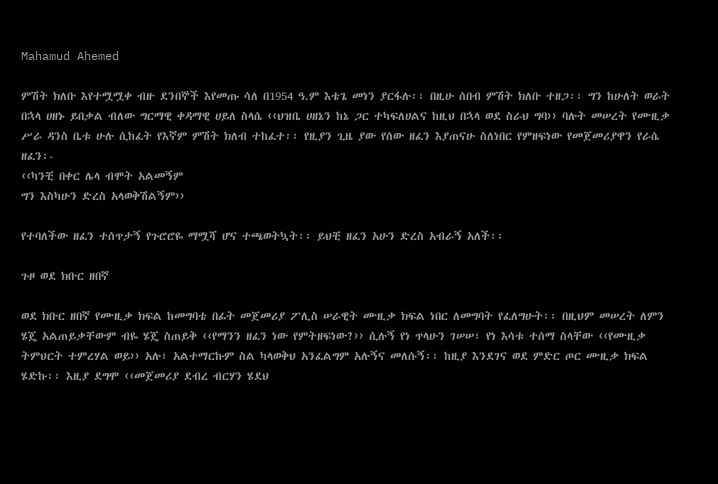Mahamud Ahemed

ምሽት ክለቡ እየተሟሟቀ ብዙ ደንበኞች እየመጡ ሳለ በ1954 ዓ.ም እቴጌ መነን ያርፋሉ፡፡ በዚሁ ሰበብ ምሽት ክለቡ ተዘጋ፡፡ ግን ከሁለት ወራት በኋላ ሀዘኑ ይበቃል ብለው ግርማዊ ቀዳማዊ ሀይለ ስላሴ ‹‹ህዝቤ ሀዘኔን ከኔ ጋር ተካፍለሀልና ከዚህ በኋላ ወደ ስራህ ግባ›› ባሉት መሠረት የሙዚቃ ሥራ ዳንስ ቤቱ ሁሉ ሲከፈት የእኛም ምሽት ክለብ ተከፈተ፡፡ የዚያን ጊዜ ያው የሰው ዘፈን እያጠናሁ ስለነበር የምዘፍነው የመጀመሪያዋን የራሴ ዘፈን፡-
‹‹ካንቺ በቀር ሌላ ብሞት አልመኝም
ግን እስካሁን ድረስ አላወቅሽልኝም››

የተባለችው ዘፈን ተሰጥታኝ የጉሮሮዬ ማሟሻ ሆና ተጫወትኳት፡፡ ይህቺ ዘፈን አሁን ድረስ አብራኝ አለች፡፡

ጉዞ ወደ ክቡር ዘበኛ

ወደ ክቡር ዘበኛ የሙዚቃ ክፍል ከመግባቴ በፊት መጀመሪያ ፖሊስ ሠራዊት ሙዚቃ ክፍል ነበር ለመግባት የፈለግሁት፡፡ በዚህም መሠረት ለምን ሄጄ አልጠይቃቸውም ብዬ ሄጄ ስጠይቅ ‹‹የማንን ዘፈን ነው የምትዘፍነው?›› ሲሉኝ የነ ጥላሁን ገሠሠ፣ የነ እሳቱ ተሰማ ስላቸው ‹‹የሙዚቃ ትምህርት ተምረሃል ወይ›› አሉ፣ አልተማርኩም ስል ካላወቅህ አንፈልግም አሉኝና መለሱኝ፡፡ ከዚያ እንደገና ወደ ምድር ጦር ሙዚቃ ክፍል ሄድኩ፡፡ እዚያ ደግሞ ‹‹መጀመሪያ ደብረ ብርሃን ሄደህ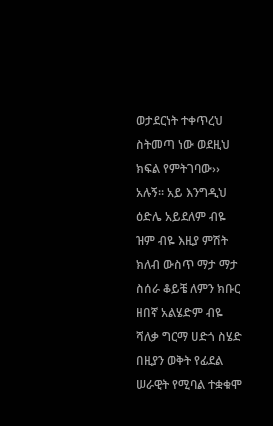ወታደርነት ተቀጥረህ ስትመጣ ነው ወደዚህ ክፍል የምትገባው›› አሉኝ፡፡ አይ እንግዲህ ዕድሌ አይደለም ብዬ ዝም ብዬ እዚያ ምሽት ክለብ ውስጥ ማታ ማታ ስሰራ ቆይቼ ለምን ክቡር ዘበኛ አልሄድም ብዬ ሻለቃ ግርማ ሀድጎ ስሄድ በዚያን ወቅት የፊደል ሠራዊት የሚባል ተቋቁሞ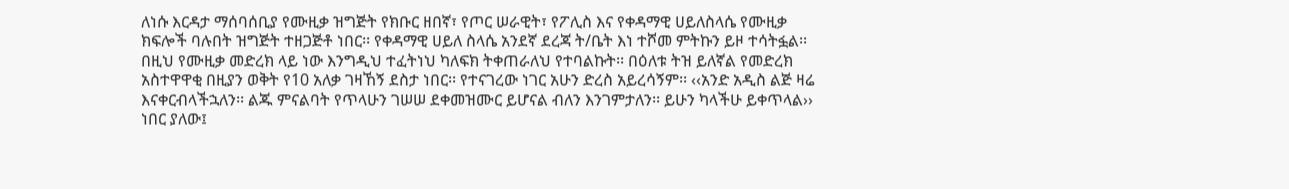ለነሱ እርዳታ ማሰባሰቢያ የሙዚቃ ዝግጅት የክቡር ዘበኛ፣ የጦር ሠራዊት፣ የፖሊስ እና የቀዳማዊ ሀይለስላሴ የሙዚቃ ክፍሎች ባሉበት ዝግጅት ተዘጋጅቶ ነበር፡፡ የቀዳማዊ ሀይለ ስላሴ አንደኛ ደረጃ ት/ቤት እነ ተሾመ ምትኩን ይዞ ተሳትፏል፡፡ በዚህ የሙዚቃ መድረክ ላይ ነው እንግዲህ ተፈትነህ ካለፍክ ትቀጠራለህ የተባልኩት፡፡ በዕለቱ ትዝ ይለኛል የመድረክ አስተዋዋቂ በዚያን ወቅት የ10 አለቃ ገዛኸኝ ደስታ ነበር፡፡ የተናገረው ነገር አሁን ድረስ አይረሳኝም፡፡ ‹‹አንድ አዲስ ልጅ ዛሬ እናቀርብላችኋለን፡፡ ልጁ ምናልባት የጥላሁን ገሠሠ ደቀመዝሙር ይሆናል ብለን እንገምታለን፡፡ ይሁን ካላችሁ ይቀጥላል›› ነበር ያለው፤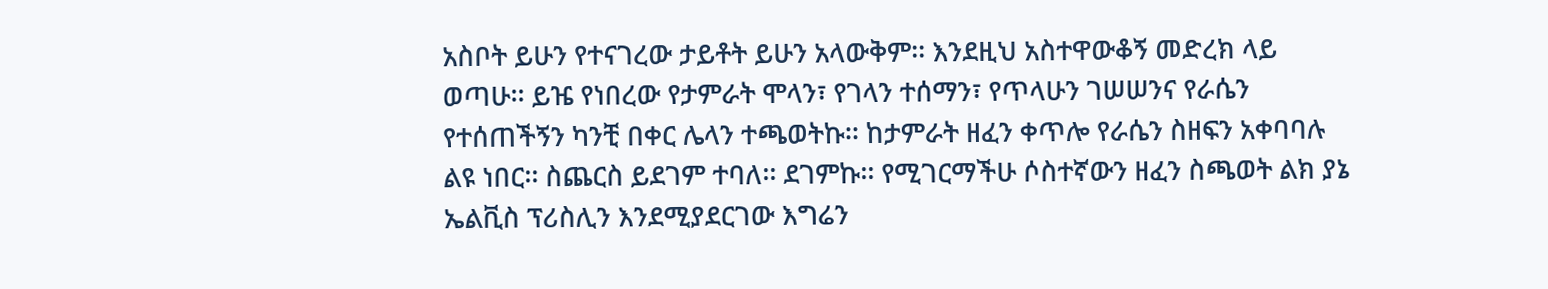አስቦት ይሁን የተናገረው ታይቶት ይሁን አላውቅም፡፡ እንደዚህ አስተዋውቆኝ መድረክ ላይ ወጣሁ፡፡ ይዤ የነበረው የታምራት ሞላን፣ የገላን ተሰማን፣ የጥላሁን ገሠሠንና የራሴን የተሰጠችኝን ካንቺ በቀር ሌላን ተጫወትኩ፡፡ ከታምራት ዘፈን ቀጥሎ የራሴን ስዘፍን አቀባባሉ ልዩ ነበር፡፡ ስጨርስ ይደገም ተባለ፡፡ ደገምኩ፡፡ የሚገርማችሁ ሶስተኛውን ዘፈን ስጫወት ልክ ያኔ ኤልቪስ ፕሪስሊን እንደሚያደርገው እግሬን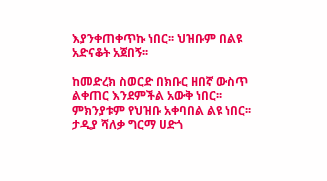እያንቀጠቀጥኩ ነበር፡፡ ህዝቡም በልዩ አድናቆት አጀበኝ፡፡

ከመድረክ ስወርድ በክቡር ዘበኛ ውስጥ ልቀጠር እንደምችል አውቅ ነበር፡፡ ምክንያቱም የህዝቡ አቀባበል ልዩ ነበር፡፡ ታዲያ ሻለቃ ግርማ ሀድጎ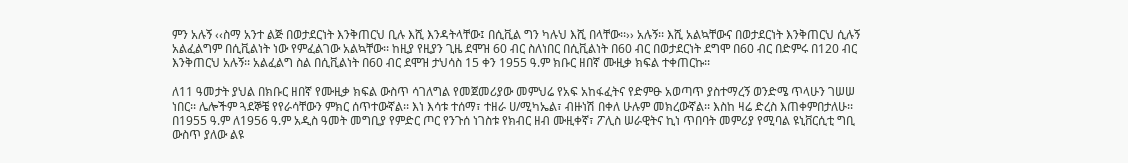ምን አሉኝ ‹‹ስማ አንተ ልጅ በወታደርነት እንቅጠርህ ቢሉ እሺ እንዳትላቸው፤ በሲቪል ግን ካሉህ እሺ በላቸው፡፡›› አሉኝ፡፡ እሺ አልኳቸውና በወታደርነት እንቅጠርህ ሲሉኝ አልፈልግም በሲቪልነት ነው የምፈልገው አልኳቸው፡፡ ከዚያ የዚያን ጊዜ ደሞዝ 60 ብር ስለነበር በሲቪልነት በ60 ብር በወታደርነት ደግሞ በ60 ብር በድምሩ በ120 ብር እንቅጠርህ አሉኝ፡፡ አልፈልግ ስል በሲቪልነት በ60 ብር ደሞዝ ታህሳስ 15 ቀን 1955 ዓ.ም ክቡር ዘበኛ ሙዚቃ ክፍል ተቀጠርኩ፡፡

ለ11 ዓመታት ያህል በክቡር ዘበኛ የሙዚቃ ክፍል ውስጥ ሳገለግል የመጀመሪያው መምህሬ የአፍ አከፋፈትና የድምፁ አወጣጥ ያስተማረኝ ወንድሜ ጥላሁን ገሠሠ ነበር፡፡ ሌሎችም ጓደኞቼ የየራሳቸውን ምክር ሰጥተውኛል፡፡ እነ እሳቱ ተሰማ፣ ተዘራ ሀ/ሚካኤል፣ ብዙነሽ በቀለ ሁሉም መክረውኛል፡፡ እስከ ዛሬ ድረስ እጠቀምበታለሁ፡፡
በ1955 ዓ.ም ለ1956 ዓ.ም አዲስ ዓመት መግቢያ የምድር ጦር የንጉሰ ነገስቱ የክብር ዘብ ሙዚቀኛ፣ ፖሊስ ሠራዊትና ኪነ ጥበባት መምሪያ የሚባል ዩኒቨርሲቲ ግቢ ውስጥ ያለው ልዩ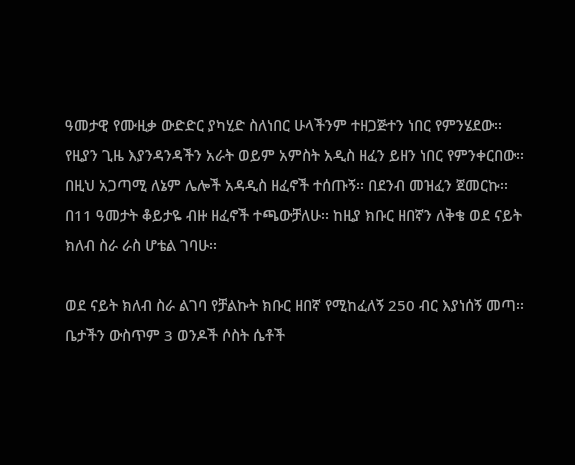ዓመታዊ የሙዚቃ ውድድር ያካሂድ ስለነበር ሁላችንም ተዘጋጅተን ነበር የምንሄደው፡፡ የዚያን ጊዜ እያንዳንዳችን አራት ወይም አምስት አዲስ ዘፈን ይዘን ነበር የምንቀርበው፡፡ በዚህ አጋጣሚ ለኔም ሌሎች አዳዲስ ዘፈኖች ተሰጡኝ፡፡ በደንብ መዝፈን ጀመርኩ፡፡ በ11 ዓመታት ቆይታዬ ብዙ ዘፈኖች ተጫውቻለሁ፡፡ ከዚያ ክቡር ዘበኛን ለቅቄ ወደ ናይት ክለብ ስራ ራስ ሆቴል ገባሁ፡፡

ወደ ናይት ክለብ ስራ ልገባ የቻልኩት ክቡር ዘበኛ የሚከፈለኝ 250 ብር እያነሰኝ መጣ፡፡ ቤታችን ውስጥም 3 ወንዶች ሶስት ሴቶች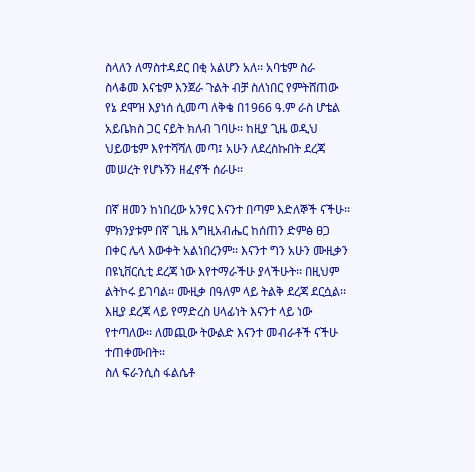ስላለን ለማስተዳደር በቂ አልሆን አለ፡፡ አባቴም ስራ ስላቆመ እናቴም እንጀራ ጉልት ብቻ ስለነበር የምትሸጠው የኔ ደሞዝ እያነሰ ሲመጣ ለቅቄ በ1966 ዓ.ም ራስ ሆቴል አይቤክስ ጋር ናይት ክለብ ገባሁ፡፡ ከዚያ ጊዜ ወዲህ ህይወቴም እየተሻሻለ መጣ፤ አሁን ለደረስኩበት ደረጃ መሠረት የሆኑኝን ዘፈኖች ሰራሁ፡፡

በኛ ዘመን ከነበረው አንፃር እናንተ በጣም እድለኞች ናችሁ፡፡ ምክንያቱም በኛ ጊዜ እግዚአብሔር ከሰጠን ድምፅ ፀጋ በቀር ሌላ እውቀት አልነበረንም፡፡ እናንተ ግን አሁን ሙዚቃን በዩኒቨርሲቲ ደረጃ ነው እየተማራችሁ ያላችሁት፡፡ በዚህም ልትኮሩ ይገባል፡፡ ሙዚቃ በዓለም ላይ ትልቅ ደረጃ ደርሷል፡፡ እዚያ ደረጃ ላይ የማድረስ ሀላፊነት እናንተ ላይ ነው የተጣለው፡፡ ለመጪው ትውልድ እናንተ መብራቶች ናችሁ ተጠቀሙበት፡፡
ስለ ፍራንሲስ ፋልሴቶ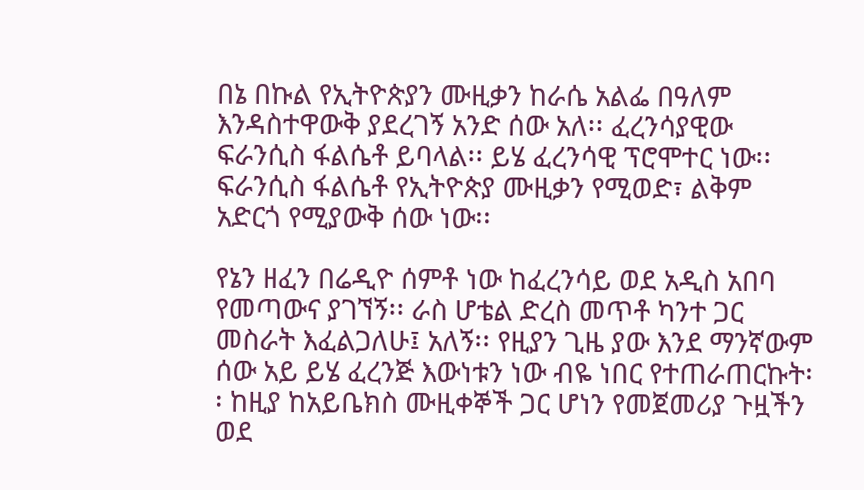በኔ በኩል የኢትዮጵያን ሙዚቃን ከራሴ አልፌ በዓለም እንዳስተዋውቅ ያደረገኝ አንድ ሰው አለ፡፡ ፈረንሳያዊው ፍራንሲስ ፋልሴቶ ይባላል፡፡ ይሄ ፈረንሳዊ ፕሮሞተር ነው፡፡ ፍራንሲስ ፋልሴቶ የኢትዮጵያ ሙዚቃን የሚወድ፣ ልቅም አድርጎ የሚያውቅ ሰው ነው፡፡

የኔን ዘፈን በሬዲዮ ሰምቶ ነው ከፈረንሳይ ወደ አዲስ አበባ የመጣውና ያገኘኝ፡፡ ራስ ሆቴል ድረስ መጥቶ ካንተ ጋር መስራት እፈልጋለሁ፤ አለኝ፡፡ የዚያን ጊዜ ያው እንደ ማንኛውም ሰው አይ ይሄ ፈረንጅ እውነቱን ነው ብዬ ነበር የተጠራጠርኩት፡፡ ከዚያ ከአይቤክስ ሙዚቀኞች ጋር ሆነን የመጀመሪያ ጉዟችን ወደ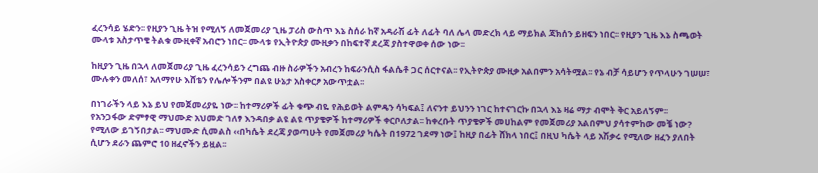ፈረንሳይ ሄድን፡፡ የዚያን ጊዜ ትዝ የሚለኝ ለመጀመሪያ ጊዜ ፓሪስ ውስጥ እኔ ስሰራ ከኛ አዳራሽ ፊት ለፊት ባለ ሌላ መድረክ ላይ ማይክል ጃክሰን ይዘፍን ነበር፡፡ የዚያን ጊዜ እኔ ስጫወት ሙላቱ አስታጥቄ ትልቁ ሙዚቀኛ አብሮን ነበር፡፡ ሙላቱ የኢትዮጵያ ሙዚቃን በከፍተኛ ደረጃ ያስተዋወቀ ሰው ነው፡፡

ከዚያን ጊዜ በኋላ ለመጀመሪያ ጊዜ ፈረንሳይን ረግጨ ብዙ ስራዎችን አብረን ከፍራንሲስ ፋልሴቶ ጋር ሰርተናል፡፡ የኢትዮጵያ ሙዚቃ አልበምን አሳትሟል፡፡ የኔ ብቻ ሳይሆን የጥላሁን ገሠሠ፣ ሙሉቀን መለሰ፣ አለማየሁ እሸቴን የሌሎችንም በልዩ ሁኔታ አስቀርፆ አውጥቷል፡፡

በነገራችን ላይ እኔ ይህ የመጀመሪያዬ ነው፡፡ ከተማሪዎች ፊት ቁጭ ብዬ የሕይወት ልምዴን ሳካፍል፤ ለናንተ ይህንን ነገር ከተናገርኩ በኋላ እኔ ዛሬ ማታ ብሞት ቅር አይለኝም፡፡
የአንጋፋው ድምፃዊ ማህሙድ አህመድ ገለፃ እንዳበቃ ልዩ ልዩ ጥያቄዎች ከተማሪዎች ቀርቦለታል፡፡ ከቀረቡት ጥያቄዎች መሀከልም የመጀመሪያ አልበምህ ያሳተምከው መቼ ነው? የሚለው ይገኝበታል፡፡ ማህሙድ ሲመልስ ‹‹በካሴት ደረጃ ያወጣሁት የመጀመሪያ ካሴት በ1972 ገደማ ነው፤ ከዚያ በፊት ሸክላ ነበር፤ በዚህ ካሴት ላይ አሽቃሩ የሚለው ዘፈን ያለበት ሲሆን ደራን ጨምሮ 10 ዘፈኖችን ይዟል፡፡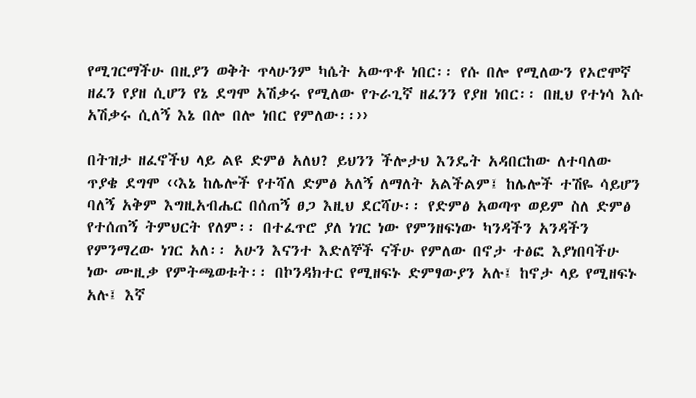የሚገርማችሁ በዚያን ወቅት ጥላሁንም ካሴት አውጥቶ ነበር፡፡ የሱ በሎ የሚለውን የኦሮሞኛ ዘፈን የያዘ ሲሆን የኔ ደግሞ አሽቃሩ የሚለው የጉራጊኛ ዘፈንን የያዘ ነበር፡፡ በዚህ የተነሳ እሱ አሽቃሩ ሲለኝ እኔ በሎ በሎ ነበር የምለው፡፡››

በትዝታ ዘፈኖችህ ላይ ልዩ ድምፅ አለህ? ይህንን ችሎታህ እንዴት አዳበርከው ለተባለው ጥያቄ ደግሞ ‹‹እኔ ከሌሎች የተሻለ ድምፅ አለኝ ለማለት አልችልም፤ ከሌሎች ተሽዬ ሳይሆን ባለኝ አቅም እግዚአብሔር በሰጠኝ ፀጋ እዚህ ደርሻሁ፡፡ የድምፅ አወጣጥ ወይም ስለ ድምፅ የተሰጠኝ ትምህርት የለም፡፡ በተፈጥሮ ያለ ነገር ነው የምንዘፍነው ካንዳችን አንዳችን የምንማረው ነገር አለ፡፡ አሁን እናንተ እድለኞች ናችሁ የምለው በኖታ ተፅፎ እያነበባችሁ ነው ሙዚቃ የምትጫወቱት፡፡ በኮንዳክተር የሚዘፍኑ ድምፃውያን አሉ፤ ከኖታ ላይ የሚዘፍኑ አሉ፤ እኛ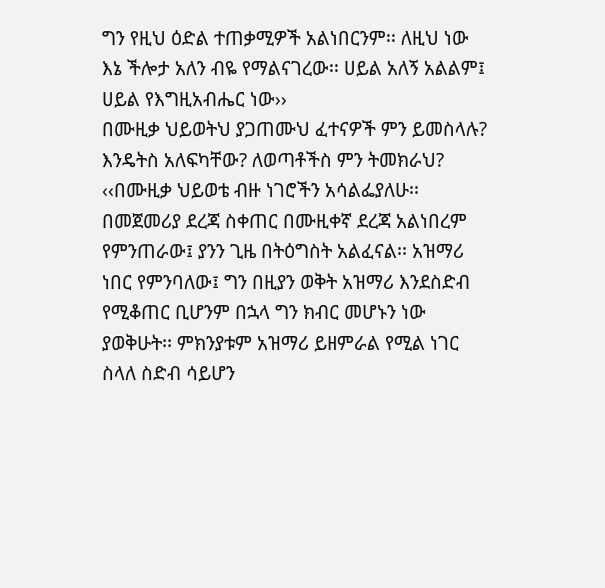ግን የዚህ ዕድል ተጠቃሚዎች አልነበርንም፡፡ ለዚህ ነው እኔ ችሎታ አለን ብዬ የማልናገረው፡፡ ሀይል አለኝ አልልም፤ ሀይል የእግዚአብሔር ነው››
በሙዚቃ ህይወትህ ያጋጠሙህ ፈተናዎች ምን ይመስላሉ? እንዴትስ አለፍካቸው? ለወጣቶችስ ምን ትመክራህ? ‹‹በሙዚቃ ህይወቴ ብዙ ነገሮችን አሳልፌያለሁ፡፡ በመጀመሪያ ደረጃ ስቀጠር በሙዚቀኛ ደረጃ አልነበረም የምንጠራው፤ ያንን ጊዜ በትዕግስት አልፈናል፡፡ አዝማሪ ነበር የምንባለው፤ ግን በዚያን ወቅት አዝማሪ እንደስድብ የሚቆጠር ቢሆንም በኋላ ግን ክብር መሆኑን ነው ያወቅሁት፡፡ ምክንያቱም አዝማሪ ይዘምራል የሚል ነገር ስላለ ስድብ ሳይሆን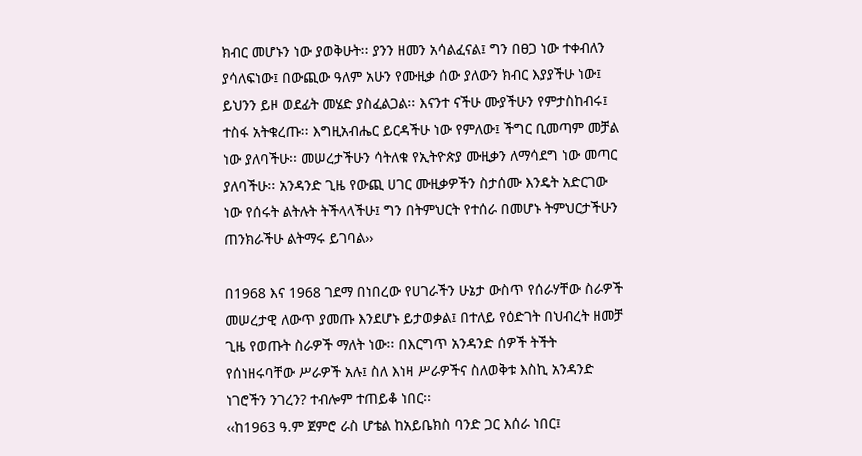ክብር መሆኑን ነው ያወቅሁት፡፡ ያንን ዘመን አሳልፈናል፤ ግን በፀጋ ነው ተቀብለን ያሳለፍነው፤ በውጪው ዓለም አሁን የሙዚቃ ሰው ያለውን ክብር እያያችሁ ነው፤ ይህንን ይዞ ወደፊት መሄድ ያስፈልጋል፡፡ እናንተ ናችሁ ሙያችሁን የምታስከብሩ፤ ተስፋ አትቁረጡ፡፡ እግዚአብሔር ይርዳችሁ ነው የምለው፤ ችግር ቢመጣም መቻል ነው ያለባችሁ፡፡ መሠረታችሁን ሳትለቁ የኢትዮጵያ ሙዚቃን ለማሳደግ ነው መጣር ያለባችሁ፡፡ አንዳንድ ጊዜ የውጪ ሀገር ሙዚቃዎችን ስታሰሙ እንዴት አድርገው ነው የሰሩት ልትሉት ትችላላችሁ፤ ግን በትምህርት የተሰራ በመሆኑ ትምህርታችሁን ጠንክራችሁ ልትማሩ ይገባል››

በ1968 እና 1968 ገደማ በነበረው የሀገራችን ሁኔታ ውስጥ የሰራሃቸው ስራዎች መሠረታዊ ለውጥ ያመጡ እንደሆኑ ይታወቃል፤ በተለይ የዕድገት በህብረት ዘመቻ ጊዜ የወጡት ስራዎች ማለት ነው፡፡ በእርግጥ አንዳንድ ሰዎች ትችት የሰነዘሩባቸው ሥራዎች አሉ፤ ስለ እነዛ ሥራዎችና ስለወቅቱ እስኪ አንዳንድ ነገሮችን ንገረን? ተብሎም ተጠይቆ ነበር፡፡
‹‹ከ1963 ዓ.ም ጀምሮ ራስ ሆቴል ከአይቤክስ ባንድ ጋር እሰራ ነበር፤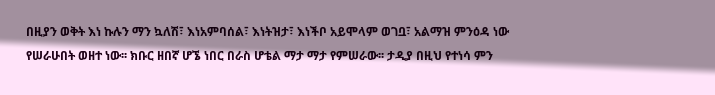በዚያን ወቅት እነ ኩሉን ማን ኳለሽ፣ እነአምባሰል፣ እነትዝታ፣ እነችቦ አይሞላም ወገቧ፣ አልማዝ ምንዕዳ ነው የሠራሁበት ወዘተ ነው፡፡ ክቡር ዘበኛ ሆኜ ነበር በራስ ሆቴል ማታ ማታ የምሠራው፡፡ ታዲያ በዚህ የተነሳ ምን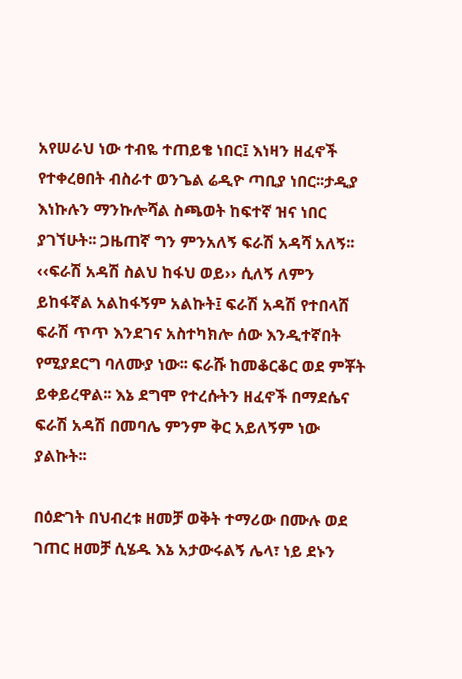አየሠራህ ነው ተብዬ ተጠይቄ ነበር፤ እነዛን ዘፈኖች የተቀረፀበት ብስራተ ወንጌል ሬዲዮ ጣቢያ ነበር፡፡ታዲያ እነኩሉን ማንኩሎሻል ስጫወት ከፍተኛ ዝና ነበር ያገኘሁት፡፡ ጋዜጠኛ ግን ምንአለኝ ፍራሽ አዳሻ አለኝ፡፡ ‹‹ፍራሽ አዳሽ ስልህ ከፋህ ወይ›› ሲለኝ ለምን ይከፋኛል አልከፋኝም አልኩት፤ ፍራሽ አዳሽ የተበላሸ ፍራሽ ጥጥ እንደገና አስተካክሎ ሰው እንዲተኛበት የሚያደርግ ባለሙያ ነው፡፡ ፍራሹ ከመቆርቆር ወደ ምቾት ይቀይረዋል፡፡ እኔ ደግሞ የተረሱትን ዘፈኖች በማደሴና ፍራሽ አዳሽ በመባሌ ምንም ቅር አይለኝም ነው ያልኩት፡፡

በዕድገት በህብረቱ ዘመቻ ወቅት ተማሪው በሙሉ ወደ ገጠር ዘመቻ ሲሄዱ እኔ አታውሩልኝ ሌላ፣ ነይ ደኑን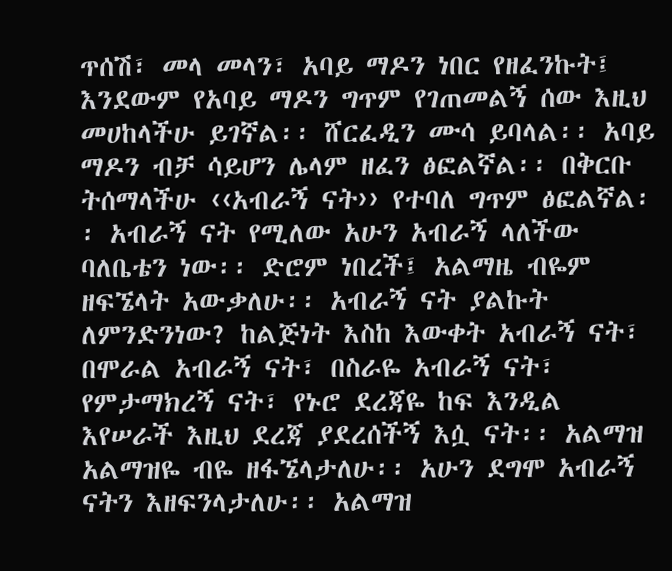ጥሰሽ፣ መላ መላን፣ አባይ ማዶን ነበር የዘፈንኩት፤ እንደውም የአባይ ማዶን ግጥም የገጠመልኝ ሰው እዚህ መሀከላችሁ ይገኛል፡፡ ሸርፈዲን ሙሳ ይባላል፡፡ አባይ ማዶን ብቻ ሳይሆን ሌላም ዘፈን ፅፎልኛል፡፡ በቅርቡ ትሰማላችሁ ‹‹አብራኝ ናት›› የተባለ ግጥም ፅፎልኛል፡፡ አብራኝ ናት የሚለው አሁን አብራኝ ላለችው ባለቤቴን ነው፡፡ ድሮም ነበረች፤ አልማዜ ብዬም ዘፍኜላት አውቃለሁ፡፡ አብራኝ ናት ያልኩት ለምንድንነው? ከልጅነት እስከ እውቀት አብራኝ ናት፣ በሞራል አብራኝ ናት፣ በስራዬ አብራኝ ናት፣ የምታማክረኝ ናት፣ የኑሮ ደረጃዬ ከፍ እንዲል እየሠራች እዚህ ደረጃ ያደረሰችኝ እሷ ናት፡፡ አልማዝ አልማዝዬ ብዬ ዘፋኜላታለሁ፡፡ አሁን ደግሞ አብራኝ ናትን እዘፍንላታለሁ፡፡ አልማዝ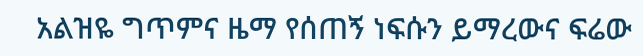አልዝዬ ግጥምና ዜማ የሰጠኝ ነፍሱን ይማረውና ፍሬው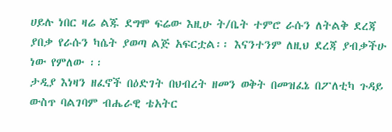ሀይሉ ነበር ዛሬ ልጁ ደግሞ ፍሬው እዚሁ ት/ቤት ተምሮ ራሱን ለትልቅ ደረጃ ያበቃ የራሱን ካሴት ያወጣ ልጅ አፍርቷል፡፡ እናንተንም ለዚህ ደረጃ ያብቃችሁ ነው የምለው ፡፡
ታዲያ እነዛን ዘፈኖች በዕድገት በህብረት ዘመን ወቅት በመዝፈኔ በፖለቲካ ጉዳይ ውስጥ ባልገባም ብሔራዊ ቴአትር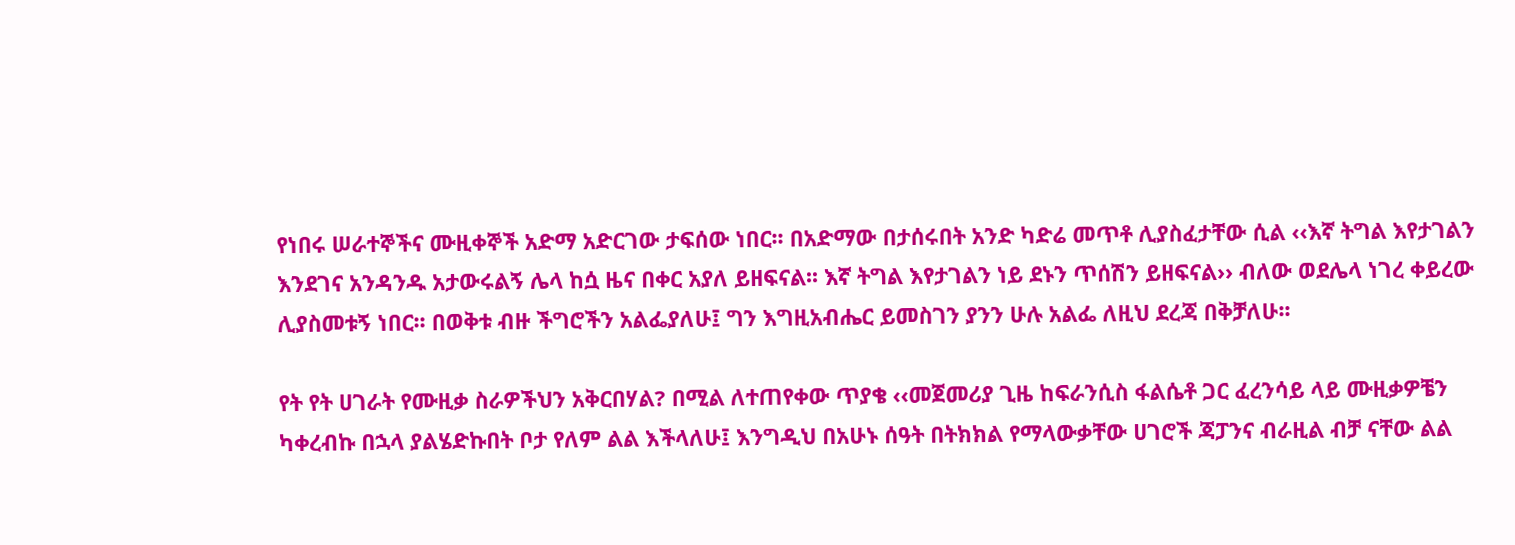የነበሩ ሠራተኞችና ሙዚቀኞች አድማ አድርገው ታፍሰው ነበር፡፡ በአድማው በታሰሩበት አንድ ካድሬ መጥቶ ሊያስፈታቸው ሲል ‹‹እኛ ትግል እየታገልን እንደገና አንዳንዱ አታውሩልኝ ሌላ ከሷ ዜና በቀር አያለ ይዘፍናል፡፡ እኛ ትግል እየታገልን ነይ ደኑን ጥሰሽን ይዘፍናል›› ብለው ወደሌላ ነገረ ቀይረው ሊያስመቱኝ ነበር፡፡ በወቅቱ ብዙ ችግሮችን አልፌያለሁ፤ ግን እግዚአብሔር ይመስገን ያንን ሁሉ አልፌ ለዚህ ደረጃ በቅቻለሁ፡፡

የት የት ሀገራት የሙዚቃ ስራዎችህን አቅርበሃል? በሚል ለተጠየቀው ጥያቄ ‹‹መጀመሪያ ጊዜ ከፍራንሲስ ፋልሴቶ ጋር ፈረንሳይ ላይ ሙዚቃዎቼን ካቀረብኩ በኋላ ያልሄድኩበት ቦታ የለም ልል እችላለሁ፤ እንግዲህ በአሁኑ ሰዓት በትክክል የማላውቃቸው ሀገሮች ጃፓንና ብራዚል ብቻ ናቸው ልል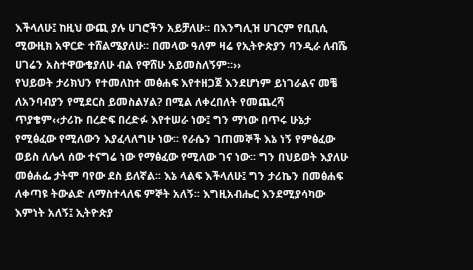እችላለሁ፤ ከዚህ ውጪ ያሉ ሀገሮችን አይቻለሁ፡፡ በእንግሊዝ ሀገርም የቢቢሲ ሚውዚክ አዋርድ ተሸልሜያለሁ፡፡ በመላው ዓለም ዛሬ የኢትዮጵያን ባንዲራ ለብሼ ሀገሬን አስተዋውቄያለሁ ብል የዋሸሁ አይመስለኝም፡፡››
የህይወት ታሪክህን የተመለከተ መፅሐፍ እየተዘጋጀ እንደሆነም ይነገራልና መቼ ለአንባብያን የሚደርስ ይመስልሃል? በሚል ለቀረበለት የመጨረሻ ጥያቄም‹‹ታሪኩ በረድፍ በረድፉ እየተሠራ ነው፤ ግን ማነው በጥሩ ሁኔታ የሚፅፈው የሚለውን እያፈላለግሁ ነው፡፡ የራሴን ገጠመኞች እኔ ነኝ የምፅፈው ወይስ ለሌላ ሰው ተናግሬ ነው የማፅፈው የሚለው ገና ነው፡፡ ግን በህይወት እያለሁ መፅሐፌ ታትሞ ባየው ደስ ይለኛል፡፡ እኔ ላልፍ እችላለሁ፤ ግን ታሪኬን በመፅሐፍ ለቀጣዩ ትውልድ ለማስተላለፍ ምኞት አለኝ፡፡ እግዚአብሔር እንደሚያሳካው እምነት አለኝ፤ ኢትዮጵያ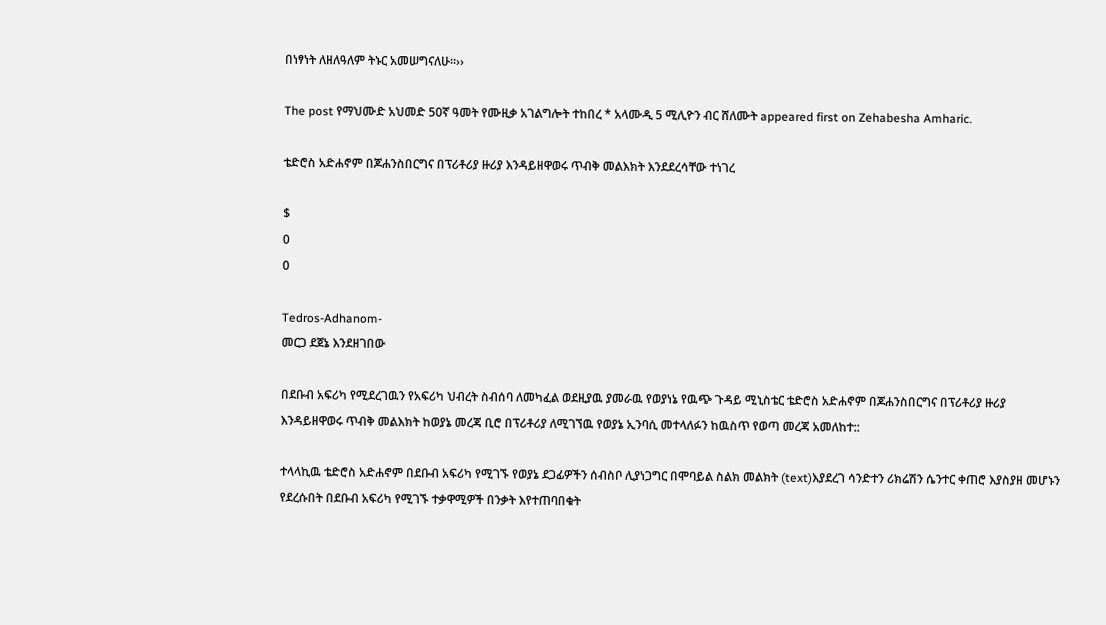በነፃነት ለዘለዓለም ትኑር አመሠግናለሁ፡፡››

The post የማህሙድ አህመድ 50ኛ ዓመት የሙዚቃ አገልግሎት ተከበረ * አላሙዲ 5 ሚሊዮን ብር ሸለሙት appeared first on Zehabesha Amharic.

ቴድሮስ አድሐኖም በጆሐንስበርግና በፕሪቶሪያ ዙሪያ እንዳይዘዋወሩ ጥብቅ መልእክት እንደደረሳቸው ተነገረ

$
0
0

Tedros-Adhanom-
መርጋ ደጀኔ እንደዘገበው

በደቡብ አፍሪካ የሚደረገዉን የአፍሪካ ህብረት ስብሰባ ለመካፈል ወደዚያዉ ያመራዉ የወያነኔ የዉጭ ጉዳይ ሚኒስቴር ቴድሮስ አድሐኖም በጆሐንስበርግና በፕሪቶሪያ ዙሪያ እንዳይዘዋወሩ ጥብቅ መልእክት ከወያኔ መረጃ ቢሮ በፕሪቶሪያ ለሚገኘዉ የወያኔ ኢንባሲ መተላለፉን ከዉስጥ የወጣ መረጃ አመለከተ::

ተላላኪዉ ቴድሮስ አድሐኖም በደቡብ አፍሪካ የሚገኙ የወያኔ ደጋፊዎችን ሰብስቦ ሊያነጋግር በሞባይል ስልክ መልክት (text)እያደረገ ሳንድተን ሪክሬሽን ሴንተር ቀጠሮ እያስያዘ መሆኑን የደረሱበት በደቡብ አፍሪካ የሚገኙ ተቃዋሚዎች በንቃት እየተጠባበቁት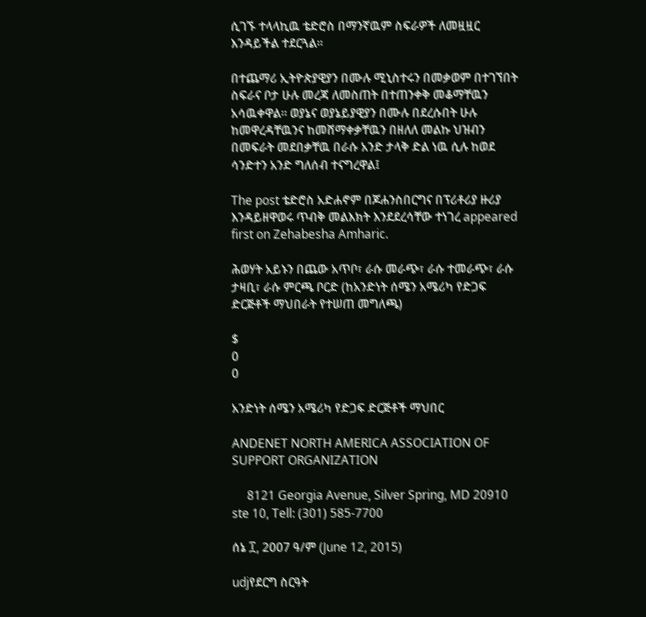ሲገኙ ተላላኪዉ ቴድሮስ በማንኛዉም ስፍራዎች ለመዟዟር እንዳይችል ተደርጓል።

በተጨማሪ ኢትዮጵያዊያን በሙሉ ሚኒስተሩን በመቃወም በተገኘበት ስፍራና ቦታ ሁሉ መረጃ ለመስጠት በተጠንቀቅ መቆማቸዉን አሳዉቀዋል። ወያኔና ወያኔይያዊያን በሙሉ በደረሱበት ሁሉ ከመዋረዳቸዉንና ከመሸማቀቃቸዉን በዘለለ መልኩ ህዝብን በመፍራት መደበቃቸዉ በራሱ አንድ ታላቅ ድል ነዉ ሲሉ ከወደ ሳንድተን አንድ ግለሰብ ተናግረዋል፤

The post ቴድሮስ አድሐኖም በጆሐንስበርግና በፕሪቶሪያ ዙሪያ እንዳይዘዋወሩ ጥብቅ መልእክት እንደደረሳቸው ተነገረ appeared first on Zehabesha Amharic.

ሕወሃት አይኑን በጨው አጥቦ፣ ራሱ መራጭ፣ ራሱ ተመራጭ፣ ራሱ ታዛቢ፣ ራሱ ምርጫ ቦርድ (ከአንድነት ሰሜን አሜሪካ የድጋፍ ድርጅቶች ማህበራት የተሠጠ መግለጫ)

$
0
0

አንድነት ሰሜን አሜሪካ የድጋፍ ድርጅቶች ማህበር

ANDENET NORTH AMERICA ASSOCIATION OF SUPPORT ORGANIZATION

     8121 Georgia Avenue, Silver Spring, MD 20910 ste 10, Tell: (301) 585-7700

ሰኔ ፲, 2007 ዓ/ም (June 12, 2015)

udjየደርግ ስርዓት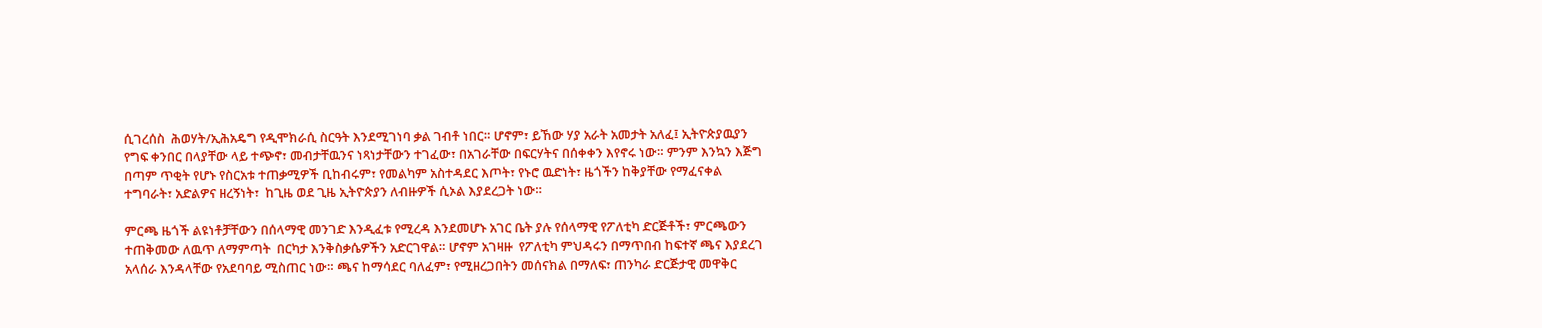ሲገረሰስ  ሕወሃት/ኢሕአዴግ የዲሞክራሲ ስርዓት እንደሚገነባ ቃል ገብቶ ነበር። ሆኖም፣ ይኸው ሃያ አራት አመታት አለፈ፤ ኢትዮጵያዉያን የግፍ ቀንበር በላያቸው ላይ ተጭኖ፣ መብታቸዉንና ነጻነታቸውን ተገፈው፣ በአገራቸው በፍርሃትና በሰቀቀን እየኖሩ ነው። ምንም እንኳን እጅግ በጣም ጥቂት የሆኑ የስርአቱ ተጠቃሚዎች ቢከብሩም፣ የመልካም አስተዳደር እጦት፣ የኑሮ ዉድነት፣ ዜጎችን ከቅያቸው የማፈናቀል ተግባራት፣ አድልዎና ዘረኝነት፣  ከጊዜ ወደ ጊዜ ኢትዮጵያን ለብዙዎች ሲኦል እያደረጋት ነው።

ምርጫ ዜጎች ልዩነቶቻቸውን በሰላማዊ መንገድ እንዲፈቱ የሚረዳ እንደመሆኑ አገር ቤት ያሉ የሰላማዊ የፖለቲካ ድርጅቶች፣ ምርጫውን ተጠቅመው ለዉጥ ለማምጣት  በርካታ እንቅስቃሴዎችን አድርገዋል። ሆኖም አገዛዙ  የፖለቲካ ምህዳሩን በማጥበብ ከፍተኛ ጫና እያደረገ አላሰራ እንዳላቸው የአደባባይ ሚስጠር ነው። ጫና ከማሳደር ባለፈም፣ የሚዘረጋበትን መሰናክል በማለፍ፣ ጠንካራ ድርጅታዊ መዋቅር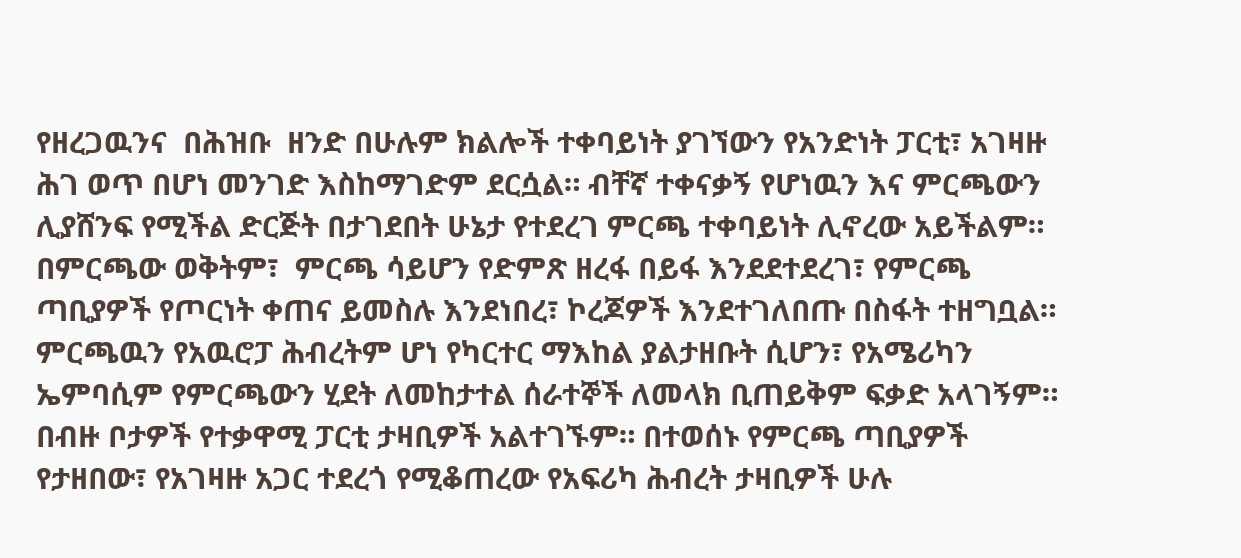የዘረጋዉንና  በሕዝቡ  ዘንድ በሁሉም ክልሎች ተቀባይነት ያገኘውን የአንድነት ፓርቲ፣ አገዛዙ ሕገ ወጥ በሆነ መንገድ እስከማገድም ደርሷል። ብቸኛ ተቀናቃኝ የሆነዉን እና ምርጫውን ሊያሸንፍ የሚችል ድርጅት በታገደበት ሁኔታ የተደረገ ምርጫ ተቀባይነት ሊኖረው አይችልም። በምርጫው ወቅትም፣  ምርጫ ሳይሆን የድምጽ ዘረፋ በይፋ እንደደተደረገ፣ የምርጫ ጣቢያዎች የጦርነት ቀጠና ይመስሉ እንደነበረ፣ ኮረጆዎች እንደተገለበጡ በስፋት ተዘግቧል።  ምርጫዉን የአዉሮፓ ሕብረትም ሆነ የካርተር ማእከል ያልታዘቡት ሲሆን፣ የአሜሪካን ኤምባሲም የምርጫውን ሂደት ለመከታተል ሰራተኞች ለመላክ ቢጠይቅም ፍቃድ አላገኝም። በብዙ ቦታዎች የተቃዋሚ ፓርቲ ታዛቢዎች አልተገኙም። በተወሰኑ የምርጫ ጣቢያዎች የታዘበው፣ የአገዛዙ አጋር ተደረጎ የሚቆጠረው የአፍሪካ ሕብረት ታዛቢዎች ሁሉ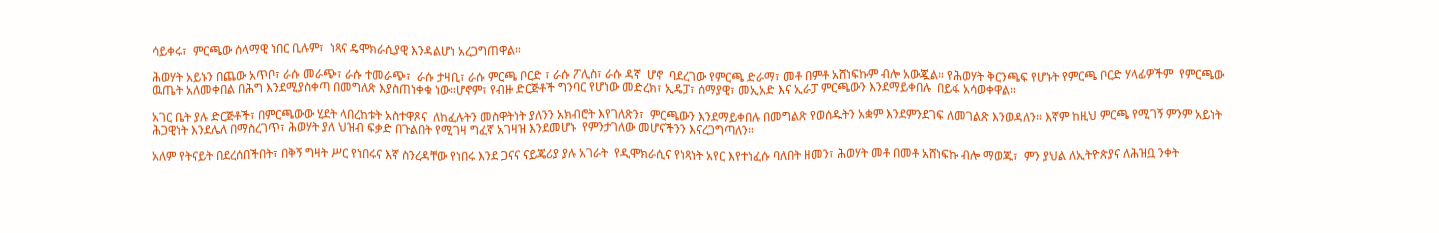ሳይቀሩ፣  ምርጫው ሰላማዊ ነበር ቢሉም፣  ነጻና ዴሞክራሲያዊ እንዳልሆነ አረጋግጠዋል።

ሕወሃት አይኑን በጨው አጥቦ፣ ራሱ መራጭ፣ ራሱ ተመራጭ፣  ራሱ ታዛቢ፣ ራሱ ምርጫ ቦርድ ፣ ራሱ ፖሊስ፣ ራሱ ዳኛ  ሆኖ  ባደረገው የምርጫ ድራማ፣ መቶ በምቶ አሸነፍኩም ብሎ አውጇል። የሕወሃት ቅርንጫፍ የሆኑት የምርጫ ቦርድ ሃላፊዎችም  የምርጫው ዉጤት አለመቀበል በሕግ እንደሚያስቀጣ በመግለጽ እያስጠነቀቁ ነው።ሆኖም፣ የብዙ ድርጅቶች ግንባር የሆነው መድረክ፣ ኢዴፓ፣ ሰማያዊ፣ መኢአድ እና ኢራፓ ምርጫውን እንደማይቀበሉ  በይፋ አሳወቀዋል።

አገር ቤት ያሉ ድርጅቶች፣ በምርጫውው ሂደት ላበረከቱት አስተዋጾና  ለከፈሉትን መስዋትነት ያለንን አክብሮት እየገለጽን፣  ምርጫውን እንደማይቀበሉ በመግልጽ የወሰዱትን አቋም እንደምንደገፍ ለመገልጽ እንወዳለን። እኛም ከዚህ ምርጫ የሚገኝ ምንም አይነት ሕጋዊነት እንደሌለ በማስረገጥ፣ ሕወሃት ያለ ህዝብ ፍቃድ በጉልበት የሚገዛ ግፈኛ አገዛዝ እንደመሆኑ  የምንታገለው መሆናችንን እናረጋግጣለን።

አለም የትናይት በደረሰበችበት፣ በቅኝ ግዛት ሥር የነበሩና እኛ ስንረዳቸው የነበሩ እንደ ጋናና ናይጄሪያ ያሉ አገራት  የዲሞክራሲና የነጻነት አየር እየተነፈሱ ባለበት ዘመን፣ ሕወሃት መቶ በመቶ አሸነፍኩ ብሎ ማወጁ፣  ምን ያህል ለኢትዮጵያና ለሕዝቧ ንቀት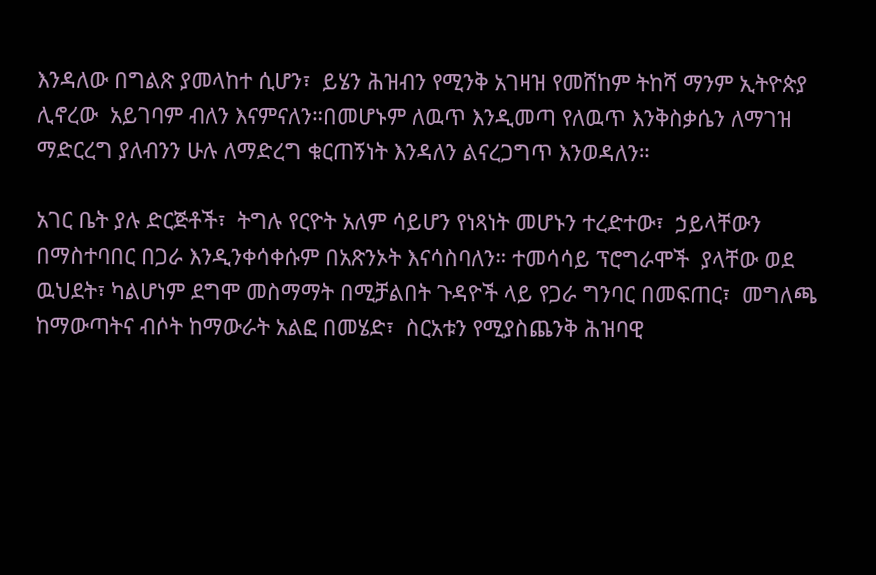እንዳለው በግልጽ ያመላከተ ሲሆን፣  ይሄን ሕዝብን የሚንቅ አገዛዝ የመሸከም ትከሻ ማንም ኢትዮጵያ ሊኖረው  አይገባም ብለን እናምናለን።በመሆኑም ለዉጥ እንዲመጣ የለዉጥ እንቅስቃሴን ለማገዝ ማድርረግ ያለብንን ሁሉ ለማድረግ ቁርጠኝነት እንዳለን ልናረጋግጥ እንወዳለን።

አገር ቤት ያሉ ድርጅቶች፣  ትግሉ የርዮት አለም ሳይሆን የነጻነት መሆኑን ተረድተው፣  ኃይላቸውን በማስተባበር በጋራ እንዲንቀሳቀሱም በአጽንኦት እናሳስባለን። ተመሳሳይ ፕሮግራሞች  ያላቸው ወደ ዉህደት፣ ካልሆነም ደግሞ መስማማት በሚቻልበት ጉዳዮች ላይ የጋራ ግንባር በመፍጠር፣  መግለጫ ከማውጣትና ብሶት ከማውራት አልፎ በመሄድ፣  ስርአቱን የሚያስጨንቅ ሕዝባዊ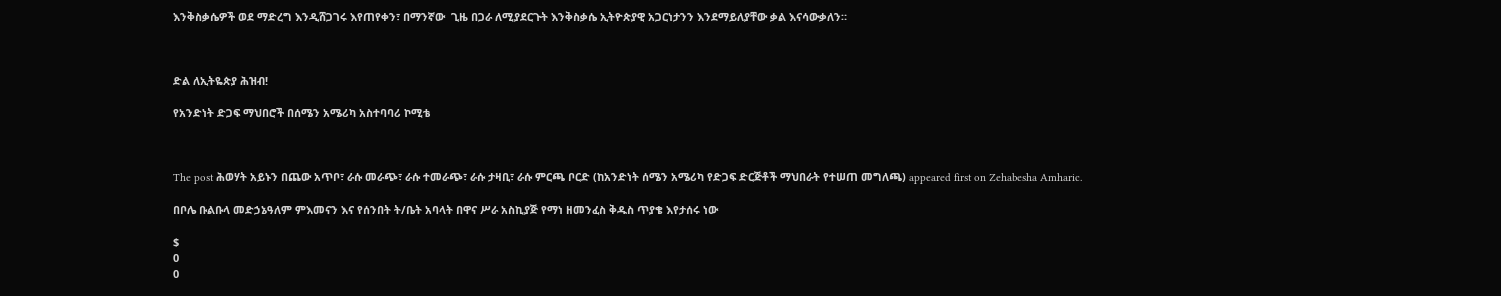እንቅስቃሴዎች ወደ ማድረግ እንዲሸጋገሩ እየጠየቀን፣ በማንኛው  ጊዜ በጋራ ለሚያደርጉት እንቅስቃሴ ኢትዮጵያዊ አጋርነታንን እንደማይለያቸው ቃል እናሳውቃለን።



ድል ለኢትዬጵያ ሕዝብ!

የአንድነት ድጋፍ ማህበሮች በሰሜን አሜሪካ አስተባባሪ ኮሚቴ



The post ሕወሃት አይኑን በጨው አጥቦ፣ ራሱ መራጭ፣ ራሱ ተመራጭ፣ ራሱ ታዛቢ፣ ራሱ ምርጫ ቦርድ (ከአንድነት ሰሜን አሜሪካ የድጋፍ ድርጅቶች ማህበራት የተሠጠ መግለጫ) appeared first on Zehabesha Amharic.

በቦሌ ቡልቡላ መድኃኔዓለም ምእመናን እና የሰንበት ት/ቤት አባላት በዋና ሥራ አስኪያጅ የማነ ዘመንፈስ ቅዱስ ጥያቄ እየታሰሩ ነው

$
0
0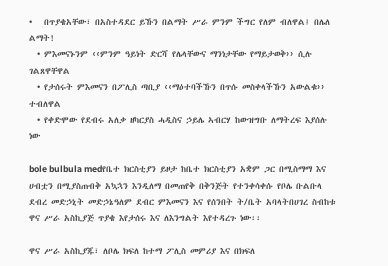•   በጥያቄአቸው፣ በአስተዳደር ይኹን በልማት ሥራ ምንም ችግር የለም ብለዋል፤ በሌለ ልማት!
  • ምእመናኑንም ‹‹ምንም ዓይነት ድርሻ የሌላቸውና ማንነታቸው የማይታወቅ›› ሲሉ ገልጸዋቸዋል
  • የታሰሩት ምእመናን በፖሊስ ጣቢያ ‹‹ማዕተባችኹን በጥሱ መስቀላችኹን አውልቁ›› ተብለዋል
  • የቀድሞው የደብሩ አለቃ ዘካርያስ ሓዲስና ኃይሌ ኣብርሃ ከውዝግቡ ለማትረፍ እያሰሉ ነው

bole bulbula medየቤተ ክርስቲያን ይዞታ ከቤተ ክርስቲያን አቋም ጋር በሚስማማ እና ሀብቷን በሚያስጠብቅ አኳኋን እንዲለማ በመጠየቅ በቅንጅት የተንቀሳቀሱ የቦሌ ቡልቡላ ደብረ መድኃኒት መድኃኔዓለም ደብር ምእመናን እና የሰንበት ት/ቤት አባላትበሀገረ ስብከቱ ዋና ሥራ አስኪያጅ ጥያቄ እየታሰሩ እና ለእንግልት እየተዳረጉ ነው፡፡

ዋና ሥራ አስኪያጁ፣ ለቦሌ ክፍለ ከተማ ፖሊስ መምሪያ እና በክፍለ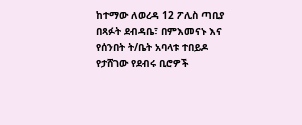ከተማው ለወረዳ 12 ፖሊስ ጣቢያ በጻፉት ደብዳቤ፣ በምእመናኑ እና የሰንበት ት/ቤት አባላቱ ተበይዶ የታሸገው የደብሩ ቢሮዎች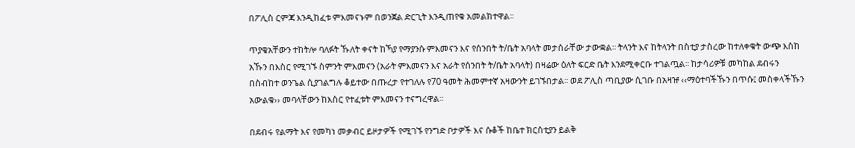በፖሊስ ርምጃ እንዲከፈቱ ምእመናኑም በወንጀል ድርጊት እንዲጠየቁ አመልክተዋል፡፡

ጥያቄአቸውን ተከትሎ ባለፉት ኹለት ቀናት ከኻያ የማያንሱ ምእመናን እና የሰንበት ት/ቤት አባላት መታሰራቸው ታውቋል፡፡ ትላንት እና ከትላንት በስቲያ ታስረው ከተለቀቁት ውጭ እስከ አኹን በእስር የሚገኙ ስምንት ምእመናን (አራት ምእመናን እና አራት የሰንበት ት/ቤት አባላት) በዛሬው ዕለት ፍርድ ቤት እንደሚቀርቡ ተገልጧል፡፡ ከታሳሪዎቹ መካከል ደብሩን በስብከተ ወንጌል ሲያገልግሉ ቆይተው በጡረታ የተገለሉ የ70 ዓመት ሕመምተኛ አዛውንት ይገኙበታል፡፡ ወደ ፖሊስ ጣቢያው ሲገቡ በአዛዡ ‹‹ማዕተባችኹን በጥሱ፤ መስቀላችኹን አውልቁ›› መባላቸውን ከእስር የተፈቱት ምእመናን ተናግረዋል፡፡

በደብሩ የልማት እና የመካነ መቃብር ይዞታዎች የሚገኙ የንግድ ቦታዎች እና ሱቆች ከቤተ ክርስቲያን ይልቅ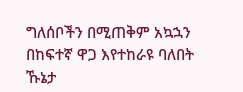ግለሰቦችን በሚጠቅም አኳኋን በከፍተኛ ዋጋ እየተከራዩ ባለበት ኹኔታ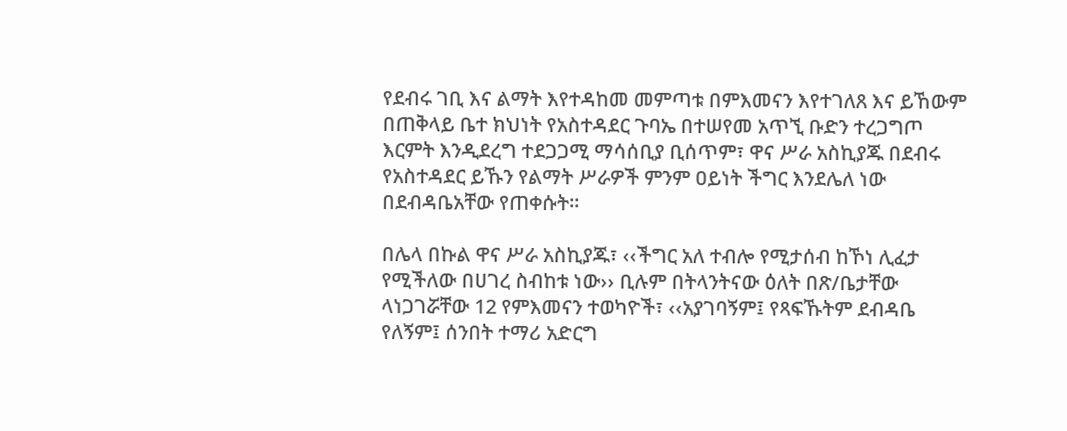የደብሩ ገቢ እና ልማት እየተዳከመ መምጣቱ በምእመናን እየተገለጸ እና ይኸውም በጠቅላይ ቤተ ክህነት የአስተዳደር ጉባኤ በተሠየመ አጥኚ ቡድን ተረጋግጦ እርምት እንዲደረግ ተደጋጋሚ ማሳሰቢያ ቢሰጥም፣ ዋና ሥራ አስኪያጁ በደብሩ የአስተዳደር ይኹን የልማት ሥራዎች ምንም ዐይነት ችግር እንደሌለ ነው በደብዳቤአቸው የጠቀሱት፡፡

በሌላ በኩል ዋና ሥራ አስኪያጁ፣ ‹‹ችግር አለ ተብሎ የሚታሰብ ከኾነ ሊፈታ የሚችለው በሀገረ ስብከቱ ነው›› ቢሉም በትላንትናው ዕለት በጽ/ቤታቸው ላነጋገሯቸው 12 የምእመናን ተወካዮች፣ ‹‹አያገባኝም፤ የጻፍኹትም ደብዳቤ የለኝም፤ ሰንበት ተማሪ አድርግ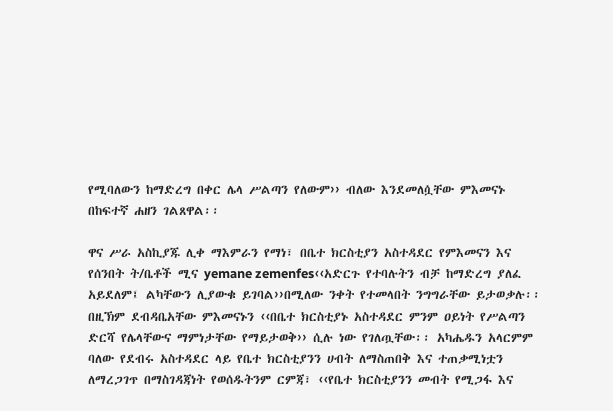የሚባለውን ከማድረግ በቀር ሌላ ሥልጣን የለውም›› ብለው እንደመለሷቸው ምእመናኑ በከፍተኛ ሐዘን ገልጸዋል፡፡

ዋና ሥራ አስኪያጁ ሊቀ ማእምራን የማነ፣ በቤተ ክርስቲያን አስተዳደር የምእመናን እና የሰንበት ት/ቤቶች ሚና yemane zemenfes‹‹አድርጉ የተባሉትን ብቻ ከማድረግ ያለፈ አይደለም፤ ልካቸውን ሊያውቁ ይገባል››በሚለው ንቀት የተመላበት ንግግራቸው ይታወቃሉ፡፡ በዚኽም ደብዳቤአቸው ምእመናኑን ‹‹በቤተ ክርስቲያኑ አስተዳደር ምንም ዐይነት የሥልጣን ድርሻ የሌላቸውና ማምነታቸው የማይታወቅ›› ሲሉ ነው የገለጧቸው፡፡ አካሔዱን አላርምም ባለው የደብሩ አስተዳደር ላይ የቤተ ክርስቲያንን ሀብት ለማስጠበቅ እና ተጠቃሚነቷን ለማረጋገጥ በማስገዳጃነት የወሰዱትንም ርምጃ፣ ‹‹የቤተ ክርስቲያንን መብት የሚጋፋ እና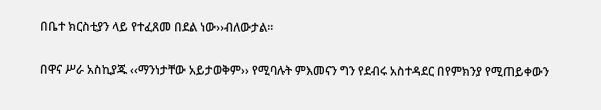በቤተ ክርስቲያን ላይ የተፈጸመ በደል ነው››ብለውታል፡፡

በዋና ሥራ አስኪያጁ ‹‹ማንነታቸው አይታወቅም›› የሚባሉት ምእመናን ግን የደብሩ አስተዳደር በየምክንያ የሚጠይቀውን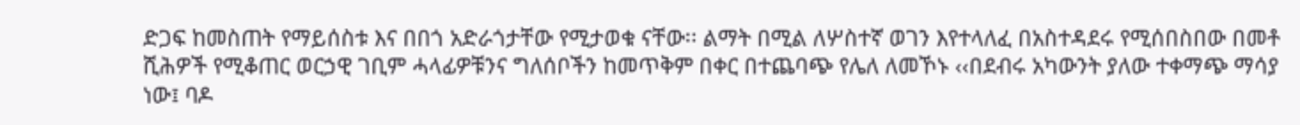ድጋፍ ከመስጠት የማይሰስቱ እና በበጎ አድራጎታቸው የሚታወቁ ናቸው፡፡ ልማት በሚል ለሦስተኛ ወገን እየተላለፈ በአስተዳደሩ የሚሰበስበው በመቶ ሺሕዎች የሚቆጠር ወርኃዊ ገቢም ሓላፊዎቹንና ግለሰቦችን ከመጥቅም በቀር በተጨባጭ የሌለ ለመኾኑ ‹‹በደብሩ አካውንት ያለው ተቀማጭ ማሳያ ነው፤ ባዶ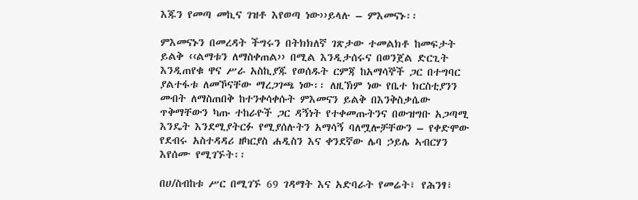እጁን የመጣ መኪና ገዝቶ እየወጣ ነው››ይላሉ – ምእመናኑ፡፡

ምእመናኑን በመረዳት ችግሩን በትክክለኛ ገጽታው ተመልክቶ ከመፍታት ይልቅ ‹‹ልማቱን ለማስቀጠል›› በሚል እንዲታሰሩና በወንጀል ድርጊት እንዲጠየቁ ዋና ሥራ አስኪያጁ የወሰዱት ርምጃ ከአማሳኞች ጋር በተግባር ያልተፋቱ ለመኾናቸው ማረጋገጫ ነው፡፡ ለዚኽም ነው የቤተ ክርስቲያንን መብት ለማስጠበቅ ከተንቀሳቀሱት ምእመናን ይልቅ በእንቅስቃሴው ጥቅማቸውን ካጡ ተከራዮች ጋር ዳኝነት የተቀመጡትንና በውዝግቡ አጋጣሚ እንዴት እንደሚያትርፉ የሚያሰሉትን አማሳኝ ባለሟሎቻቸውን – የቀድሞው የደብሩ አስተዳዳሪ ዘካርያስ ሐዲስን እና ቀንደኛው ሌባ ኃይሌ ኣብርሃን እየሰሙ የሚገኙት፡፡

በሀ/ስብከቱ ሥር በሚገኙ 69 ገዳማት እና አድባራት የመሬት፣ የሕንፃ፣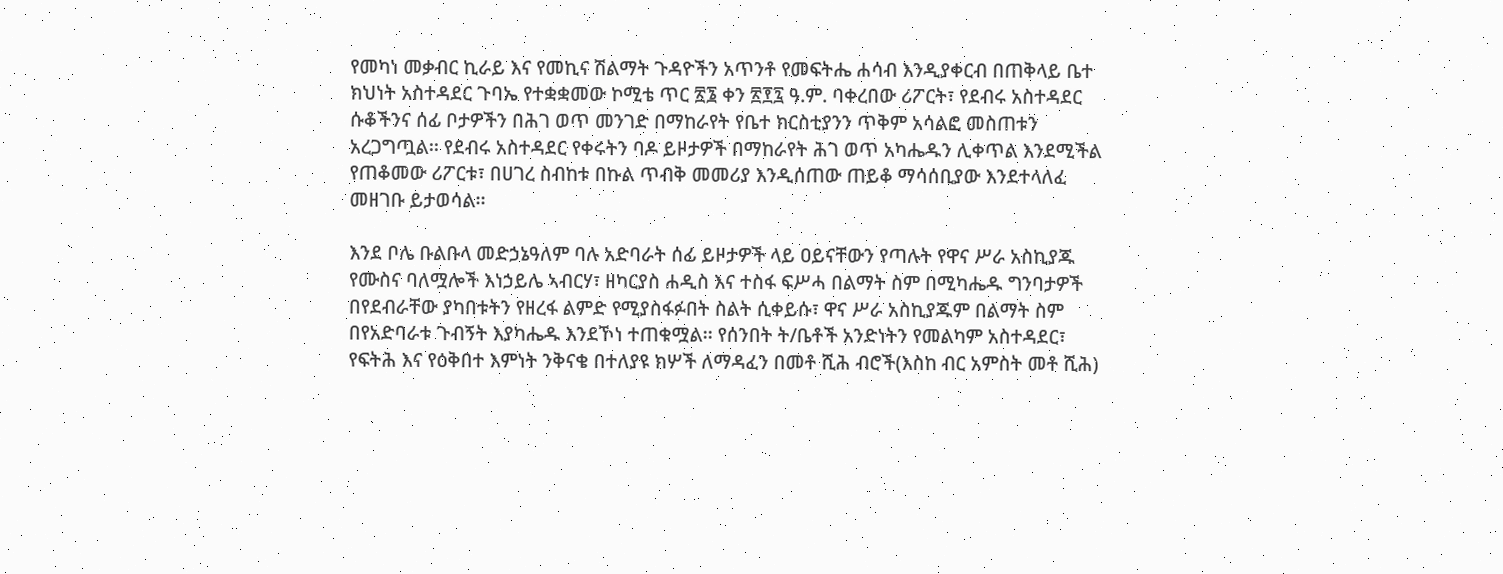የመካነ መቃብር ኪራይ እና የመኪና ሽልማት ጉዳዮችን አጥንቶ የመፍትሔ ሐሳብ እንዲያቀርብ በጠቅላይ ቤተ ክህነት አስተዳደር ጉባኤ የተቋቋመው ኮሚቴ ጥር ፳፮ ቀን ፳፻፯ ዓ.ም. ባቀረበው ሪፖርት፣ የደብሩ አስተዳደር ሱቆችንና ሰፊ ቦታዎችን በሕገ ወጥ መንገድ በማከራየት የቤተ ክርስቲያንን ጥቅም አሳልፎ መስጠቱን አረጋግጧል፡፡ የደብሩ አስተዳደር የቀሩትን ባዶ ይዞታዎች በማከራየት ሕገ ወጥ አካሔዱን ሊቀጥል እንደሚችል የጠቆመው ሪፖርቱ፣ በሀገረ ስብከቱ በኩል ጥብቅ መመሪያ እንዲሰጠው ጠይቆ ማሳሰቢያው እንደተላለፈ መዘገቡ ይታወሳል፡፡

እንደ ቦሌ ቡልቡላ መድኃኔዓለም ባሉ አድባራት ሰፊ ይዞታዎች ላይ ዐይናቸውን የጣሉት የዋና ሥራ አስኪያጁ የሙስና ባለሟሎች እነኃይሌ ኣብርሃ፣ ዘካርያስ ሐዲስ እና ተስፋ ፍሥሓ በልማት ስም በሚካሔዱ ግንባታዎች በየደብራቸው ያካበቱትን የዘረፋ ልምድ የሚያስፋፉበት ስልት ሲቀይሱ፣ ዋና ሥራ አስኪያጁም በልማት ስም በየአድባራቱ ጉብኝት እያካሔዱ እንደኾነ ተጠቁሟል፡፡ የሰንበት ት/ቤቶች አንድነትን የመልካም አስተዳደር፣ የፍትሕ እና የዕቅበተ እምነት ንቅናቄ በተለያዩ ክሦች ለማዳፈን በመቶ ሺሕ ብሮች(እስከ ብር አምስት መቶ ሺሕ)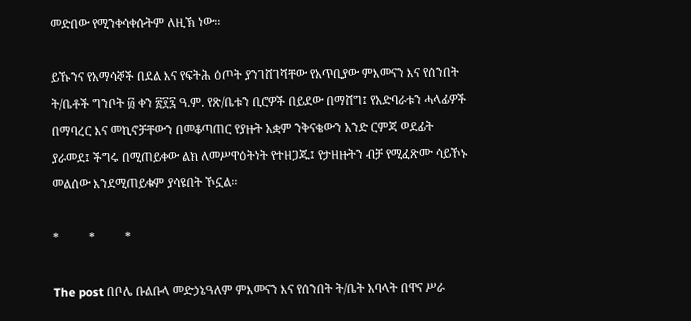መድበው የሚንቀሳቀሱትም ለዚኽ ነው፡፡

ይኹንና የአማሳኞች በደል እና የፍትሕ ዕጦት ያንገሸገሻቸው የአጥቢያው ምእመናን እና የሰንበት ት/ቤቶች ግንቦት ፴ ቀን ፳፻፯ ዓ.ም. የጽ/ቤቱን ቢሮዎች በይደው በማሸግ፤ የአድባራቱን ሓላፊዎች በማባረር እና መኪኖቻቸውን በመቆጣጠር የያዙት አቋም ንቅናቄውን አንድ ርምጃ ወደፊት ያራመደ፤ ችግሩ በሚጠይቀው ልክ ለመሥዋዕትነት የተዘጋጁ፤ የታዘዙትን ብቻ የሚፈጽሙ ሳይኾኑ መልሰው እንደሚጠይቁም ያሳዩበት ኾኗል፡፡

*          *          *

The post በቦሌ ቡልቡላ መድኃኔዓለም ምእመናን እና የሰንበት ት/ቤት አባላት በዋና ሥራ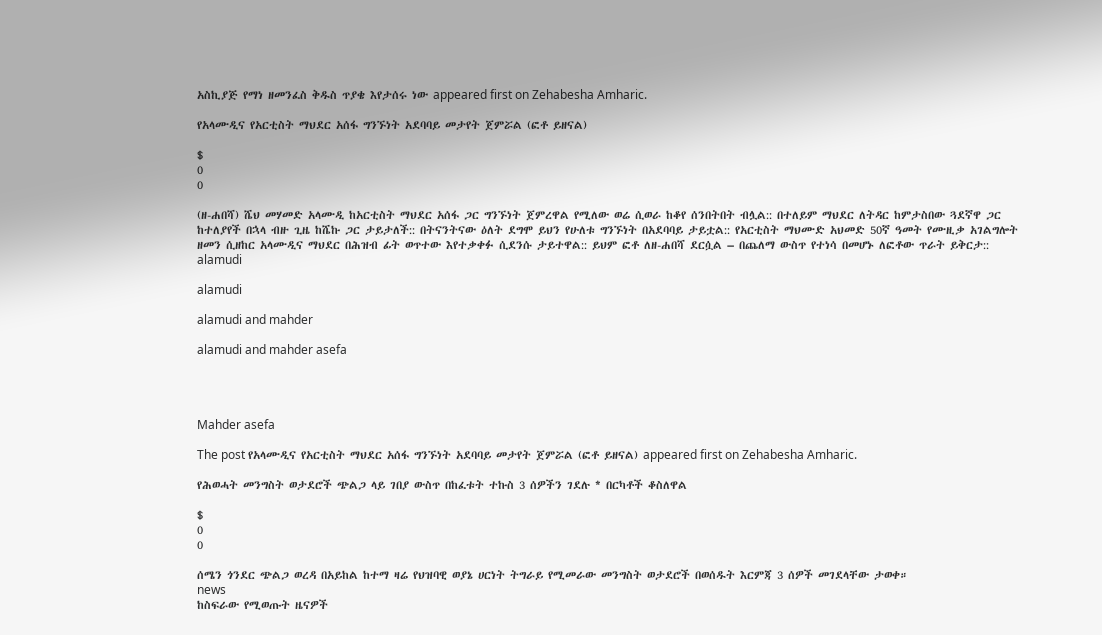አስኪያጅ የማነ ዘመንፈስ ቅዱስ ጥያቄ እየታሰሩ ነው appeared first on Zehabesha Amharic.

የአላሙዲና የአርቲስት ማህደር አሰፋ ግንኙነት አደባባይ መታየት ጀምሯል (ፎቶ ይዘናል)

$
0
0

(ዘ-ሐበሻ) ሼህ መሃመድ አላሙዲ ከአርቲስት ማህደር አሰፋ ጋር ግንኙነት ጀምረዋል የሚለው ወሬ ሲወራ ከቆየ ሰንበትበት ብሏል:: በተለይም ማህደር ለትዳር ከምታስበው ጓደኛዋ ጋር ከተለያየች በኋላ ብዙ ጊዜ ከሼኩ ጋር ታይታለች:: በትናንትናው ዕለት ደግሞ ይህን የሁለቱ ግንኙነት በአደባባይ ታይቷል:: የአርቲስት ማህሙድ አህመድ 50ኛ ዓመት የሙዚቃ አገልግሎት ዘመን ሲዘከር አላሙዲና ማህደር በሕዝብ ፊት ወጥተው እየተቃቀፉ ሲደንሱ ታይተዋል:: ይህም ፎቶ ለዘ-ሐበሻ ደርሷል – በጨለማ ውስጥ የተነሳ በመሆኑ ለፎቶው ጥራት ይቅርታ::
alamudi

alamudi

alamudi and mahder

alamudi and mahder asefa




Mahder asefa

The post የአላሙዲና የአርቲስት ማህደር አሰፋ ግንኙነት አደባባይ መታየት ጀምሯል (ፎቶ ይዘናል) appeared first on Zehabesha Amharic.

የሕወሓት መንግስት ወታደሮች ጭልጋ ላይ ገበያ ውስጥ በከፈቱት ተኩስ 3 ሰዎችን ገደሉ * በርካቶች ቆስለዋል

$
0
0

ሰሜን ጎንደር ጭልጋ ወረዳ በአይከል ከተማ ዛሬ የህዝባዊ ወያኔ ሀርነት ትግራይ የሚመራው መንግስት ወታደሮች በወሰዱት እርምጃ 3 ሰዎች መገደላቸው ታወቀ።
news
ከስፍራው የሚወጡት ዜናዎች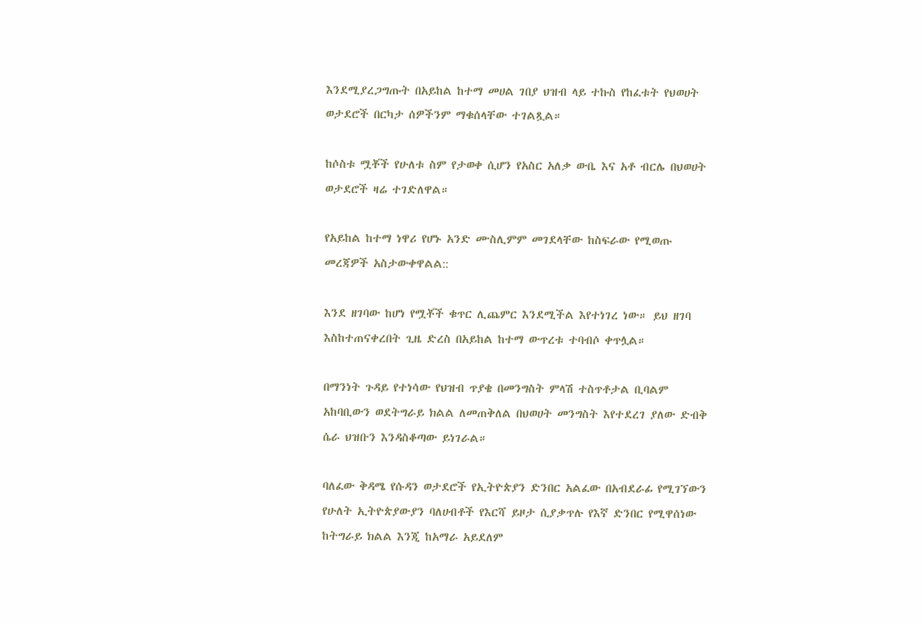እንደሚያረጋግጡት በአይከል ከተማ መሀል ገበያ ህዝብ ላይ ተኩስ የከፈቱት የህወሀት ወታደሮች በርካታ ሰዎችንም ማቁሰላቸው ተገልጿል።

ከሶስቱ ሟቾች የሁለቱ ስም የታወቀ ሲሆን የአስር አለቃ ውቤ እና አቶ ብርሌ በህወሀት ወታደሮች ዛሬ ተገድለዋል።

የአይከል ከተማ ነዋሪ የሆኑ አንድ ሙስሊምም መገደላቸው ከስፍራው የሚወጡ መረጃዎች አስታውቀዋልል::

እንደ ዘገባው ከሆነ የሟቾች ቁጥር ሊጨምር እንደሚችል እየተነገረ ነው። ይህ ዘገባ እስከተጠናቀረበት ጊዜ ድረስ በአይከል ከተማ ውጥረቱ ተባብሶ ቀጥሏል።

በማንነት ጉዳይ የተነሳው የህዝብ ጥያቄ በመንግስት ምላሽ ተስጥቶታል ቢባልም አከባቢውን ወደትግራይ ክልል ለመጠቅለል በህወሀት መንግስት እየተደረገ ያለው ድብቅ ሴራ ህዝቡን እንዳስቆጣው ይነገራል።

ባለፈው ቅዳሜ የሱዳን ወታደሮች የኢትዮጵያን ድንበር አልፈው በአብደራፊ የሚገኘውን የሁለት ኢትዮጵያውያን ባለሀብቶች የእርሻ ይዞታ ሲያቃጥሉ የእኛ ድንበር የሚዋሰነው ከትግራይ ክልል እንጂ ከአማራ አይደለም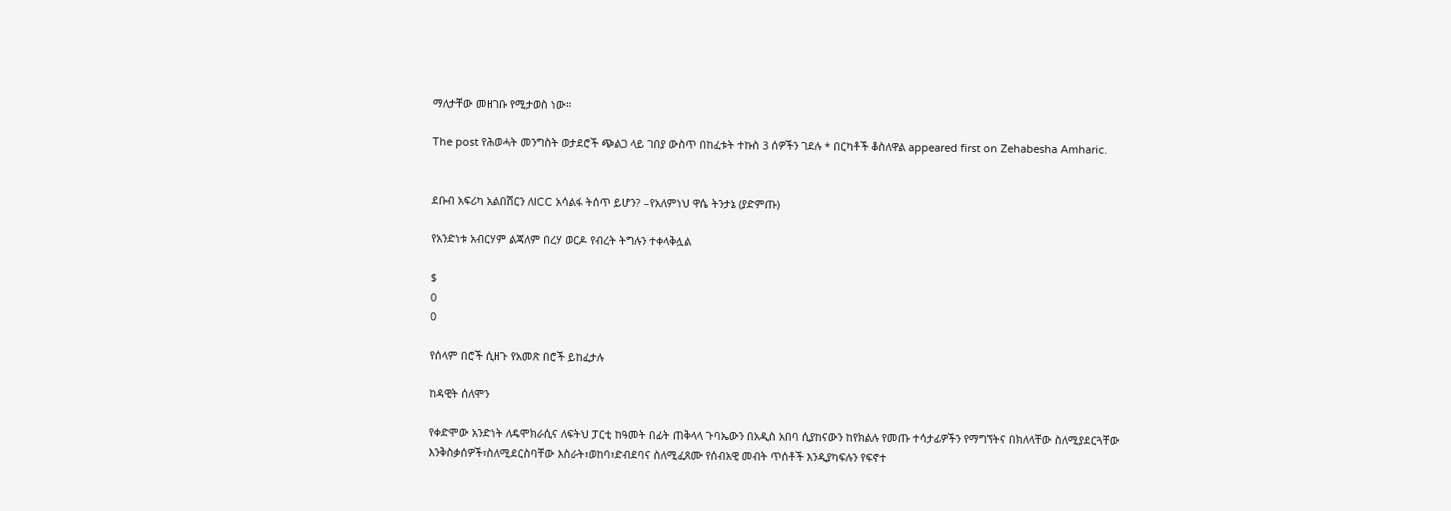ማለታቸው መዘገቡ የሚታወስ ነው።

The post የሕወሓት መንግስት ወታደሮች ጭልጋ ላይ ገበያ ውስጥ በከፈቱት ተኩስ 3 ሰዎችን ገደሉ * በርካቶች ቆስለዋል appeared first on Zehabesha Amharic.


ደቡብ አፍሪካ አልበሽርን ለICC አሳልፋ ትሰጥ ይሆን? –የአለምነህ ዋሴ ትንታኔ (ያድምጡ)

የአንድነቱ አብርሃም ልጃለም በረሃ ወርዶ የብረት ትግሉን ተቀላቅሏል

$
0
0

የሰላም በሮች ሲዘጉ የአመጽ በሮች ይከፈታሉ

ከዳዊት ሰለሞን

የቀድሞው አንድነት ለዴሞክራሲና ለፍትህ ፓርቲ ከዓመት በፊት ጠቅላላ ጉባኤውን በአዲስ አበባ ሲያከናውን ከየክልሉ የመጡ ተሳታፊዎችን የማግኘትና በክለላቸው ስለሚያደርጓቸው እንቅስቃሰዎች፣ስለሚደርስባቸው እስራት፣ወከባ፣ድብደባና ስለሚፈጸሙ የሰብአዊ መብት ጥሰቶች እንዲያካፍሉን የፍኖተ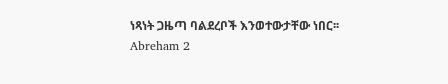ነጻነት ጋዜጣ ባልደረቦች እንወተውታቸው ነበር፡፡
Abreham 2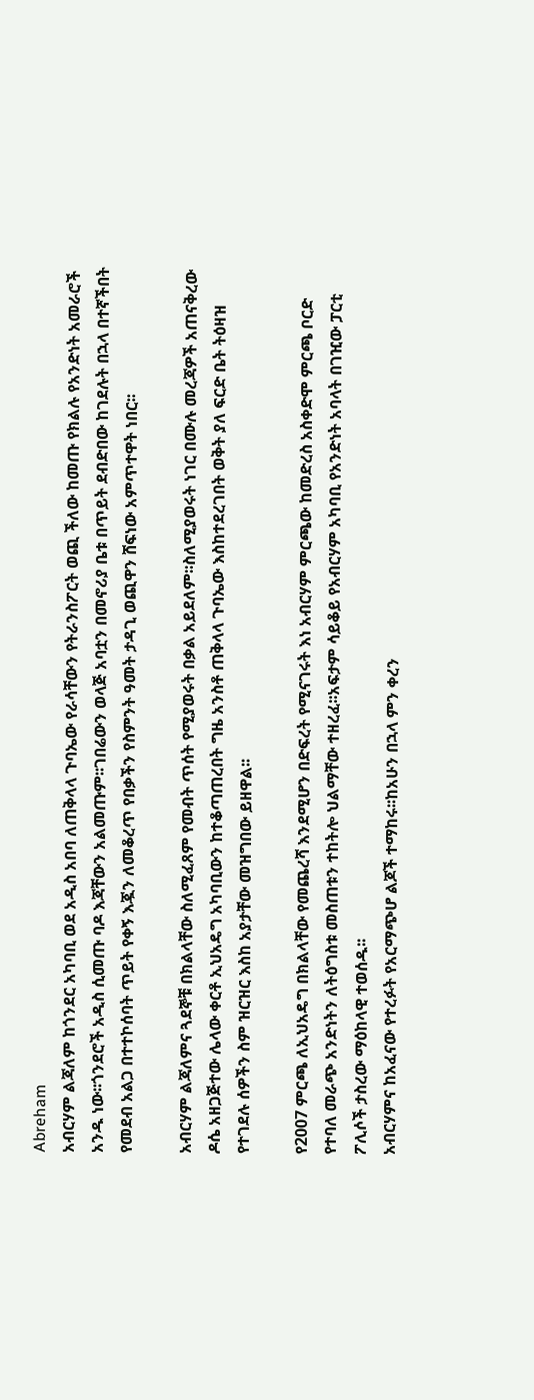Abreham
አብርሃም ልጃለም ከጎንደር አካባቢ ወደ አዲስ አበባ ለጠቅላላ ጉባኤው የራሳቸውን የትራንስፖርት ወጪ ችለው ከመጡ የክልሉ የአንድነት አመራሮች አንዱ ነው፡፡ጎንደሮች አዲስ ሲመጡ ባዶ እጃቸውን አልመጡም፡፡ገበሬውን ወላጅ አባቷን በመኖሪያ ቤቱ በጥይት ደብድበው ከገደሉት በኋላ በተኛችበት የመደብ አልጋ በተተኮሰባት ጥይት የቀኝ እጇን ለመቆረጥ የበቃችን የስምንት ዓመት ታዳጊ ወጪዋን ሸፍነው አምጥተዋት ነበር፡፡

አብርሃም ልጃለምና ጓደኞቹ በክልላቸው ስለሚፈጸም የመብት ጥሰት የሚያወሩት በቃል አይደለም፡፡ስለሚያወሩት ነገር በሙሉ መረጃዎች አጠናቅረው ዶሴ አዘጋጅተው ሌላው ቀርቶ ኢህአዴግ አካባቢውን ከተቆጣጠረበት ግዜ አንስቶ ጠቅላላ ጉባኤው እስከተደረገበት ወቅት ያለ ፍርድ ቤት ትዕዛዝ የተገደሉ ሰዎችን ስም ዝርዝር እስከ አያታቸው መዝግበው ይዘዋል፡፡

የ2007 ምርጫ ለኢህአዴግ በክልላቸው የመጨረሻ እንደሚሆን በድፍረት የሚናገሩት እነ አብርሃም ምርጫው ከመድረስ አስቀድሞ ምርጫ ቦርድ የተባለ መራጭ አንድነትን ለትዕግስቱ መስጠቱን ተከትሎ ህልማቸው ተዘረፈ፡፡አፍታም ሳይቆይ የአብርሃም አካባቢ የአንድነት አባላት በገዢው ፓርቲ ፖሊሶች ታስረው ማዕከላዊ ተወሰዱ፡፡
አብርሃምና ከአፈናው የተረፉት የአርማጭሆ ልጆች ተማከሩ፡፡ከአሁን በኋላ ምን ቀረን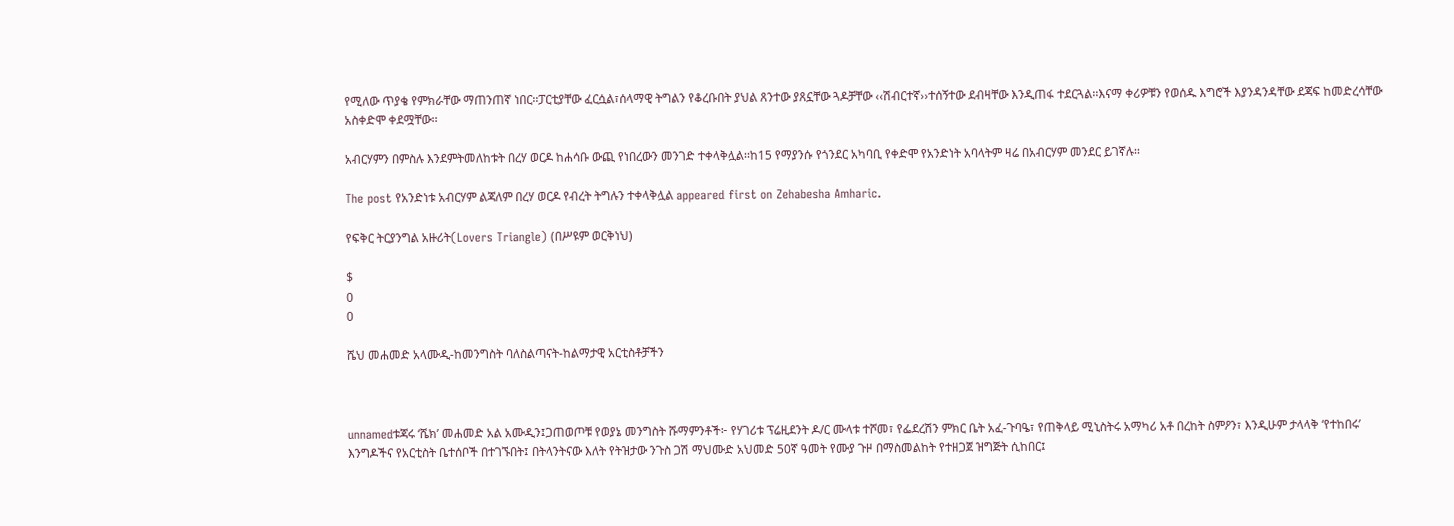የሚለው ጥያቄ የምክራቸው ማጠንጠኛ ነበር፡፡ፓርቲያቸው ፈርሷል፣ሰላማዊ ትግልን የቆረቡበት ያህል ጸንተው ያጸኗቸው ጓዶቻቸው ‹‹ሽብርተኛ››ተሰኝተው ደብዛቸው እንዲጠፋ ተደርጓል፡፡እናማ ቀሪዎቹን የወሰዱ እግሮች እያንዳንዳቸው ደጃፍ ከመድረሳቸው አስቀድሞ ቀደሟቸው፡፡

አብርሃምን በምስሉ እንደምትመለከቱት በረሃ ወርዶ ከሐሳቡ ውጪ የነበረውን መንገድ ተቀላቅሏል፡፡ከ15 የማያንሱ የጎንደር አካባቢ የቀድሞ የአንድነት አባላትም ዛሬ በአብርሃም መንደር ይገኛሉ፡፡

The post የአንድነቱ አብርሃም ልጃለም በረሃ ወርዶ የብረት ትግሉን ተቀላቅሏል appeared first on Zehabesha Amharic.

የፍቅር ትርያንግል አዙሪት(Lovers Triangle) (በሥዩም ወርቅነህ)

$
0
0

ሼህ መሐመድ አላሙዲ-ከመንግስት ባለስልጣናት-ከልማታዊ አርቲስቶቻችን



unnamedቱጃሩ ‘ሼክ’ መሐመድ አል አሙዲን፤ጋጠወጦቹ የወያኔ መንግስት ሹማምንቶች፦ የሃገሪቱ ፕሬዚደንት ዶ/ር ሙላቱ ተሾመ፣ የፌደረሽን ምክር ቤት አፈ-ጉባዔ፣ የጠቅላይ ሚኒስትሩ አማካሪ አቶ በረከት ስምዖን፣ እንዲሁም ታላላቅ ‘የተከበሩ’ እንግዶችና የአርቲስት ቤተሰቦች በተገኙበት፤ በትላንትናው እለት የትዝታው ንጉስ ጋሽ ማህሙድ አህመድ 50ኛ ዓመት የሙያ ጉዞ በማስመልከት የተዘጋጀ ዝግጅት ሲከበር፤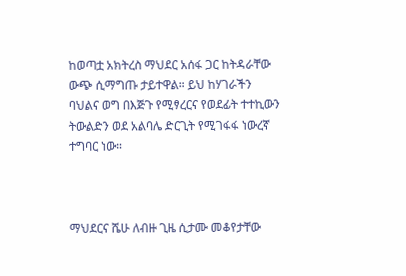ከወጣቷ አክትረስ ማህደር አሰፋ ጋር ከትዳራቸው ውጭ ሲማግጡ ታይተዋል። ይህ ከሃገራችን ባህልና ወግ በእጅጉ የሚፃረርና የወደፊት ተተኪውን ትውልድን ወደ አልባሌ ድርጊት የሚገፋፋ ነውረኛ ተግባር ነው።



ማህደርና ሼሁ ለብዙ ጊዜ ሲታሙ መቆየታቸው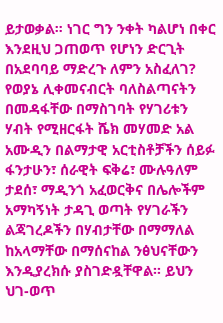ይታወቃል። ነገር ግን ንቀት ካልሆነ በቀር እንደዚህ ጋጠወጥ የሆነን ድርጊት በአደባባይ ማድረጉ ለምን አስፈለገ? የወያኔ ሊቀመናብርት ባለስልጣናትን በመዳፋቸው በማስገባት የሃገሪቱን ሃብት የሚዘርፋት ሼክ መሃመድ አል አሙዲን በልማታዊ አርቲስቶቻችን ሰይፉ ፋንታሁን፣ ሰራዊት ፍቅሬ፣ ሙሉዓለም ታደሰ፣ ማዲንጎ አፈወርቅና በሌሎችም አማካኝነት ታዳጊ ወጣት የሃገራችን ልጃገረዶችን በሃብታቸው በማማለል ከአላማቸው በማሰናከል ንፅህናቸውን እንዲያረክሱ ያስገድዷቸዋል። ይህን ህገ-ወጥ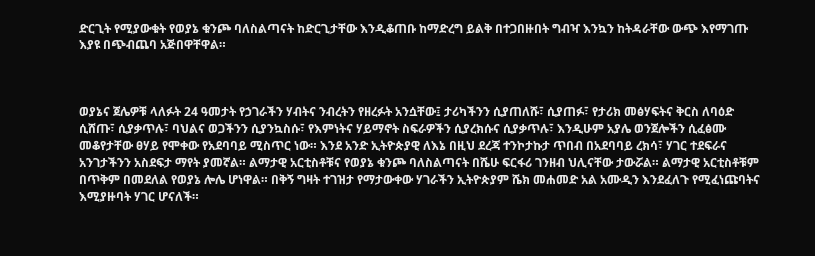ድርጊት የሚያውቁት የወያኔ ቁንጮ ባለስልጣናት ከድርጊታቸው እንዲቆጠቡ ከማድረግ ይልቅ በተጋበዙበት ግብዣ እንኳን ከትዳራቸው ውጭ እየማገጡ እያዩ በጭብጨባ አጅበዋቸዋል።



ወያኔና ጀሌዎቹ ላለፉት 24 ዓመታት የኃገራችን ሃብትና ንብረትን የዘረፉት አንሷቸው፤ ታሪካችንን ሲያጠለሹ፣ ሲያጠፉ፣ የታሪክ መፅሃፍትና ቅርስ ለባዕድ ሲሸጡ፣ ሲያቃጥሉ፣ ባህልና ወጋችንን ሲያንኳስሱ፣ የእምነትና ሃይማኖት ስፍራዎችን ሲያረክሱና ሲያቃጥሉ፣ እንዲሁም አያሌ ወንጀሎችን ሲፈፅሙ መቆየታቸው ፀሃይ የሞቀው የአደባባይ ሚስጥር ነው። እንደ አንድ ኢትዮጵያዊ ለእኔ በዚህ ደረጃ ተንኮታኩታ ጥበብ በአደባባይ ረክሳ፣ ሃገር ተደፍራና አንገታችንን አስደፍታ ማየት ያመኛል። ልማታዊ አርቲስቶቹና የወያኔ ቁንጮ ባለስልጣናት በሼሁ ፍርፋሪ ገንዘብ ህሊናቸው ታውሯል። ልማታዊ አርቲስቶቹም በጥቅም በመደለል የወያኔ ሎሌ ሆነዋል። በቅኝ ግዛት ተገዝታ የማታውቀው ሃገራችን ኢትዮጵያም ሼክ መሐመድ አል አሙዲን እንደፈለጉ የሚፈነጩባትና እሚያዙባት ሃገር ሆናለች።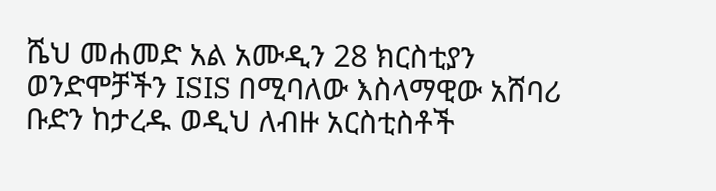ሼህ መሐመድ አል አሙዲን 28 ክርስቲያን ወንድሞቻችን ISIS በሚባለው እስላማዊው አሸባሪ ቡድን ከታረዱ ወዲህ ለብዙ አርስቲስቶች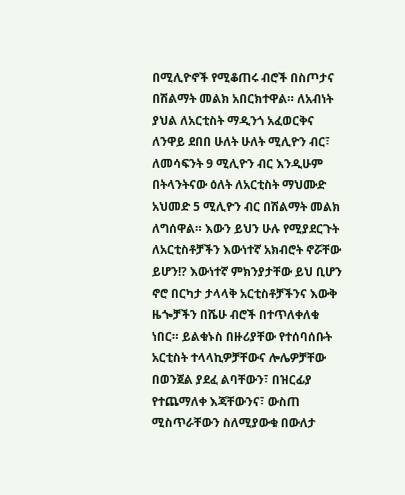በሚሊዮኖች የሚቆጠሩ ብሮች በስጦታና በሽልማት መልክ አበርክተዋል። ለአብነት ያህል ለአርቲስት ማዲንጎ አፈወርቅና ለንዋይ ደበበ ሁለት ሁለት ሚሊዮን ብር፣ ለመሳፍንት 9 ሚሊዮን ብር እንዲሁም በትላንትናው ዕለት ለአርቲስት ማህሙድ አህመድ 5 ሚሊዮን ብር በሽልማት መልክ ለግሰዋል። እውን ይህን ሁሉ የሚያደርጉት ለአርቲስቶቻችን እውነተኛ አክብሮት ኖሯቸው ይሆን!? እውነተኛ ምክንያታቸው ይህ ቢሆን ኖሮ በርካታ ታላላቅ አርቲስቶቻችንና እውቅ ዜጐቻችን በሼሁ ብሮች በተጥለቀለቁ ነበር። ይልቁኑስ በዙሪያቸው የተሰባሰቡት አርቲስት ተላላኪዎቻቸውና ሎሌዎቻቸው በወንጀል ያደፈ ልባቸውን፣ በዝርፊያ የተጨማለቀ እጃቸውንና፣ ውስጠ ሚስጥራቸውን ስለሚያውቁ በውለታ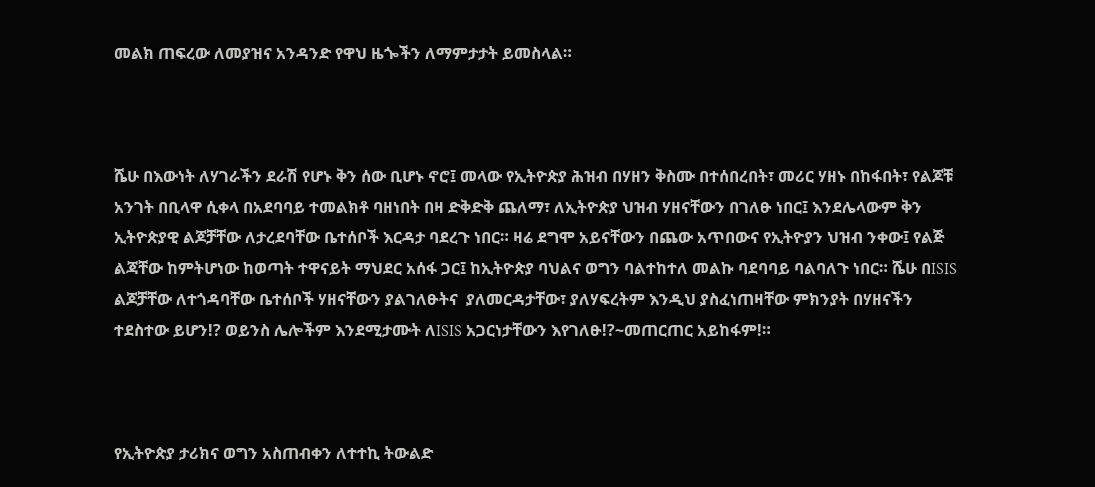መልክ ጠፍረው ለመያዝና አንዳንድ የዋህ ዜጐችን ለማምታታት ይመስላል።



ሼሁ በእውነት ለሃገራችን ደራሽ የሆኑ ቅን ሰው ቢሆኑ ኖሮ፤ መላው የኢትዮጵያ ሕዝብ በሃዘን ቅስሙ በተሰበረበት፣ መሪር ሃዘኑ በከፋበት፣ የልጆቹ አንገት በቢላዋ ሲቀላ በአደባባይ ተመልክቶ ባዘነበት በዛ ድቅድቅ ጨለማ፣ ለኢትዮጵያ ህዝብ ሃዘናቸውን በገለፁ ነበር፤ እንደሌላውም ቅን ኢትዮጵያዊ ልጆቻቸው ለታረደባቸው ቤተሰቦች እርዳታ ባደረጉ ነበር። ዛሬ ደግሞ አይናቸውን በጨው አጥበውና የኢትዮያን ህዝብ ንቀው፤ የልጅ ልጃቸው ከምትሆነው ከወጣት ተዋናይት ማህደር አሰፋ ጋር፤ ከኢትዮጵያ ባህልና ወግን ባልተከተለ መልኩ ባደባባይ ባልባለጉ ነበር። ሼሁ በISIS ልጆቻቸው ለተጎዳባቸው ቤተሰቦች ሃዘናቸውን ያልገለፁትና  ያለመርዳታቸው፣ ያለሃፍረትም እንዲህ ያስፈነጠዛቸው ምክንያት በሃዘናችን ተደስተው ይሆን!? ወይንስ ሌሎችም እንደሚታሙት ለISIS አጋርነታቸውን እየገለፁ!?~መጠርጠር አይከፋም!።



የኢትዮጵያ ታሪክና ወግን አስጠብቀን ለተተኪ ትውልድ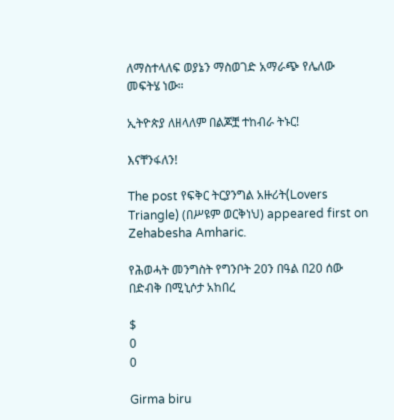ለማስተላለፍ ወያኔን ማስወገድ አማራጭ የሌለው መፍትሄ ነው።

ኢትዮጵያ ለዘላለም በልጆቿ ተከብራ ትኑር!

እናቸንፋለን!

The post የፍቅር ትርያንግል አዙሪት(Lovers Triangle) (በሥዩም ወርቅነህ) appeared first on Zehabesha Amharic.

የሕወሓት መንግስት የግንቦት 20ን በዓል በ20 ሰው በድብቅ በሚኒሶታ አከበረ

$
0
0

Girma biru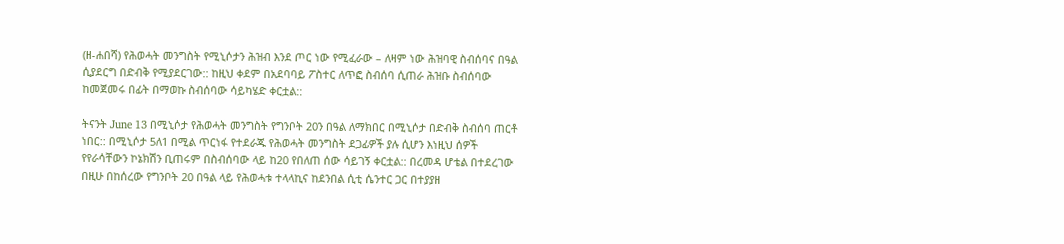(ዘ-ሐበሻ) የሕወሓት መንግስት የሚኒሶታን ሕዝብ እንደ ጦር ነው የሚፈራው – ለዛም ነው ሕዝባዊ ስብሰባና በዓል ሲያደርግ በድብቅ የሚያደርገው:: ከዚህ ቀደም በአደባባይ ፖስተር ለጥፎ ስብሰባ ሲጠራ ሕዝቡ ስብሰባው ከመጀመሩ በፊት በማወኩ ስብሰባው ሳይካሄድ ቀርቷል::

ትናንት June 13 በሚኒሶታ የሕወሓት መንግስት የግንቦት 20ን በዓል ለማክበር በሚኒሶታ በድብቅ ስብሰባ ጠርቶ ነበር:: በሚኒሶታ 5ለ1 በሚል ጥርነፋ የተደራጁ የሕወሓት መንግስት ደጋፊዎች ያሉ ሲሆን እነዚህ ሰዎች የየራሳቸውን ኮኔክሽን ቢጠሩም በስብሰባው ላይ ከ20 የበለጠ ሰው ሳይገኝ ቀርቷል:: በረመዳ ሆቴል በተደረገው በዚሁ በከሰረው የግንቦት 20 በዓል ላይ የሕወሓቱ ተላላኪና ከደንበል ሲቲ ሴንተር ጋር በተያያዘ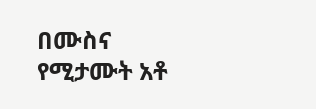በሙስና የሚታሙት አቶ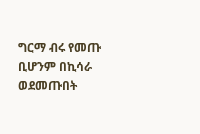ግርማ ብሩ የመጡ ቢሆንም በኪሳራ ወደመጡበት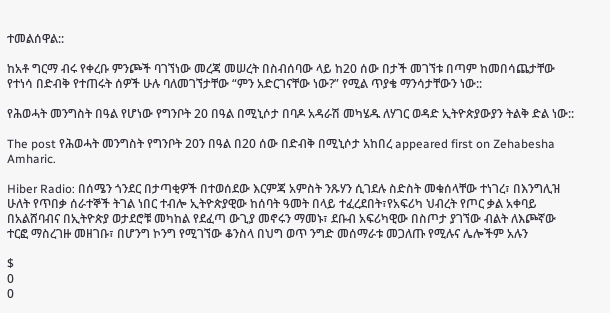ተመልሰዋል::

ከአቶ ግርማ ብሩ የቀረቡ ምንጮች ባገኘነው መረጃ መሠረት በስብሰባው ላይ ከ20 ሰው በታች መገኘቱ በጣም ከመበሳጨታቸው የተነሳ በድብቅ የተጠሩት ሰዎች ሁሉ ባለመገኘታቸው “ምን አድርገናቸው ነው?” የሚል ጥያቄ ማንሳታቸውን ነው::

የሕወሓት መንግስት በዓል የሆነው የግንቦት 20 በዓል በሚኒሶታ በባዶ አዳራሽ መካሄዱ ለሃገር ወዳድ ኢትዮጵያውያን ትልቅ ድል ነው::

The post የሕወሓት መንግስት የግንቦት 20ን በዓል በ20 ሰው በድብቅ በሚኒሶታ አከበረ appeared first on Zehabesha Amharic.

Hiber Radio: በሰሜን ጎንደር በታጣቂዎች በተወሰደው እርምጃ አምስት ንጹሃን ሲገደሉ ስድስት መቁሰላቸው ተነገረ፣ በእንግሊዝ ሁለት የጥበቃ ሰራተኞች ትገል ነበር ተብሎ ኢትዮጵያዊው ከሰባት ዓመት በላይ ተፈረደበት፣የአፍሪካ ህብረት የጦር ቃል አቀባይ በአልሸባብና በኢትዮጵያ ወታደሮቹ መካከል የደፈጣ ውጊያ መኖሩን ማመኑ፣ ደቡብ አፍሪካዊው በስጦታ ያገኘው ብልት ለእጮኛው ተርፎ ማስረገዙ መዘገቡ፣ በሆንግ ኮንግ የሚገኘው ቆንስላ በህግ ወጥ ንግድ መሰማራቱ መጋለጡ የሚሉና ሌሎችም አሉን

$
0
0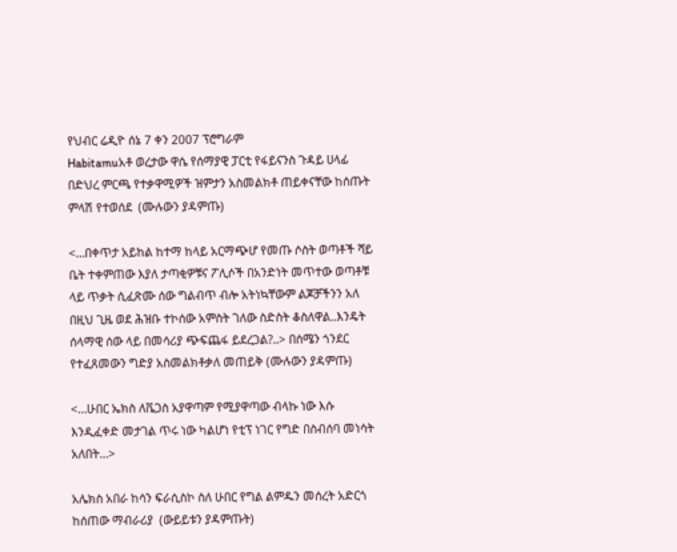የህብር ሬዲዮ ሰኔ 7 ቀን 2007 ፕሮግራም
Habitamuአቶ ወረታው ዋሴ የሰማያዊ ፓርቲ የፋይናንስ ጉዳይ ሀላፊ በድህረ ምርጫ የተቃዋሚዎች ዝምታን አስመልክቶ ጠይቀናቸው ከሰጡት ምላሽ የተወሰደ  (ሙሉውን ያዳምጡ)

<…በቀጥታ አይከል ከተማ ከላይ አርማጭሆ የመጡ ሶስት ወጣቶች ሻይ ቤት ተቀምጠው እያለ ታጣቂዎቹና ፖሊሶች በአንድነት መጥተው ወጣቶቹ ላይ ጥቃት ሲፈጽሙ ሰው ግልብጥ ብሎ አትነኳቸውም ልጆቻችንን አለ በዚህ ጊዜ ወደ ሕዝቡ ተኮሰው አምስት ገለው ስድስት ቆስለዋል..እንዴት ሰላማዊ ሰው ላይ በመሳሪያ ጭፍጨፋ ይደረጋል?..> በሰሜን ጎንደር የተፈጸመውን ግድያ አስመልክቶቃለ መጠይቅ (ሙሉውን ያዳምጡ)

<…ሁበር ኤክስ ለቬጋስ አያዋጣም የሚያዋጣው ብላኩ ነው እሱ እንዲፈቀድ መታገል ጥሩ ነው ካልሆነ የቲፕ ነገር የግድ በስብሰባ መነሳት አለበት…>

አሌክስ አበራ ከሳን ፍራሲስኮ ስለ ሁበር የግል ልምዱን መሰረት አድርጎ ከሰጠው ማብራሪያ  (ውይይቱን ያዳምጡት)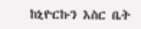ከኒዮርኩን እስር ቤት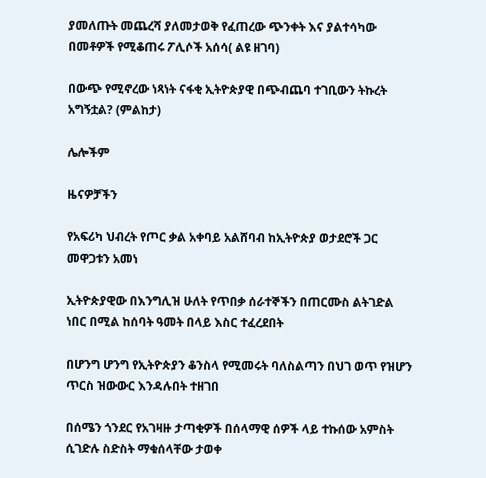ያመለጡት መጨረሻ ያለመታወቅ የፈጠረው ጭንቀት እና ያልተሳካው በመቶዎች የሚቆጠሩ ፖሊሶች አሰሳ( ልዩ ዘገባ)

በውጭ የሚኖረው ነጻነት ናፋቂ ኢትዮጵያዊ በጭብጨባ ተገቢውን ትኩረት አግኝቷል? (ምልከታ)

ሌሎችም

ዜናዎቻችን

የአፍሪካ ህብረት የጦር ቃል አቀባይ አልሸባብ ከኢትዮጵያ ወታደሮች ጋር መዋጋቱን አመነ

ኢትዮጵያዊው በእንግሊዝ ሁለት የጥበቃ ሰራተኞችን በጠርሙስ ልትገድል ነበር በሚል ከሰባት ዓመት በላይ እስር ተፈረደበት

በሆንግ ሆንግ የኢትዮጵያን ቆንስላ የሚመሩት ባለስልጣን በህገ ወጥ የዝሆን ጥርስ ዝውውር እንዳሉበት ተዘገበ

በሰሜን ጎንደር የአገዛዙ ታጣቂዎች በሰላማዊ ሰዎች ላይ ተኩሰው አምስት ሲገድሉ ስድስት ማቁሰላቸው ታወቀ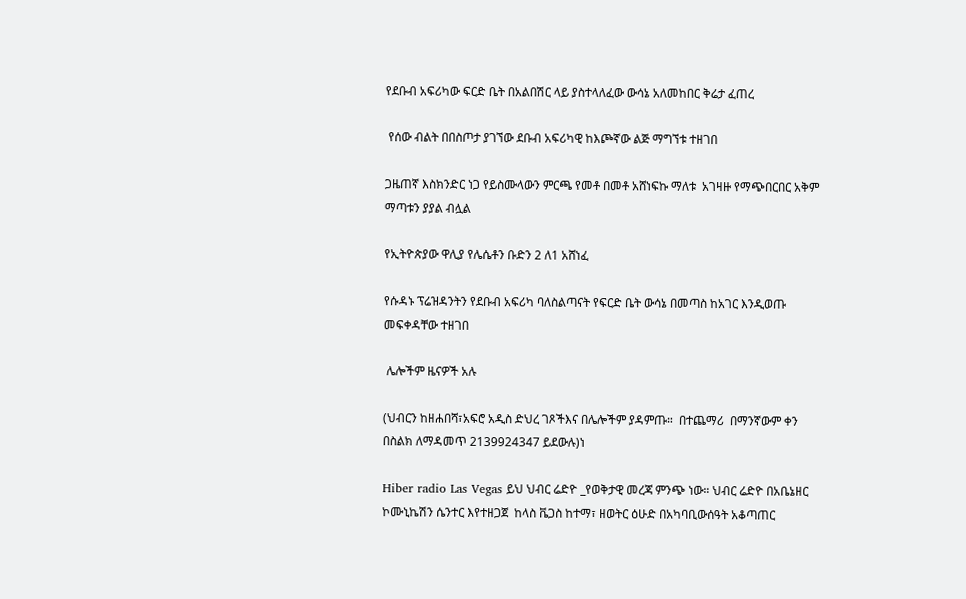የደቡብ አፍሪካው ፍርድ ቤት በአልበሽር ላይ ያስተላለፈው ውሳኔ አለመከበር ቅሬታ ፈጠረ

 የሰው ብልት በበስጦታ ያገኘው ደቡብ አፍሪካዊ ከእጮኛው ልጅ ማግኘቱ ተዘገበ

ጋዜጠኛ እስክንድር ነጋ የይስሙላውን ምርጫ የመቶ በመቶ አሸነፍኩ ማለቱ  አገዛዙ የማጭበርበር አቅም ማጣቱን ያያል ብሏል

የኢትዮጵያው ዋሊያ የሌሴቶን ቡድን 2 ለ1 አሸነፈ

የሱዳኑ ፕሬዝዳንትን የደቡብ አፍሪካ ባለስልጣናት የፍርድ ቤት ውሳኔ በመጣስ ከአገር እንዲወጡ መፍቀዳቸው ተዘገበ

 ሌሎችም ዜናዎች አሉ

(ህብርን ከዘሐበሻ፣አፍሮ አዲስ ድህረ ገጾችእና በሌሎችም ያዳምጡ።  በተጨማሪ  በማንኛውም ቀን በስልክ ለማዳመጥ 2139924347 ይደውሉ)ነ

Hiber radio Las Vegas ይህ ህብር ሬድዮ _የወቅታዊ መረጃ ምንጭ ነው። ህብር ሬድዮ በአቤኔዘር ኮሙኒኬሽን ሴንተር እየተዘጋጀ  ከላስ ቬጋስ ከተማ፣ ዘወትር ዕሁድ በአካባቢውሰዓት አቆጣጠር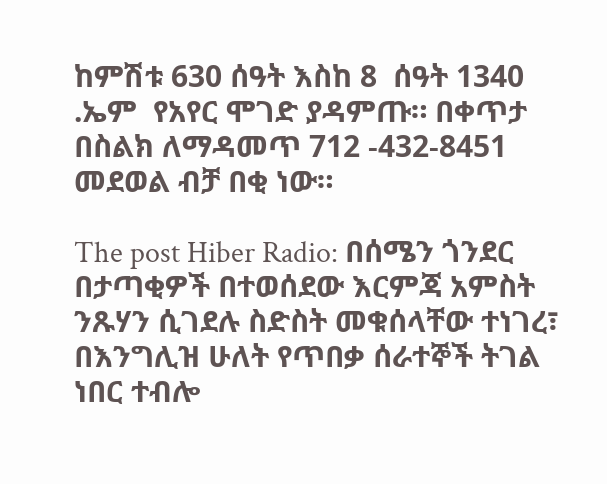ከምሽቱ 630 ሰዓት እስከ 8  ሰዓት 1340 .ኤም  የአየር ሞገድ ያዳምጡ። በቀጥታ በስልክ ለማዳመጥ 712 -432-8451 መደወል ብቻ በቂ ነው።

The post Hiber Radio: በሰሜን ጎንደር በታጣቂዎች በተወሰደው እርምጃ አምስት ንጹሃን ሲገደሉ ስድስት መቁሰላቸው ተነገረ፣ በእንግሊዝ ሁለት የጥበቃ ሰራተኞች ትገል ነበር ተብሎ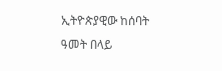ኢትዮጵያዊው ከሰባት ዓመት በላይ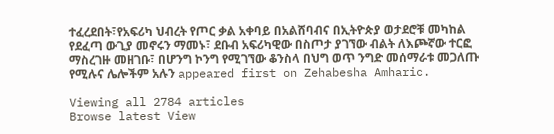ተፈረደበት፣የአፍሪካ ህብረት የጦር ቃል አቀባይ በአልሸባብና በኢትዮጵያ ወታደሮቹ መካከል የደፈጣ ውጊያ መኖሩን ማመኑ፣ ደቡብ አፍሪካዊው በስጦታ ያገኘው ብልት ለእጮኛው ተርፎ ማስረገዙ መዘገቡ፣ በሆንግ ኮንግ የሚገኘው ቆንስላ በህግ ወጥ ንግድ መሰማራቱ መጋለጡ የሚሉና ሌሎችም አሉን appeared first on Zehabesha Amharic.

Viewing all 2784 articles
Browse latest View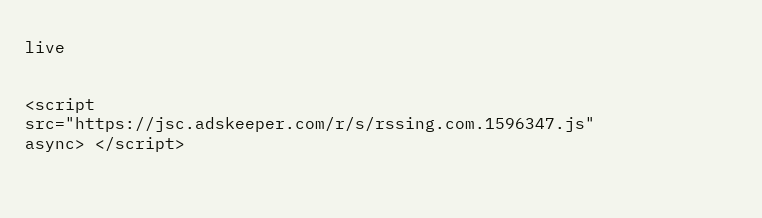live


<script src="https://jsc.adskeeper.com/r/s/rssing.com.1596347.js" async> </script>